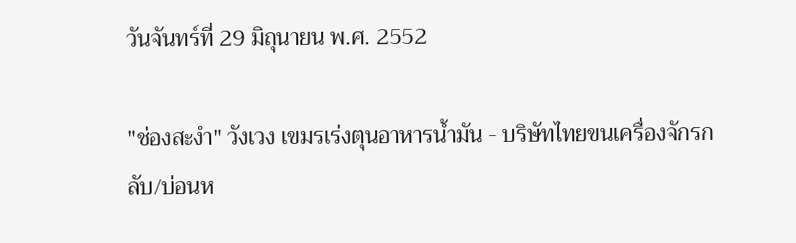วันจันทร์ที่ 29 มิถุนายน พ.ศ. 2552

"ช่องสะงำ" วังเวง เขมรเร่งตุนอาหารน้ำมัน - บริษัทไทยขนเครื่องจักรกลับ/บ่อนห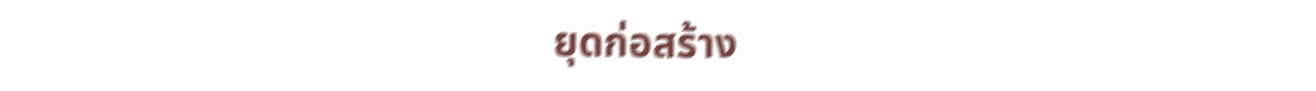ยุดก่อสร้าง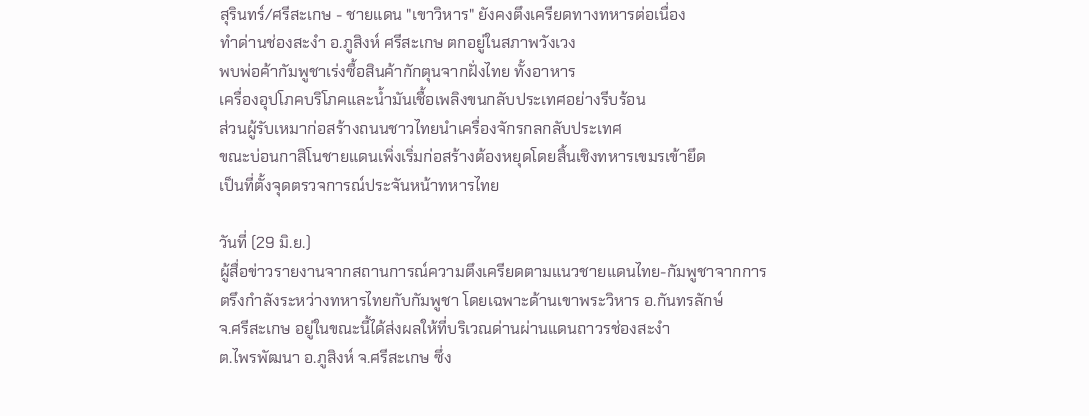สุรินทร์/ศรีสะเกษ - ชายแดน "เขาวิหาร" ยังคงตึงเครียดทางทหารต่อเนื่อง
ทำด่านช่องสะงำ อ.ภูสิงห์ ศรีสะเกษ ตกอยู่ในสภาพวังเวง
พบพ่อค้ากัมพูชาเร่งซื้อสินค้ากักตุนจากฝั่งไทย ทั้งอาหาร
เครื่องอุปโภคบริโภคและน้ำมันเชื้อเพลิงขนกลับประเทศอย่างรีบร้อน
ส่วนผู้รับเหมาก่อสร้างถนนชาวไทยนำเครื่องจักรกลกลับประเทศ
ขณะบ่อนกาสิโนชายแดนเพิ่งเริ่มก่อสร้างต้องหยุดโดยสิ้นเชิงทหารเขมรเข้ายึด
เป็นที่ตั้งจุดตรวจการณ์ประจันหน้าทหารไทย

วันที่ (29 มิ.ย.)
ผู้สื่อข่าวรายงานจากสถานการณ์ความตึงเครียดตามแนวชายแดนไทย-กัมพูชาจากการ
ตรึงกำลังระหว่างทหารไทยกับกัมพูชา โดยเฉพาะด้านเขาพระวิหาร อ.กันทรลักษ์
จ.ศรีสะเกษ อยู่ในขณะนี้ได้ส่งผลให้ที่บริเวณด่านผ่านแดนถาวรช่องสะงำ
ต.ไพรพัฒนา อ.ภูสิงห์ จ.ศรีสะเกษ ซึ่ง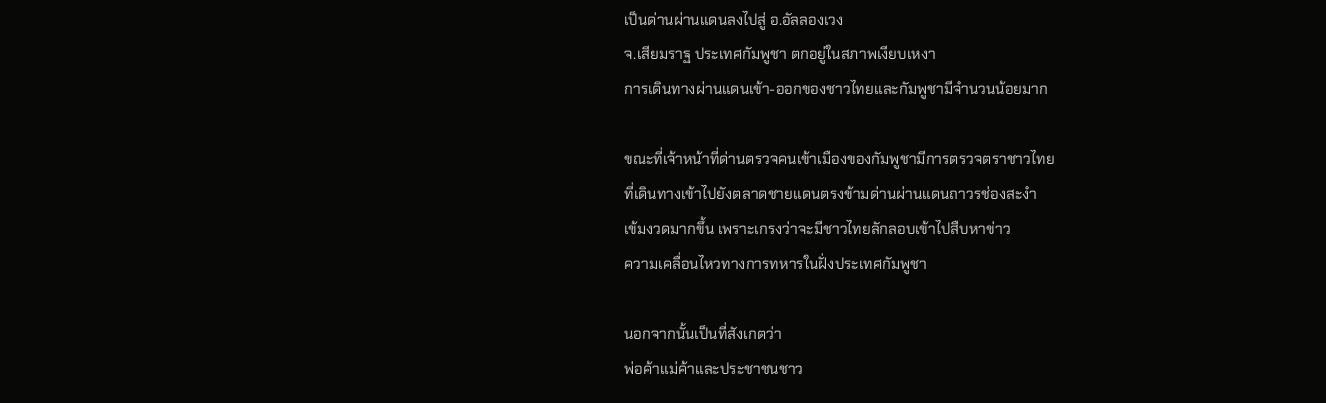เป็นด่านผ่านแดนลงไปสู่ อ.อัลลองเวง
จ.เสียมราฐ ประเทศกัมพูชา ตกอยู่ในสภาพเงียบเหงา
การเดินทางผ่านแดนเข้า-ออกของชาวไทยและกัมพูชามีจำนวนน้อยมาก

ขณะที่เจ้าหน้าที่ด่านตรวจคนเข้าเมืองของกัมพูชามีการตรวจตราชาวไทย
ที่เดินทางเข้าไปยังตลาดชายแดนตรงข้ามด่านผ่านแดนถาวรช่องสะงำ
เข้มงวดมากขึ้น เพราะเกรงว่าจะมีชาวไทยลักลอบเข้าไปสืบหาข่าว
ความเคลื่อนไหวทางการทหารในฝั่งประเทศกัมพูชา

นอกจากนั้นเป็นที่สังเกตว่า
พ่อค้าแม่ค้าและประชาชนชาว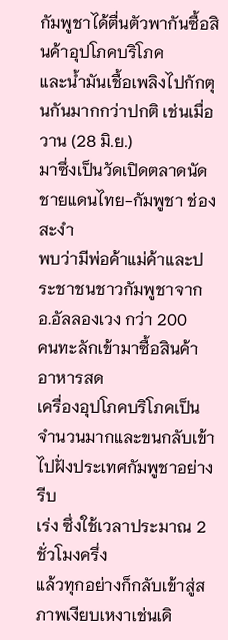กัมพูชาได้ตื่นตัวพากันซื้อสินค้าอุปโภคบริโภค
และน้ำมันเชื้อเพลิงไปกักตุนกันมากกว่าปกติ เช่นเมื่อวาน (28 มิ.ย.)
มาซึ่งเป็นวัดเปิดตลาดนัดชายแดนไทย-กัมพูชา ช่องสะงำ
พบว่ามีพ่อค้าแม่ค้าและประชาชนชาวกัมพูชาจาก อ.อัลลองเวง กว่า 200
คนทะลักเข้ามาซื้อสินค้า อาหารสด
เครื่องอุปโภคบริโภคเป็นจำนวนมากและขนกลับเข้าไปฝั่งประเทศกัมพูชาอย่างรีบ
เร่ง ซึ่งใช้เวลาประมาณ 2 ชั่วโมงครึ่ง
แล้วทุกอย่างก็กลับเข้าสู่สภาพเงียบเหงาเช่นเดิ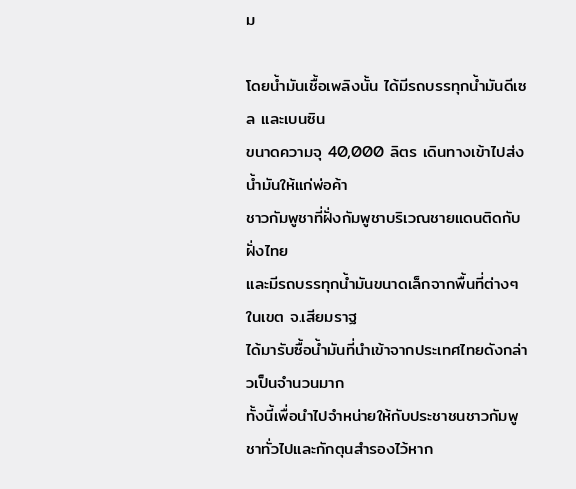ม

โดยน้ำมันเชื้อเพลิงนั้น ได้มีรถบรรทุกน้ำมันดีเซล และเบนซิน
ขนาดความจุ 40,000 ลิตร เดินทางเข้าไปส่งน้ำมันให้แก่พ่อค้า
ชาวกัมพูชาที่ฝั่งกัมพูชาบริเวณชายแดนติดกับฝั่งไทย
และมีรถบรรทุกน้ำมันขนาดเล็กจากพื้นที่ต่างๆ ในเขต จ.เสียมราฐ
ได้มารับซื้อน้ำมันที่นำเข้าจากประเทศไทยดังกล่าวเป็นจำนวนมาก
ทั้งนี้เพื่อนำไปจำหน่ายให้กับประชาชนชาวกัมพูชาทั่วไปและกักตุนสำรองไว้หาก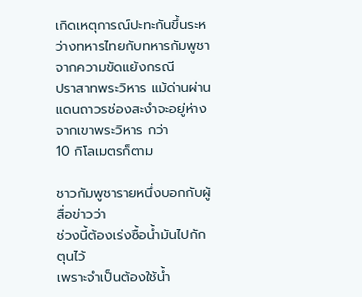เกิดเหตุการณ์ปะทะกันขึ้นระหว่างทหารไทยกับทหารกัมพูชาจากความขัดแย้งกรณี
ปราสาทพระวิหาร แม้ด่านผ่านแดนถาวรช่องสะงำจะอยู่ห่างจากเขาพระวิหาร กว่า
10 กิโลเมตรก็ตาม

ชาวกัมพูชารายหนึ่งบอกกับผู้สื่อข่าวว่า
ช่วงนี้ต้องเร่งซื้อน้ำมันไปกักตุนไว้
เพราะจำเป็นต้องใช้น้ำ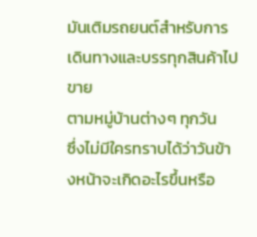มันเติมรถยนต์สำหรับการเดินทางและบรรทุกสินค้าไปขาย
ตามหมู่บ้านต่างๆ ทุกวัน
ซึ่งไม่มีใครทราบได้ว่าวันข้างหน้าจะเกิดอะไรขึ้นหรือ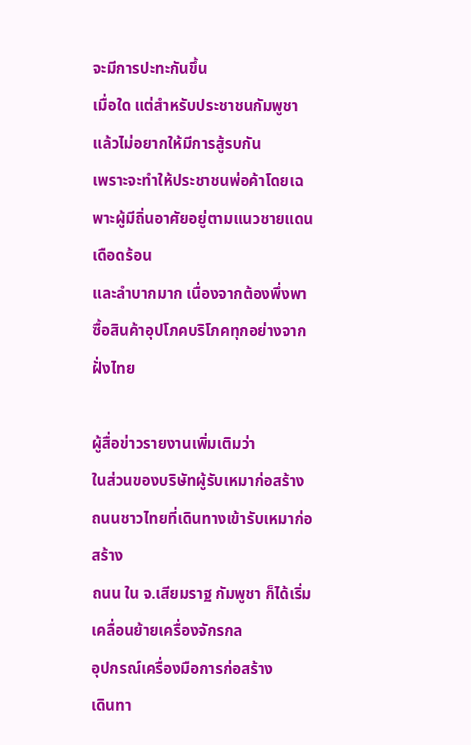จะมีการปะทะกันขึ้น
เมื่อใด แต่สำหรับประชาชนกัมพูชาแล้วไม่อยากให้มีการสู้รบกัน
เพราะจะทำให้ประชาชนพ่อค้าโดยเฉพาะผู้มีถิ่นอาศัยอยู่ตามแนวชายแดนเดือดร้อน
และลำบากมาก เนื่องจากต้องพึ่งพาซื้อสินค้าอุปโภคบริโภคทุกอย่างจากฝั่งไทย

ผู้สื่อข่าวรายงานเพิ่มเติมว่า
ในส่วนของบริษัทผู้รับเหมาก่อสร้างถนนชาวไทยที่เดินทางเข้ารับเหมาก่อสร้าง
ถนน ใน จ.เสียมราฐ กัมพูชา ก็ได้เริ่มเคลื่อนย้ายเครื่องจักรกล
อุปกรณ์เครื่องมือการก่อสร้าง
เดินทา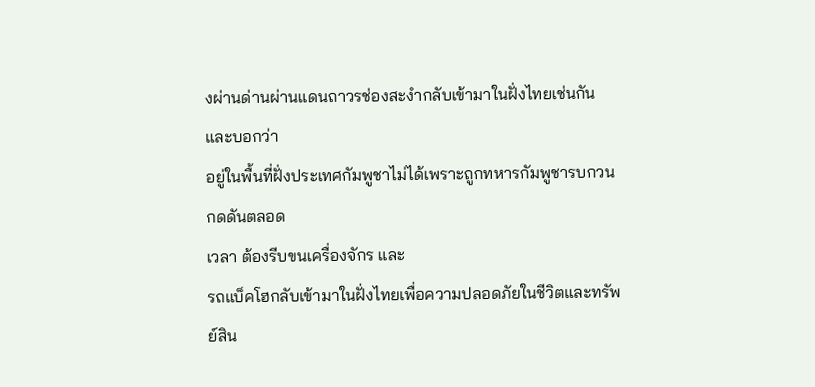งผ่านด่านผ่านแดนถาวรช่องสะงำกลับเข้ามาในฝั่งไทยเช่นกัน และบอกว่า
อยู่ในพื้นที่ฝั่งประเทศกัมพูชาไม่ได้เพราะถูกทหารกัมพูชารบกวนกดดันตลอด
เวลา ต้องรีบขนเครื่องจักร และ
รถแบ็คโฮกลับเข้ามาในฝั่งไทยเพื่อความปลอดภัยในชีวิตและทรัพย์สิน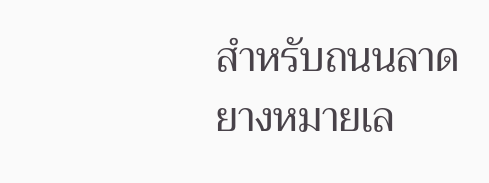สำหรับถนนลาดยางหมายเล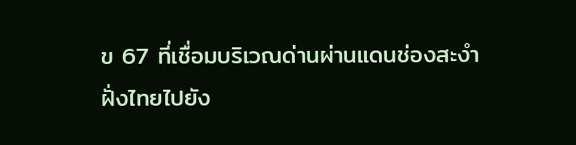ข 67 ที่เชื่อมบริเวณด่านผ่านแดนช่องสะงำ
ฝั่งไทยไปยัง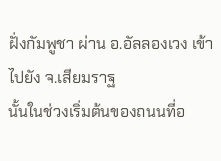ฝั่งกัมพูชา ผ่าน อ.อัลลองเวง เข้าไปยัง จ.เสียมราฐ
นั้นในช่วงเริ่มต้นของถนนที่อ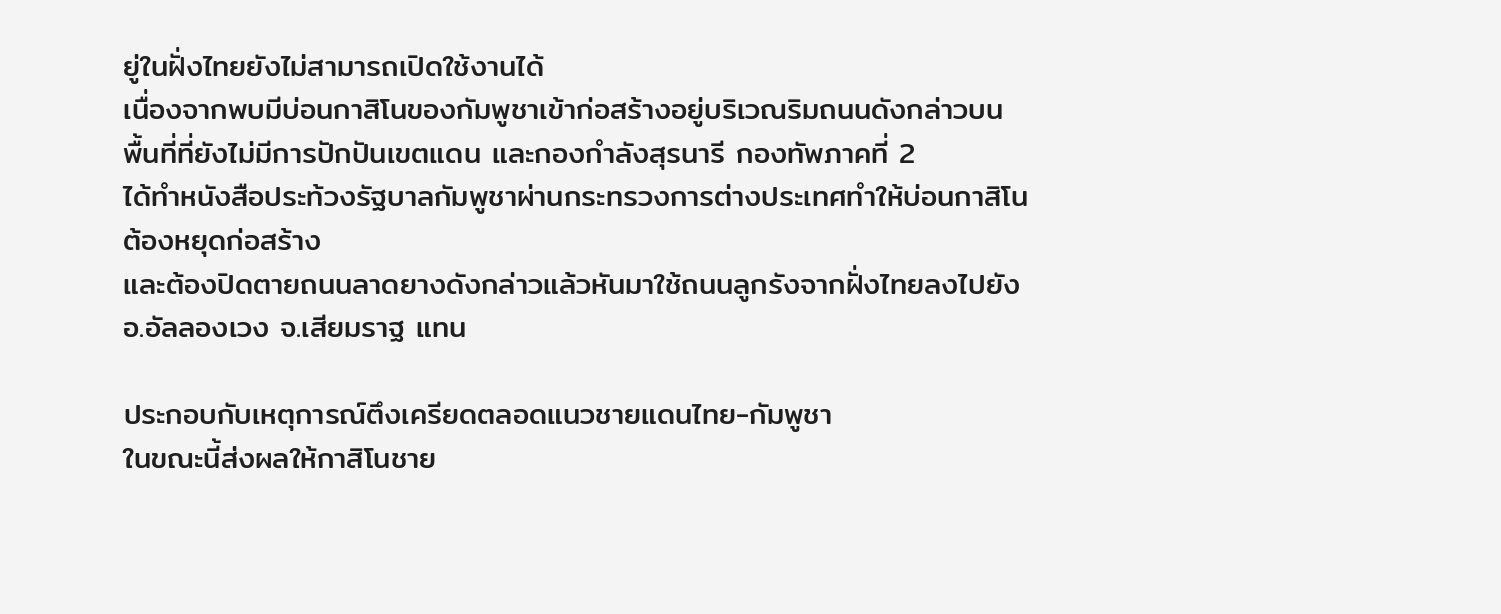ยู่ในฝั่งไทยยังไม่สามารถเปิดใช้งานได้
เนื่องจากพบมีบ่อนกาสิโนของกัมพูชาเข้าก่อสร้างอยู่บริเวณริมถนนดังกล่าวบน
พื้นที่ที่ยังไม่มีการปักปันเขตแดน และกองกำลังสุรนารี กองทัพภาคที่ 2
ได้ทำหนังสือประท้วงรัฐบาลกัมพูชาผ่านกระทรวงการต่างประเทศทำให้บ่อนกาสิโน
ต้องหยุดก่อสร้าง
และต้องปิดตายถนนลาดยางดังกล่าวแล้วหันมาใช้ถนนลูกรังจากฝั่งไทยลงไปยัง
อ.อัลลองเวง จ.เสียมราฐ แทน

ประกอบกับเหตุการณ์ตึงเครียดตลอดแนวชายแดนไทย-กัมพูชา
ในขณะนี้ส่งผลให้กาสิโนชาย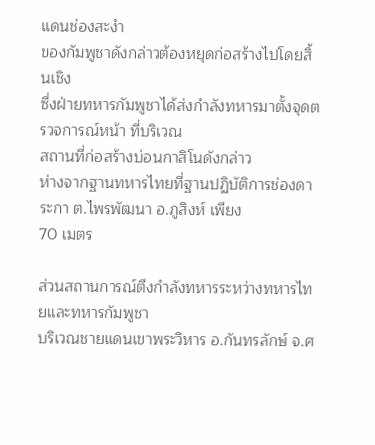แดนช่องสะงำ
ของกัมพูชาดังกล่าวต้องหยุดก่อสร้างไปโดยสิ้นเชิง
ซึ่งฝ่ายทหารกัมพูชาได้ส่งกำลังทหารมาตั้งจุดตรวจการณ์หน้า ที่บริเวณ
สถานที่ก่อสร้างบ่อนกาสิโนดังกล่าว
ห่างจากฐานทหารไทยที่ฐานปฏิบัติการช่องดาระกา ต.ไพรพัฒนา อ.ภูสิงห์ เพียง
70 เมตร

ส่วนสถานการณ์ตึงกำลังทหารระหว่างทหารไทยและทหารกัมพูชา
บริเวณชายแดนเขาพระวิหาร อ.กันทรลักษ์ จ.ศ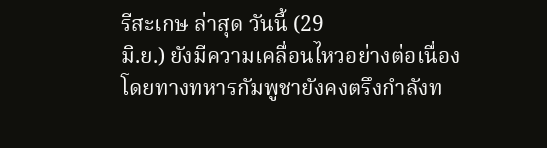รีสะเกษ ล่าสุด วันนี้ (29
มิ.ย.) ยังมีความเคลื่อนไหวอย่างต่อเนื่อง
โดยทางทหารกัมพูชายังคงตรึงกำลังท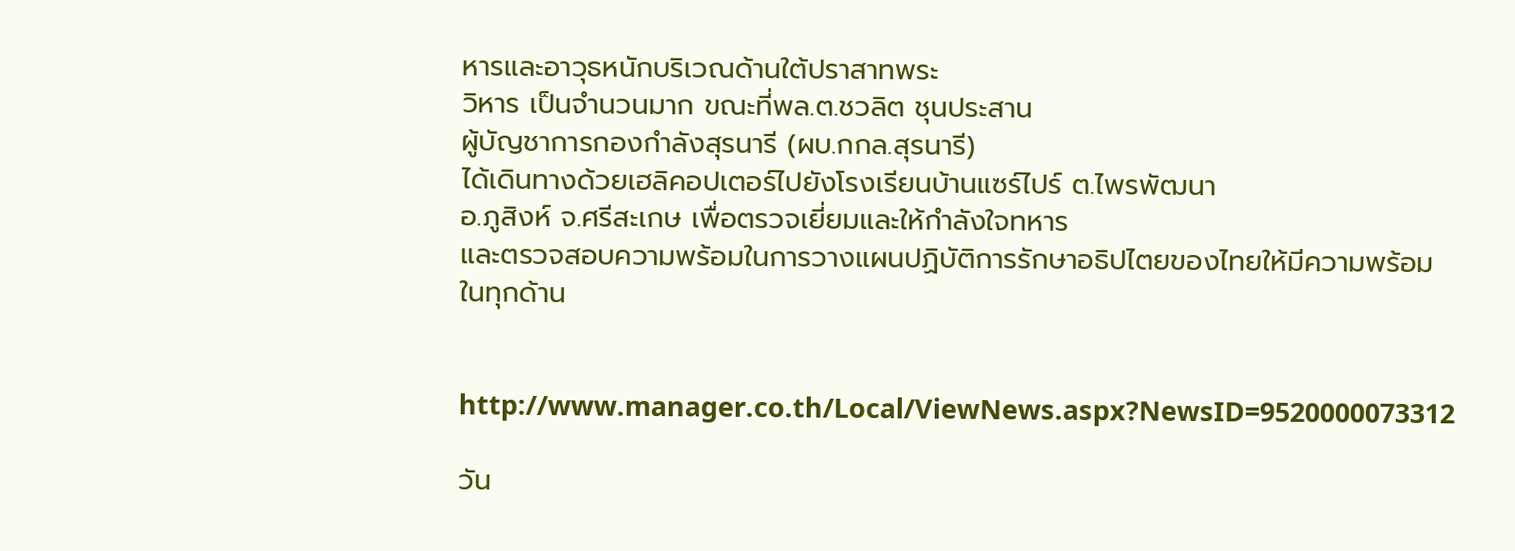หารและอาวุธหนักบริเวณด้านใต้ปราสาทพระ
วิหาร เป็นจำนวนมาก ขณะที่พล.ต.ชวลิต ชุนประสาน
ผู้บัญชาการกองกำลังสุรนารี (ผบ.กกล.สุรนารี)
ได้เดินทางด้วยเฮลิคอปเตอร์ไปยังโรงเรียนบ้านแซร์ไปร์ ต.ไพรพัฒนา
อ.ภูสิงห์ จ.ศรีสะเกษ เพื่อตรวจเยี่ยมและให้กำลังใจทหาร
และตรวจสอบความพร้อมในการวางแผนปฏิบัติการรักษาอธิปไตยของไทยให้มีความพร้อม
ในทุกด้าน


http://www.manager.co.th/Local/ViewNews.aspx?NewsID=9520000073312

วัน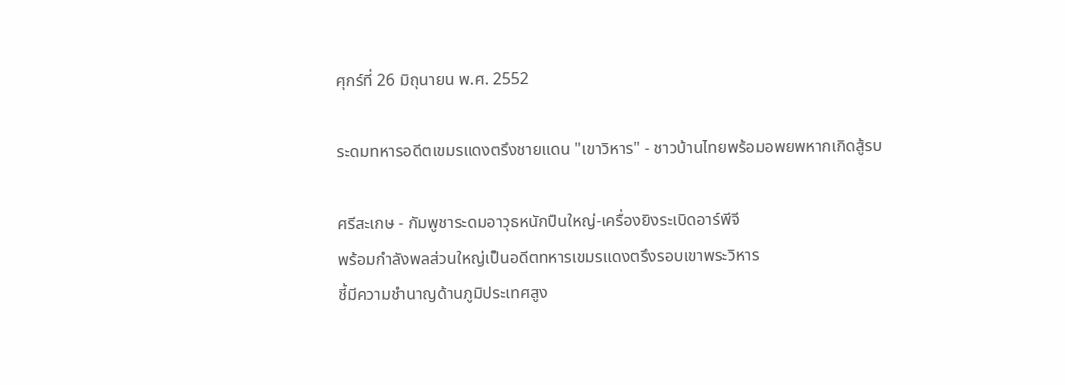ศุกร์ที่ 26 มิถุนายน พ.ศ. 2552

ระดมทหารอดีตเขมรแดงตรึงชายแดน "เขาวิหาร" - ชาวบ้านไทยพร้อมอพยพหากเกิดสู้รบ

ศรีสะเกษ - กัมพูชาระดมอาวุธหนักปืนใหญ่-เครื่องยิงระเบิดอาร์พีจี
พร้อมกำลังพลส่วนใหญ่เป็นอดีตทหารเขมรแดงตรึงรอบเขาพระวิหาร
ชี้มีความชำนาญด้านภูมิประเทศสูง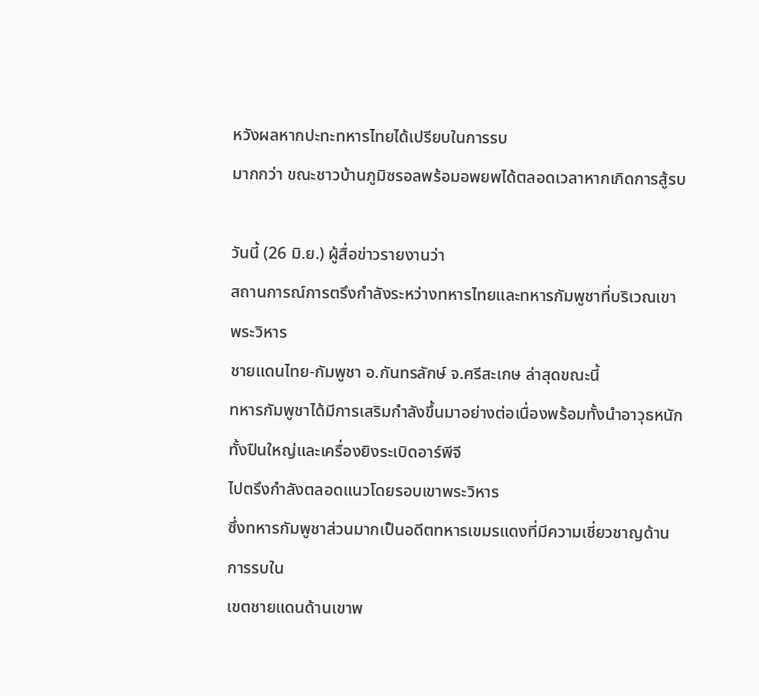หวังผลหากปะทะทหารไทยได้เปรียบในการรบ
มากกว่า ขณะชาวบ้านภูมิซรอลพร้อมอพยพได้ตลอดเวลาหากเกิดการสู้รบ

วันนี้ (26 มิ.ย.) ผู้สื่อข่าวรายงานว่า
สถานการณ์การตรึงกำลังระหว่างทหารไทยและทหารกัมพูชาที่บริเวณเขาพระวิหาร
ชายแดนไทย-กัมพูชา อ.กันทรลักษ์ จ.ศรีสะเกษ ล่าสุดขณะนี้
ทหารกัมพูชาได้มีการเสริมกำลังขึ้นมาอย่างต่อเนื่องพร้อมทั้งนำอาวุธหนัก
ทั้งปืนใหญ่และเครื่องยิงระเบิดอาร์พีจี
ไปตรึงกำลังตลอดแนวโดยรอบเขาพระวิหาร
ซึ่งทหารกัมพูชาส่วนมากเป็นอดีตทหารเขมรแดงที่มีความเชี่ยวชาญด้านการรบใน
เขตชายแดนด้านเขาพ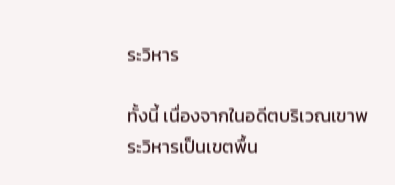ระวิหาร

ทั้งนี้ เนื่องจากในอดีตบริเวณเขาพระวิหารเป็นเขตพื้น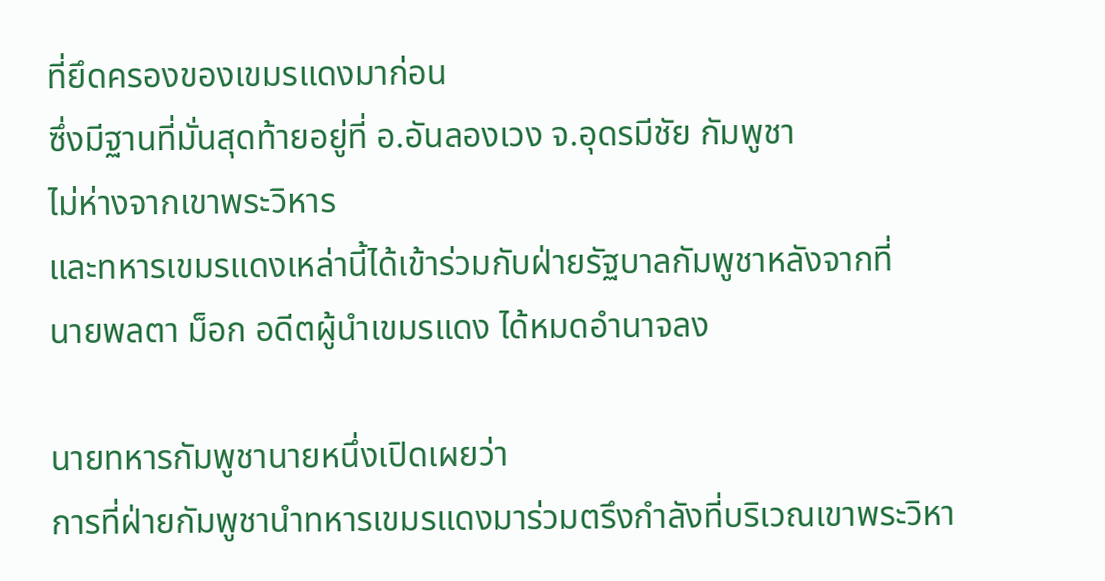ที่ยึดครองของเขมรแดงมาก่อน
ซึ่งมีฐานที่มั่นสุดท้ายอยู่ที่ อ.อันลองเวง จ.อุดรมีชัย กัมพูชา
ไม่ห่างจากเขาพระวิหาร
และทหารเขมรแดงเหล่านี้ได้เข้าร่วมกับฝ่ายรัฐบาลกัมพูชาหลังจากที่
นายพลตา ม็อก อดีตผู้นำเขมรแดง ได้หมดอำนาจลง

นายทหารกัมพูชานายหนึ่งเปิดเผยว่า
การที่ฝ่ายกัมพูชานำทหารเขมรแดงมาร่วมตรึงกำลังที่บริเวณเขาพระวิหา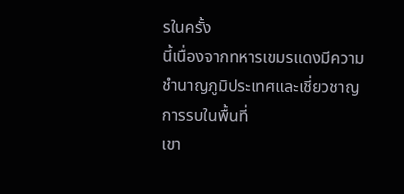รในครั้ง
นี้เนื่องจากทหารเขมรแดงมีความชำนาญภูมิประเทศและเชี่ยวชาญการรบในพื้นที่
เขา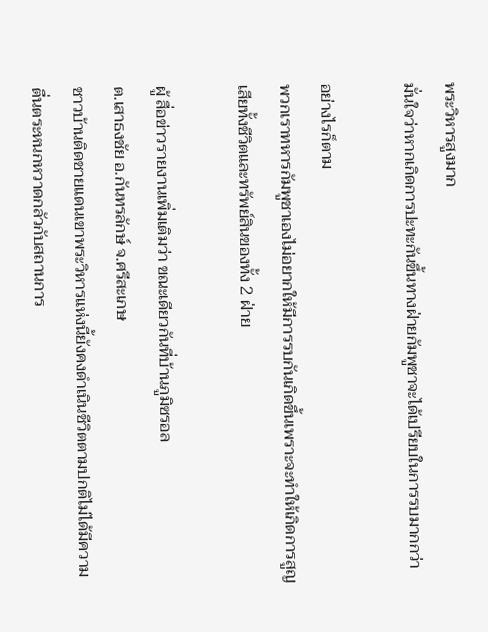พระวิหารสูงมาก
มั่นใจว่าหากเกิดการปะทะกันขึ้นทางฝ่ายกัมพูชาจะได้เปรียบในการรบมากกว่า

อย่างไรก็ตาม
พวกเราทหารกัมพูชาเองไม่อยากให้มีการรบกันเกิดขึ้นเพราะจะทำให้เกิดการสูญ
เสียทั้งชีวิตและทรัพย์สินของทั้ง 2 ฝ่าย

ผู้ สื่อข่าวรายงานเพิ่มเติมว่า ขณะเดียวกันที่บ้านภูมิซรอล
ต.เสาธงชัย อ.กันทรลักษ์ จ.ศรีสะเกษ
ชาวบ้านติดชายแดนเขาพระวิหารแห่งนี้ยังคงดำเนินชีวิตตามปกติไม่ได้มีความ
ตื่นตระหนกหวาดกลัวกับสถานการ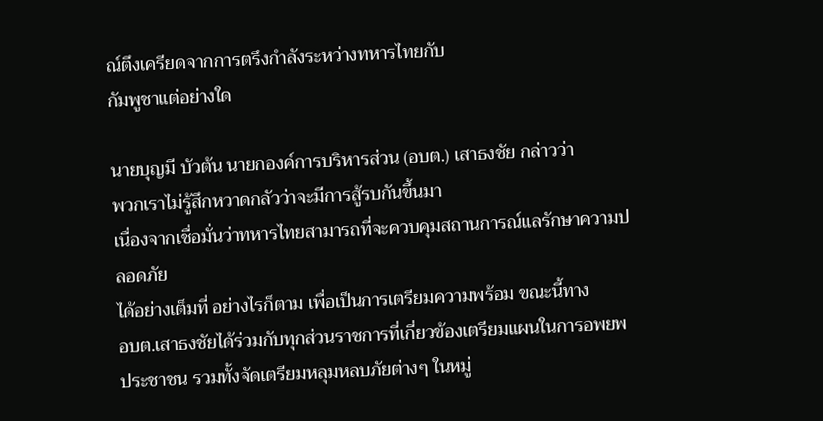ณ์ตึงเครียดจากการตรึงกำลังระหว่างทหารไทยกับ
กัมพูชาแต่อย่างใด

นายบุญมี บัวต้น นายกองค์การบริหารส่วน (อบต.) เสาธงชัย กล่าวว่า
พวกเราไม่รู้สึกหวาดกลัวว่าจะมีการสู้รบกันขึ้นมา
เนื่องจากเชื่อมั่นว่าทหารไทยสามารถที่จะควบคุมสถานการณ์แลรักษาความปลอดภัย
ได้อย่างเต็มที่ อย่างไรก็ตาม เพื่อเป็นการเตรียมความพร้อม ขณะนี้ทาง
อบต.เสาธงชัยได้ร่วมกับทุกส่วนราชการที่เกี่ยวข้องเตรียมแผนในการอพยพ
ประชาชน รวมทั้งจัดเตรียมหลุมหลบภัยต่างๆ ในหมู่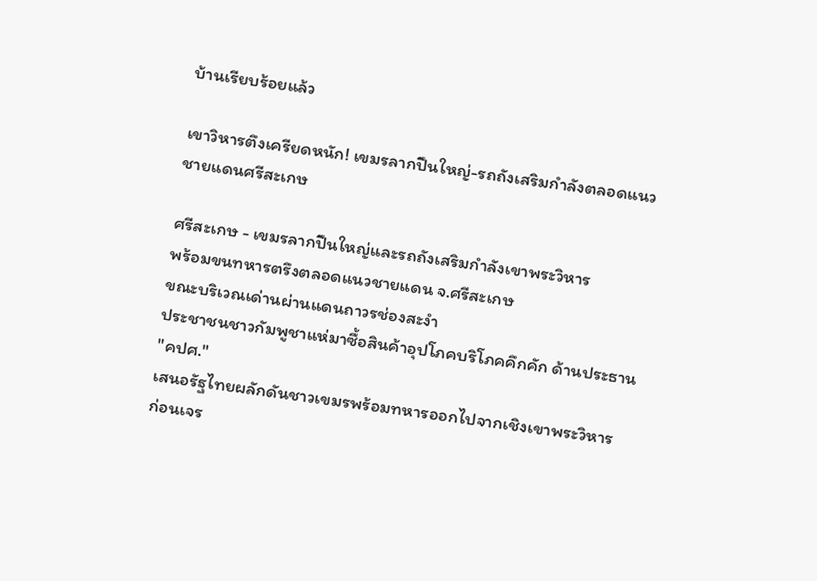บ้านเรียบร้อยแล้ว

เขาวิหารตึงเครียดหนัก! เขมรลากปืนใหญ่-รถถังเสริมกำลังตลอดแนวชายแดนศรีสะเกษ

ศรีสะเกษ - เขมรลากปืนใหญ่และรถถังเสริมกำลังเขาพระวิหาร
พร้อมขนทหารตรึงตลอดแนวชายแดน จ.ศรีสะเกษ
ขณะบริเวณเด่านผ่านแดนถาวรช่องสะงำ
ประชาชนชาวกัมพูชาแห่มาซื้อสินค้าอุปโภคบริโภคคึกคัก ด้านประธาน "คปศ."
เสนอรัฐไทยผลักดันชาวเขมรพร้อมทหารออกไปจากเชิงเขาพระวิหาร
ก่อนเจร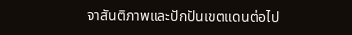จาสันติภาพและปักปันเขตแดนต่อไป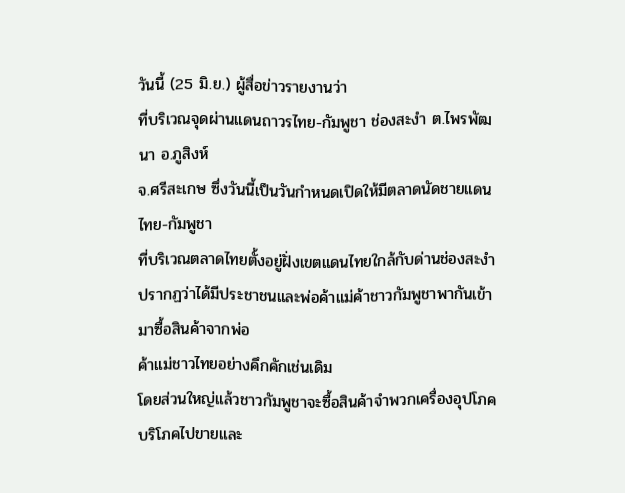วันนี้ (25 มิ.ย.) ผู้สื่อข่าวรายงานว่า
ที่บริเวณจุดผ่านแดนถาวรไทย-กัมพูชา ช่องสะงำ ต.ไพรพัฒนา อ.ภูสิงห์
จ.ศรีสะเกษ ซึ่งวันนี้เป็นวันกำหนดเปิดให้มีตลาดนัดชายแดนไทย-กัมพูชา
ที่บริเวณตลาดไทยตั้งอยู่ฝั่งเขตแดนไทยใกล้กับด่านช่องสะงำ
ปรากฏว่าได้มีประชาชนและพ่อค้าแม่ค้าชาวกัมพูชาพากันเข้ามาซื้อสินค้าจากพ่อ
ค้าแม่ชาวไทยอย่างคึกคักเช่นเดิม
โดยส่วนใหญ่แล้วชาวกัมพูชาจะซื้อสินค้าจำพวกเครื่องอุปโภคบริโภคไปขายและ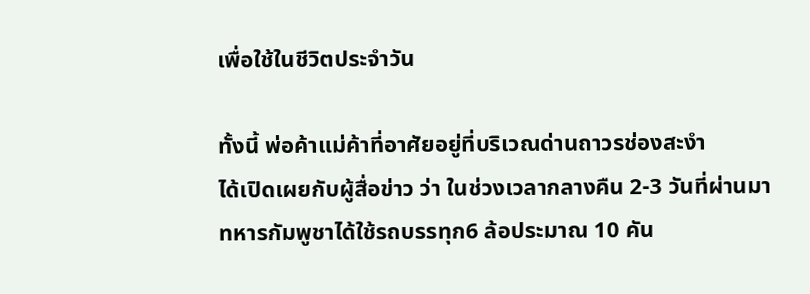เพื่อใช้ในชีวิตประจำวัน

ทั้งนี้ พ่อค้าแม่ค้าที่อาศัยอยู่ที่บริเวณด่านถาวรช่องสะงำ
ได้เปิดเผยกับผู้สื่อข่าว ว่า ในช่วงเวลากลางคืน 2-3 วันที่ผ่านมา
ทหารกัมพูชาได้ใช้รถบรรทุก6 ล้อประมาณ 10 คัน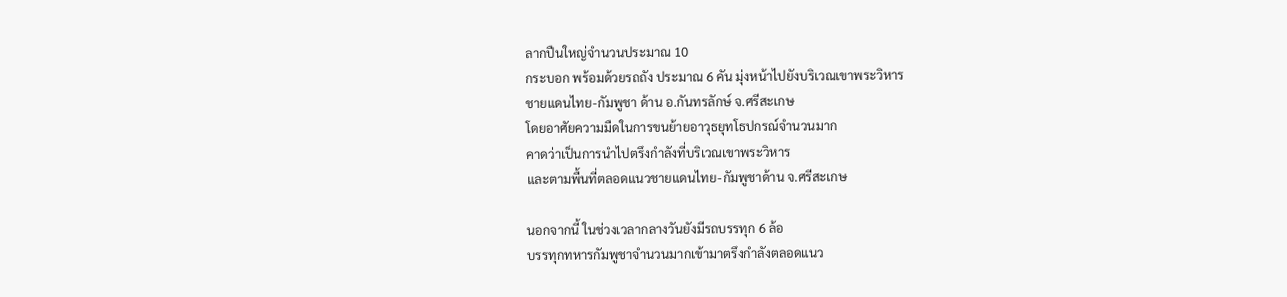ลากปืนใหญ่จำนวนประมาณ 10
กระบอก พร้อมด้วยรถถัง ประมาณ 6 คัน มุ่งหน้าไปยังบริเวณเขาพระวิหาร
ชายแดนไทย-กัมพูชา ด้าน อ.กันทรลักษ์ จ.ศรีสะเกษ
โดยอาศัยความมืดในการขนย้ายอาวุธยุทโธปกรณ์จำนวนมาก
คาดว่าเป็นการนำไปตรึงกำลังที่บริเวณเขาพระวิหาร
และตามพื้นที่ตลอดแนวชายแดนไทย-กัมพูชาด้าน จ.ศรีสะเกษ

นอกจากนี้ ในช่วงเวลากลางวันยังมีรถบรรทุก 6 ล้อ
บรรทุกทหารกัมพูชาจำนวนมากเข้ามาตรึงกำลังตลอดแนว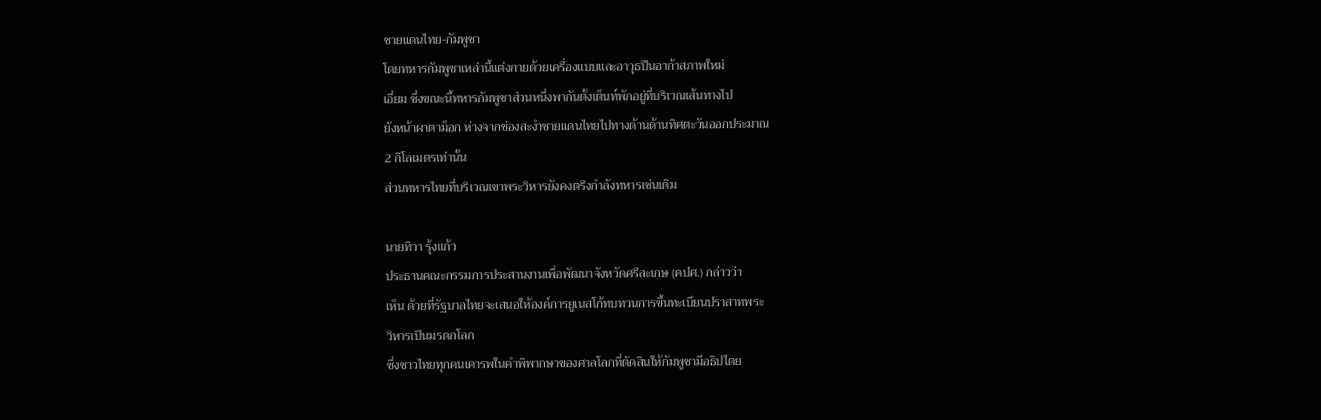ชายแดนไทย-กัมพูชา
โดยทหารกัมพูชาเหล่านี้แต่งกายด้วยเครื่องแบบและอาวุธปืนอาก้าสภาพใหม่
เอี่ยม ซึ่งขณะนี้ทหารกัมพูชาส่วนหนึ่งพากันตั้งเต็นท์พักอยู่ที่บริเวณเส้นทางไป
ยังหน้าผาตาม็อก ห่างจากช่องสะงำชายแดนไทยไปทางด้านด้านทิศตะวันออกประมาณ
2 กิโลเมตรเท่านั้น
ส่วนทหารไทยที่บริเวณเขาพระวิหารยังคงตรึงกำลังทหารเช่นเดิม

นายทิวา รุ้งแก้ว
ประธานคณะกรรมการประสานงานเพื่อพัฒนาจังหวัดศรีสะเกษ (คปศ.) กล่าวว่า
เห็น ด้วยที่รัฐบาลไทยจะเสนอให้องค์การยูเนสโก้ทบทวนการขึ้นทะเบียนปราสาทพระ
วิหารเป็นมรดกโลก
ซึ่งชาวไทยทุกคนเคารพในคำพิพากษาของศาลโลกที่ตัดสินให้กัมพูชามีอธิปไตย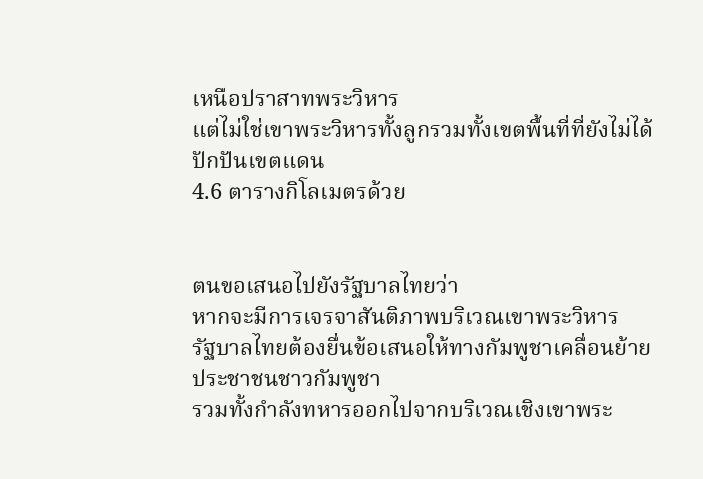เหนือปราสาทพระวิหาร
แต่ไม่ใช่เขาพระวิหารทั้งลูกรวมทั้งเขตพื้นที่ที่ยังไม่ได้ปักปันเขตแดน
4.6 ตารางกิโลเมตรด้วย


ตนขอเสนอไปยังรัฐบาลไทยว่า
หากจะมีการเจรจาสันติภาพบริเวณเขาพระวิหาร
รัฐบาลไทยต้องยื่นข้อเสนอให้ทางกัมพูชาเคลื่อนย้ายประชาชนชาวกัมพูชา
รวมทั้งกำลังทหารออกไปจากบริเวณเชิงเขาพระ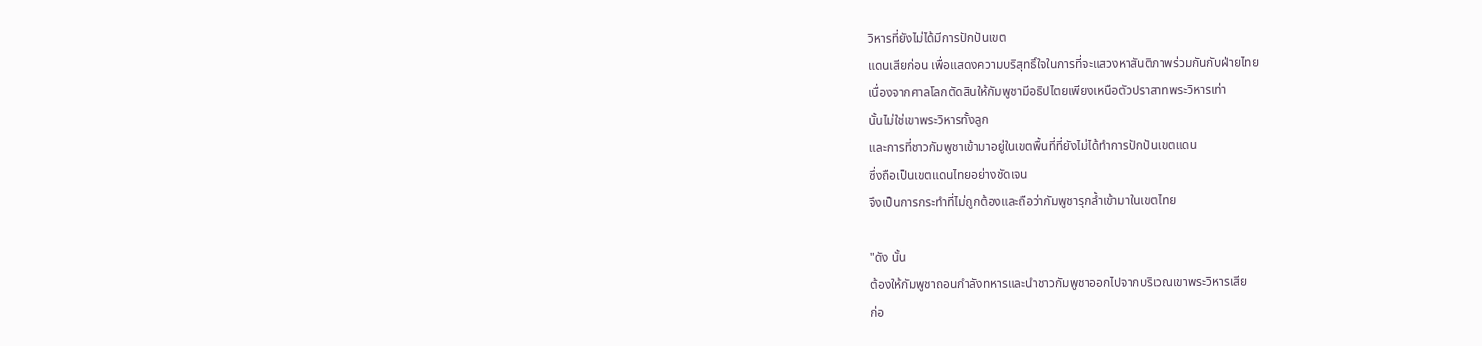วิหารที่ยังไม่ได้มีการปักปันเขต
แดนเสียก่อน เพื่อแสดงความบริสุทธิ์ใจในการที่จะแสวงหาสันติภาพร่วมกันกับฝ่ายไทย
เนื่องจากศาลโลกตัดสินให้กัมพูชามีอธิปไตยเพียงเหนือตัวปราสาทพระวิหารเท่า
นั้นไม่ใช่เขาพระวิหารทั้งลูก
และการที่ชาวกัมพูชาเข้ามาอยู่ในเขตพื้นที่ที่ยังไม่ได้ทำการปักปันเขตแดน
ซึ่งถือเป็นเขตแดนไทยอย่างชัดเจน
จึงเป็นการกระทำที่ไม่ถูกต้องและถือว่ากัมพูชารุกล้ำเข้ามาในเขตไทย

"ดัง นั้น
ต้องให้กัมพูชาถอนกำลังทหารและนำชาวกัมพูชาออกไปจากบริเวณเขาพระวิหารเสีย
ก่อ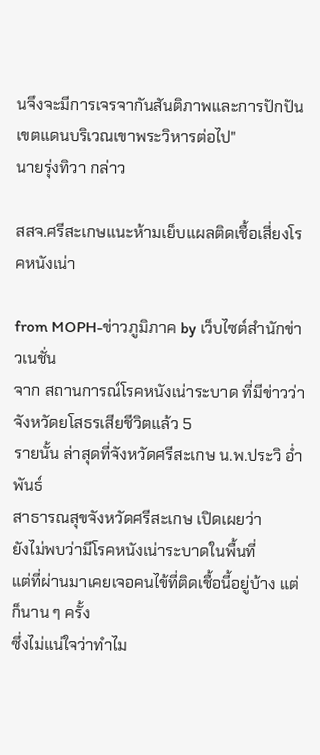นจึงจะมีการเจรจากันสันติภาพและการปักปันเขตแดนบริเวณเขาพระวิหารต่อไป"
นายรุ่งทิวา กล่าว

สสจ.ศรีสะเกษแนะห้ามเย็บแผลติดเชื้อเสี่ยงโรคหนังเน่า

from MOPH-ข่าวภูมิภาค by เว็บไซต์สำนักข่าวเนชั่น
จาก สถานการณ์โรคหนังเน่าระบาด ที่มีข่าวว่าจังหวัดยโสธรเสียชีวิตแล้ว 5
รายนั้น ล่าสุดที่จังหวัดศรีสะเกษ น.พ.ประวิ อ่ำพันธ์
สาธารณสุขจังหวัดศรีสะเกษ เปิดเผยว่า
ยังไม่พบว่ามีโรคหนังเน่าระบาดในพื้นที่
แต่ที่ผ่านมาเคยเจอคนไข้ที่ติดเชื้อนี้อยู่บ้าง แต่ก็นาน ๆ ครั้ง
ซึ่งไม่แน่ใจว่าทำไม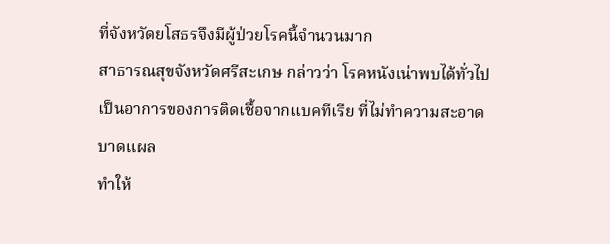ที่จังหวัดยโสธรจึงมีผู้ป่วยโรคนี้จำนวนมาก
สาธารณสุขจังหวัดศรีสะเกษ กล่าวว่า โรคหนังเน่าพบได้ทั่วไป
เป็นอาการของการติดเชื้อจากแบคทีเรีย ที่ไม่ทำความสะอาดบาดแผล
ทำให้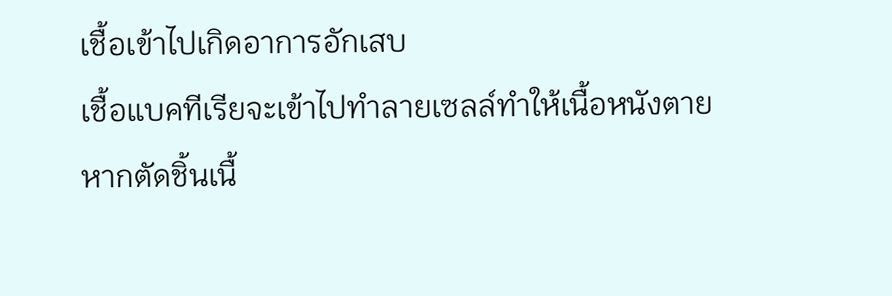เชื้อเข้าไปเกิดอาการอักเสบ
เชื้อแบคทีเรียจะเข้าไปทำลายเซลล์ทำให้เนื้อหนังตาย
หากตัดชิ้นเนื้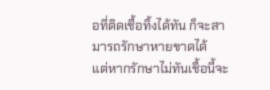อที่ติดเชื้อทิ้งได้ทัน ก็จะสามารถรักษาหายขาดได้
แต่หากรักษาไม่ทันเชื้อนี้จะ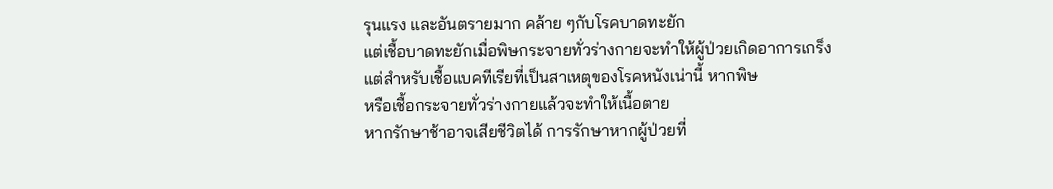รุนแรง และอันตรายมาก คล้าย ๆกับโรคบาดทะยัก
แต่เชื้อบาดทะยักเมื่อพิษกระจายทั่วร่างกายจะทำให้ผู้ป่วยเกิดอาการเกร็ง
แต่สำหรับเชื้อแบคทีเรียที่เป็นสาเหตุของโรคหนังเน่านี้ หากพิษ
หรือเชื้อกระจายทั่วร่างกายแล้วจะทำให้เนื้อตาย
หากรักษาช้าอาจเสียชีวิตได้ การรักษาหากผู้ป่วยที่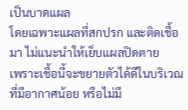เป็นบาดแผล
โดยเฉพาะแผลที่สกปรก และติดเชื้อมา ไม่แนะนำให้เย็บแผลปิดตาย
เพราะเชื้อนี้จะขยายตัวได้ดีในบริเวณที่มีอากาศน้อย หรือไม่มี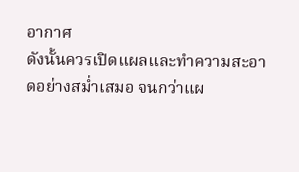อากาศ
ดังนั้นควรเปิดแผลและทำความสะอาดอย่างสม่ำเสมอ จนกว่าแผ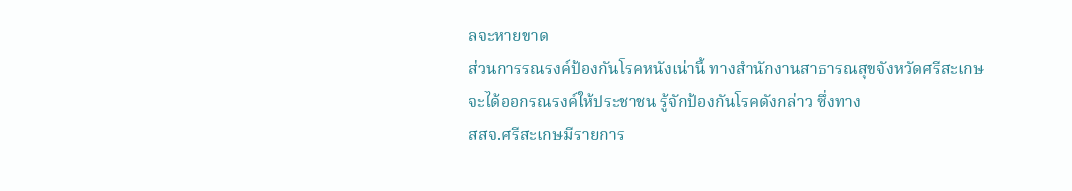ลจะหายขาด
ส่วนการรณรงค์ป้องกันโรคหนังเน่านี้ ทางสำนักงานสาธารณสุขจังหวัดศรีสะเกษ
จะได้ออกรณรงค์ให้ประชาชน รู้จักป้องกันโรคดังกล่าว ซึ่งทาง
สสจ.ศรีสะเกษมีรายการ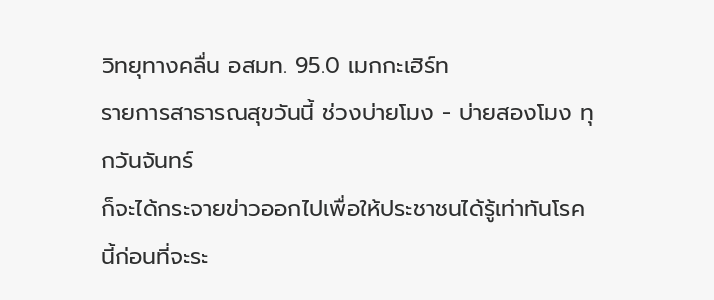วิทยุทางคลื่น อสมท. 95.0 เมกกะเฮิร์ท
รายการสาธารณสุขวันนี้ ช่วงบ่ายโมง - บ่ายสองโมง ทุกวันจันทร์
ก็จะได้กระจายข่าวออกไปเพื่อให้ประชาชนได้รู้เท่าทันโรคนี้ก่อนที่จะระ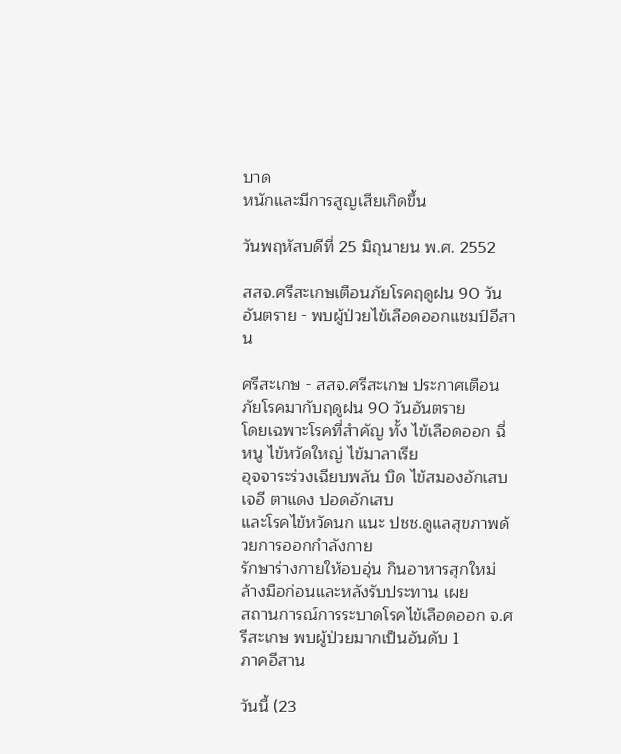บาด
หนักและมีการสูญเสียเกิดขึ้น

วันพฤหัสบดีที่ 25 มิถุนายน พ.ศ. 2552

สสจ.ศรีสะเกษเตือนภัยโรคฤดูฝน 90 วันอันตราย - พบผู้ป่วยไข้เลือดออกแชมป์อีสาน

ศรีสะเกษ - สสจ.ศรีสะเกษ ประกาศเตือนภัยโรคมากับฤดูฝน 90 วันอันตราย
โดยเฉพาะโรคที่สำคัญ ทั้ง ไข้เลือดออก ฉี่หนู ไข้หวัดใหญ่ ไข้มาลาเรีย
อุจจาระร่วงเฉียบพลัน บิด ไข้สมองอักเสบเจอี ตาแดง ปอดอักเสบ
และโรคไข้หวัดนก แนะ ปชช.ดูแลสุขภาพด้วยการออกกำลังกาย
รักษาร่างกายให้อบอุ่น กินอาหารสุกใหม่ ล้างมือก่อนและหลังรับประทาน เผย
สถานการณ์การระบาดโรคไข้เลือดออก จ.ศรีสะเกษ พบผู้ป่วยมากเป็นอันดับ 1
ภาคอีสาน

วันนี้ (23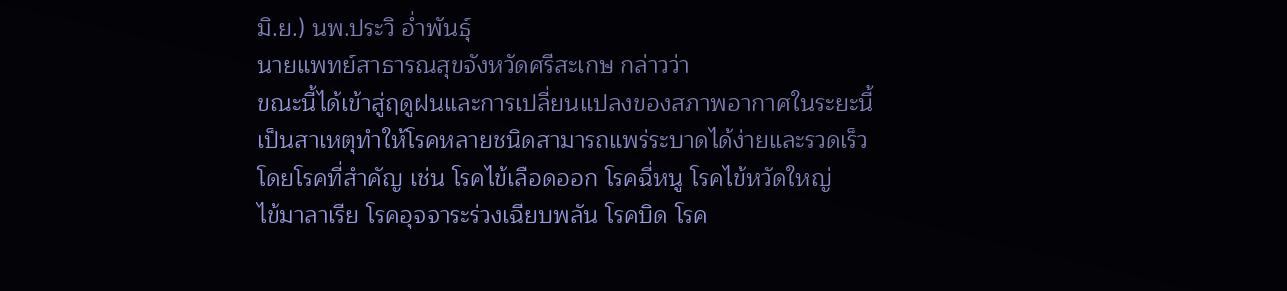มิ.ย.) นพ.ประวิ อ่ำพันธุ์
นายแพทย์สาธารณสุขจังหวัดศรีสะเกษ กล่าวว่า
ขณะนี้ได้เข้าสู่ฤดูฝนและการเปลี่ยนแปลงของสภาพอากาศในระยะนี้
เป็นสาเหตุทำให้โรคหลายชนิดสามารถแพร่ระบาดได้ง่ายและรวดเร็ว
โดยโรคที่สำคัญ เช่น โรคไข้เลือดออก โรคฉี่หนู โรคไข้หวัดใหญ่
ไข้มาลาเรีย โรคอุจจาระร่วงเฉียบพลัน โรคบิด โรค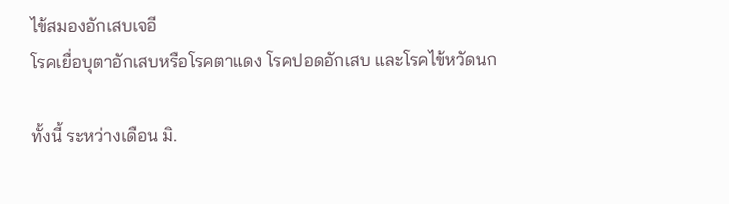ไข้สมองอักเสบเจอี
โรคเยื่อบุตาอักเสบหรือโรคตาแดง โรคปอดอักเสบ และโรคไข้หวัดนก

ทั้งนี้ ระหว่างเดือน มิ.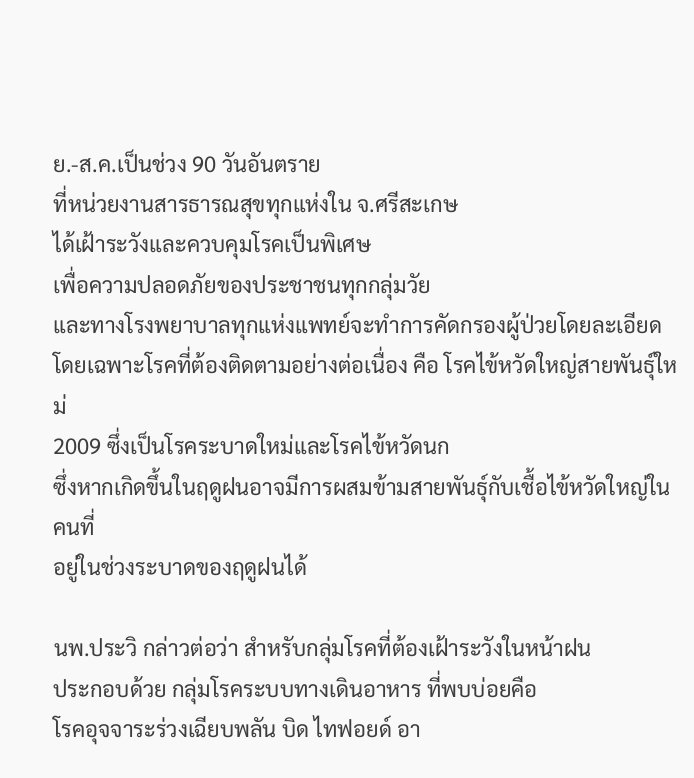ย.-ส.ค.เป็นช่วง 90 วันอันตราย
ที่หน่วยงานสารธารณสุขทุกแห่งใน จ.ศรีสะเกษ
ได้เฝ้าระวังและควบคุมโรคเป็นพิเศษ
เพื่อความปลอดภัยของประชาชนทุกกลุ่มวัย
และทางโรงพยาบาลทุกแห่งแพทย์จะทำการคัดกรองผู้ป่วยโดยละเอียด
โดยเฉพาะโรคที่ต้องติดตามอย่างต่อเนื่อง คือ โรคไข้หวัดใหญ่สายพันธุ์ใหม่
2009 ซึ่งเป็นโรคระบาดใหม่และโรคไข้หวัดนก
ซึ่งหากเกิดขึ้นในฤดูฝนอาจมีการผสมข้ามสายพันธุ์กับเชื้อไข้หวัดใหญ่ในคนที่
อยู่ในช่วงระบาดของฤดูฝนได้

นพ.ประวิ กล่าวต่อว่า สำหรับกลุ่มโรคที่ต้องเฝ้าระวังในหน้าฝน
ประกอบด้วย กลุ่มโรคระบบทางเดินอาหาร ที่พบบ่อยคือ
โรคอุจจาระร่วงเฉียบพลัน บิด ไทฟอยด์ อา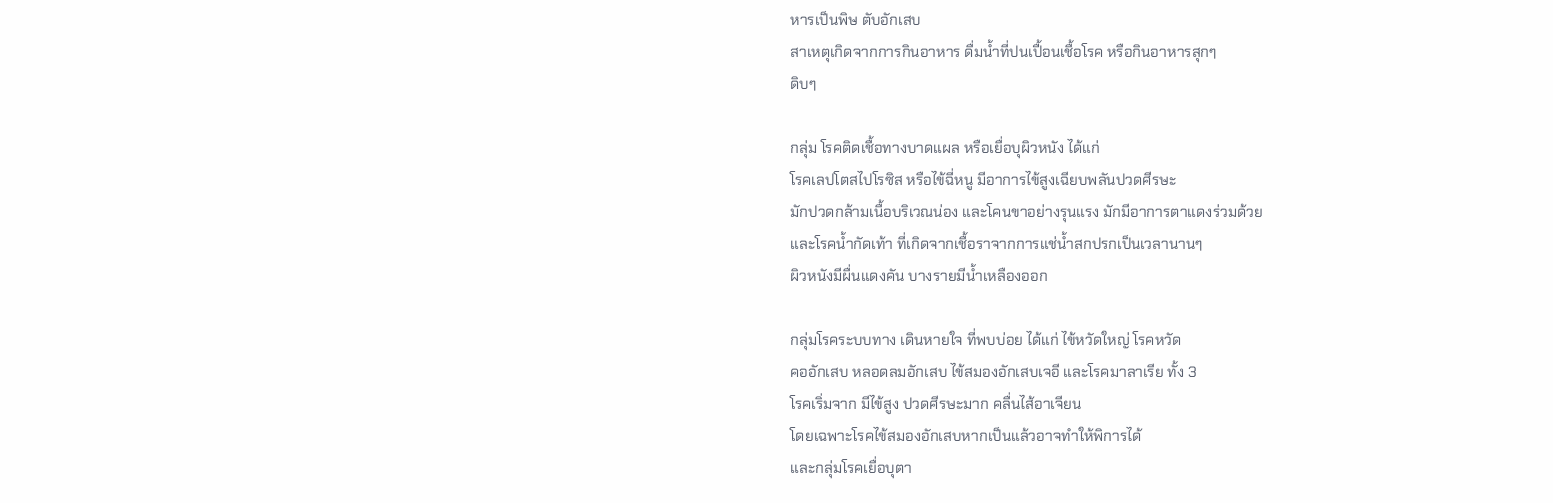หารเป็นพิษ ตับอักเสบ
สาเหตุเกิดจากการกินอาหาร ดื่มน้ำที่ปนเปื้อนเชื้อโรค หรือกินอาหารสุกๆ
ดิบๆ

กลุ่ม โรคติดเชื้อทางบาดแผล หรือเยื่อบุผิวหนัง ได้แก่
โรคเลปโตสไปโรซิส หรือไข้ฉี่หนู มีอาการไข้สูงเฉียบพลันปวดศีรษะ
มักปวดกล้ามเนื้อบริเวณน่อง และโคนขาอย่างรุนแรง มักมีอาการตาแดงร่วมด้วย
และโรคน้ำกัดเท้า ที่เกิดจากเชื้อราจากการแช่น้ำสกปรกเป็นเวลานานๆ
ผิวหนังมีผื่นแดงคัน บางรายมีน้ำเหลืองออก

กลุ่มโรคระบบทาง เดินหายใจ ที่พบบ่อย ได้แก่ ไข้หวัดใหญ่ โรคหวัด
คออักเสบ หลอดลมอักเสบ ไข้สมองอักเสบเจอี และโรคมาลาเรีย ทั้ง 3
โรคเริ่มจาก มีไข้สูง ปวดศีรษะมาก คลื่นไส้อาเจียน
โดยเฉพาะโรคไข้สมองอักเสบหากเป็นแล้วอาจทำให้พิการได้
และกลุ่มโรคเยื่อบุตา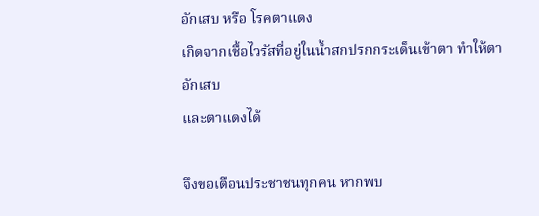อักเสบ หรือ โรคตาแดง
เกิดจากเชื้อไวรัสที่อยู่ในน้ำสกปรกกระเด็นเข้าตา ทำให้ตาอักเสบ
และตาแดงได้

จึงขอเตือนประชาชนทุกคน หากพบ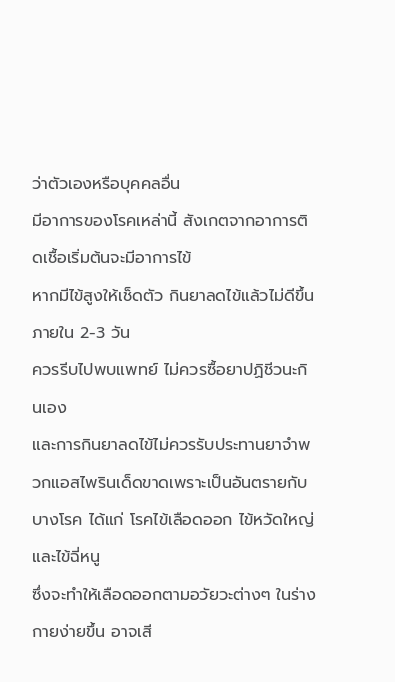ว่าตัวเองหรือบุคคลอื่น
มีอาการของโรคเหล่านี้ สังเกตจากอาการติดเชื้อเริ่มต้นจะมีอาการไข้
หากมีไข้สูงให้เช็ดตัว กินยาลดไข้แล้วไม่ดีขึ้นภายใน 2-3 วัน
ควรรีบไปพบแพทย์ ไม่ควรซื้อยาปฏิชีวนะกินเอง
และการกินยาลดไข้ไม่ควรรับประทานยาจำพวกแอสไพรินเด็ดขาดเพราะเป็นอันตรายกับ
บางโรค ได้แก่ โรคไข้เลือดออก ไข้หวัดใหญ่ และไข้ฉี่หนู
ซึ่งจะทำให้เลือดออกตามอวัยวะต่างๆ ในร่างกายง่ายขึ้น อาจเสี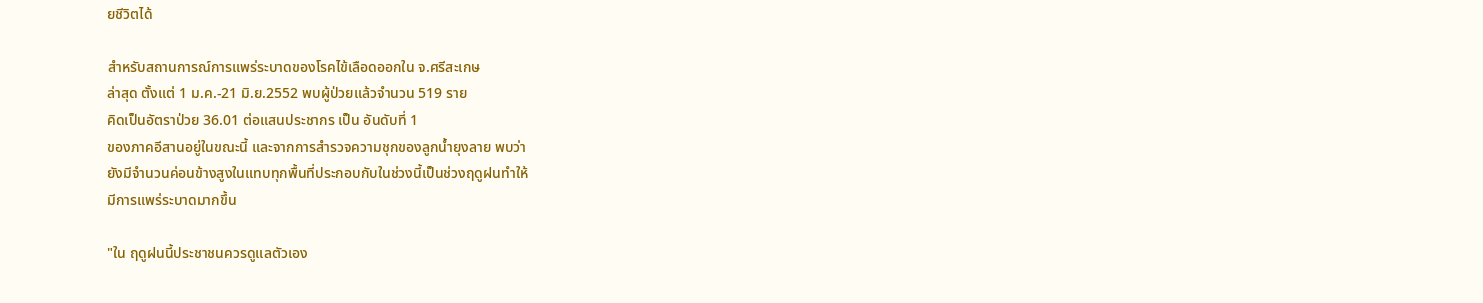ยชีวิตได้

สำหรับสถานการณ์การแพร่ระบาดของโรคไข้เลือดออกใน จ.ศรีสะเกษ
ล่าสุด ตั้งแต่ 1 ม.ค.-21 มิ.ย.2552 พบผู้ป่วยแล้วจำนวน 519 ราย
คิดเป็นอัตราป่วย 36.01 ต่อแสนประชากร เป็น อันดับที่ 1
ของภาคอีสานอยู่ในขณะนี้ และจากการสำรวจความชุกของลูกน้ำยุงลาย พบว่า
ยังมีจำนวนค่อนข้างสูงในแทบทุกพื้นที่ประกอบกับในช่วงนี้เป็นช่วงฤดูฝนทำให้
มีการแพร่ระบาดมากขึ้น

"ใน ฤดูฝนนี้ประชาชนควรดูแลตัวเอง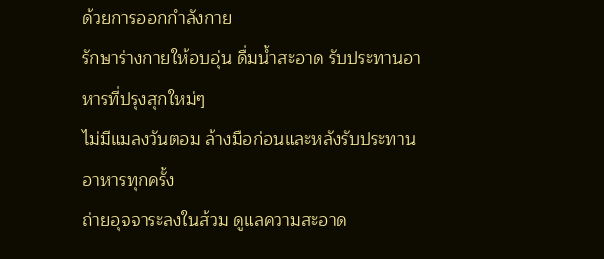ด้วยการออกกำลังกาย
รักษาร่างกายให้อบอุ่น ดื่มน้ำสะอาด รับประทานอาหารที่ปรุงสุกใหม่ๆ
ไม่มีแมลงวันตอม ล้างมือก่อนและหลังรับประทานอาหารทุกครั้ง
ถ่ายอุจจาระลงในส้วม ดูแลความสะอาด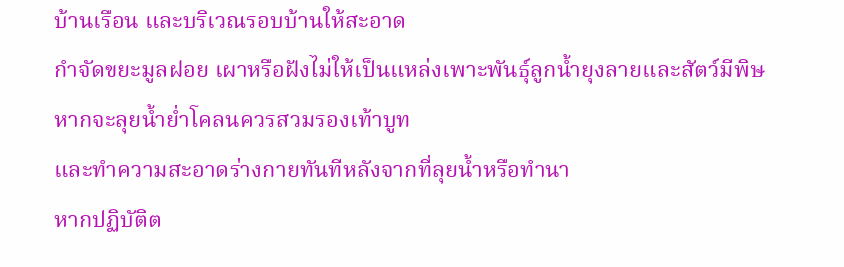บ้านเรือน และบริเวณรอบบ้านให้สะอาด
กำจัดขยะมูลฝอย เผาหรือฝังไม่ให้เป็นแหล่งเพาะพันธุ์ลูกน้ำยุงลายและสัตว์มีพิษ
หากจะลุยน้ำย่ำโคลนควรสวมรองเท้าบูท
และทำความสะอาดร่างกายทันทีหลังจากที่ลุยน้ำหรือทำนา
หากปฏิบัติต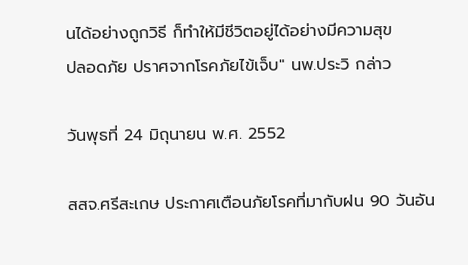นได้อย่างถูกวิธี ก็ทำให้มีชีวิตอยู่ได้อย่างมีความสุข
ปลอดภัย ปราศจากโรคภัยไข้เจ็บ" นพ.ประวิ กล่าว

วันพุธที่ 24 มิถุนายน พ.ศ. 2552

สสจ.ศรีสะเกษ ประกาศเตือนภัยโรคที่มากับฝน 90 วันอัน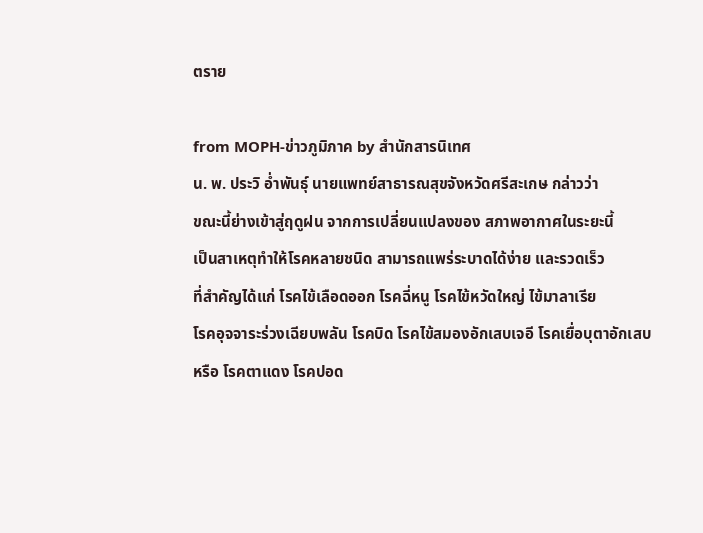ตราย

from MOPH-ข่าวภูมิภาค by สำนักสารนิเทศ
น. พ. ประวิ อ่ำพันธุ์ นายแพทย์สาธารณสุขจังหวัดศรีสะเกษ กล่าวว่า
ขณะนี้ย่างเข้าสู่ฤดูฝน จากการเปลี่ยนแปลงของ สภาพอากาศในระยะนี้
เป็นสาเหตุทำให้โรคหลายชนิด สามารถแพร่ระบาดได้ง่าย และรวดเร็ว
ที่สำคัญได้แก่ โรคไข้เลือดออก โรคฉี่หนู โรคไข้หวัดใหญ่ ไข้มาลาเรีย
โรคอุจจาระร่วงเฉียบพลัน โรคบิด โรคไข้สมองอักเสบเจอี โรคเยื่อบุตาอักเสบ
หรือ โรคตาแดง โรคปอด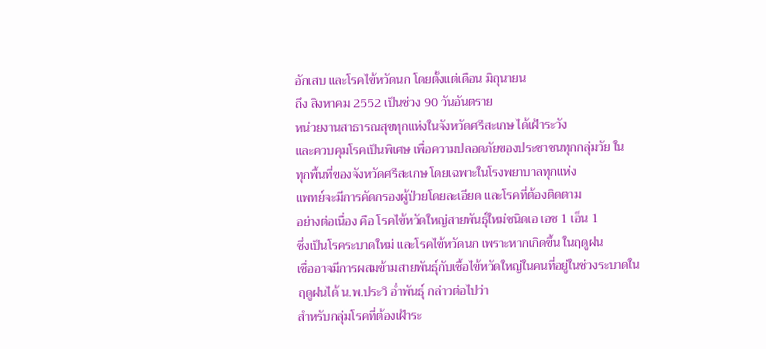อักเสบ และโรคไข้หวัดนก โดยตั้งแต่เดือน มิถุนายน
ถึง สิงหาคม 2552 เป็นช่วง 90 วันอันตราย
หน่วยงานสาธารณสุขทุกแห่งในจังหวัดศรีสะเกษ ได้เฝ้าระวัง
และควบคุมโรคเป็นพิเศษ เพื่อความปลอดภัยของประชาชนทุกกลุ่มวัย ใน
ทุกพื้นที่ของจังหวัดศรีสะเกษ โดยเฉพาะในโรงพยาบาลทุกแห่ง
แพทย์จะมีการคัดกรองผู้ป่วยโดยละเอียด และโรคที่ต้องติดตาม
อย่างต่อเนื่อง คือ โรคไข้หวัดใหญ่สายพันธุ์ใหม่ชนิดเอ เอช 1 เอ็น 1
ซึ่งเป็นโรคระบาดใหม่ และโรคไข้หวัดนก เพราะหากเกิดขึ้น ในฤดูฝน
เชื่ออาจมีการผสมข้ามสายพันธุ์กับเชื้อไข้หวัดใหญ่ในคนที่อยู่ในช่วงระบาดใน
ฤดูฝนได้ น.พ.ประวิ อ่ำพันธุ์ กล่าวต่อไปว่า
สำหรับกลุ่มโรคที่ต้องเฝ้าระ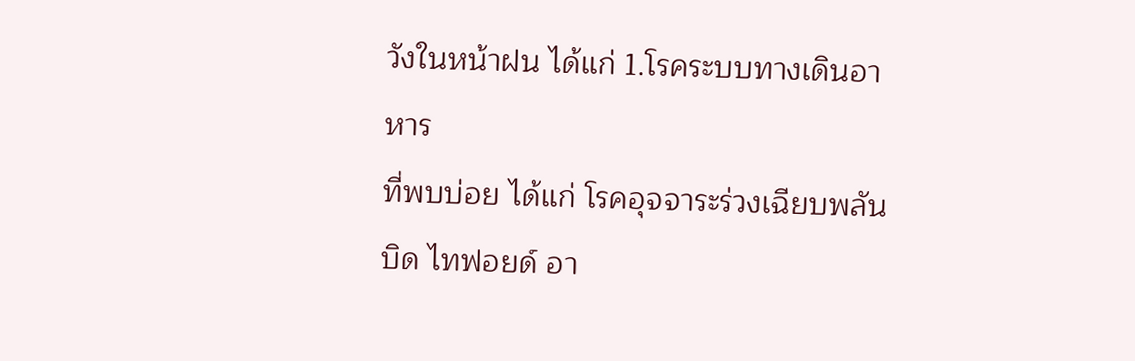วังในหน้าฝน ได้แก่ 1.โรคระบบทางเดินอาหาร
ที่พบบ่อย ได้แก่ โรคอุจจาระร่วงเฉียบพลัน บิด ไทฟอยด์ อา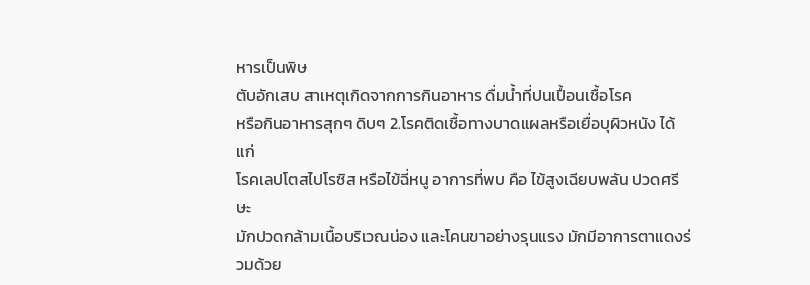หารเป็นพิษ
ตับอักเสบ สาเหตุเกิดจากการกินอาหาร ดื่มน้ำที่ปนเปื้อนเชื้อโรค
หรือกินอาหารสุกๆ ดิบๆ 2.โรคติดเชื้อทางบาดแผลหรือเยื่อบุผิวหนัง ได้แก่
โรคเลปโตสไปโรซิส หรือไข้ฉี่หนู อาการที่พบ คือ ไข้สูงเฉียบพลัน ปวดศรีษะ
มักปวดกล้ามเนื้อบริเวณน่อง และโคนขาอย่างรุนแรง มักมีอาการตาแดงร่วมด้วย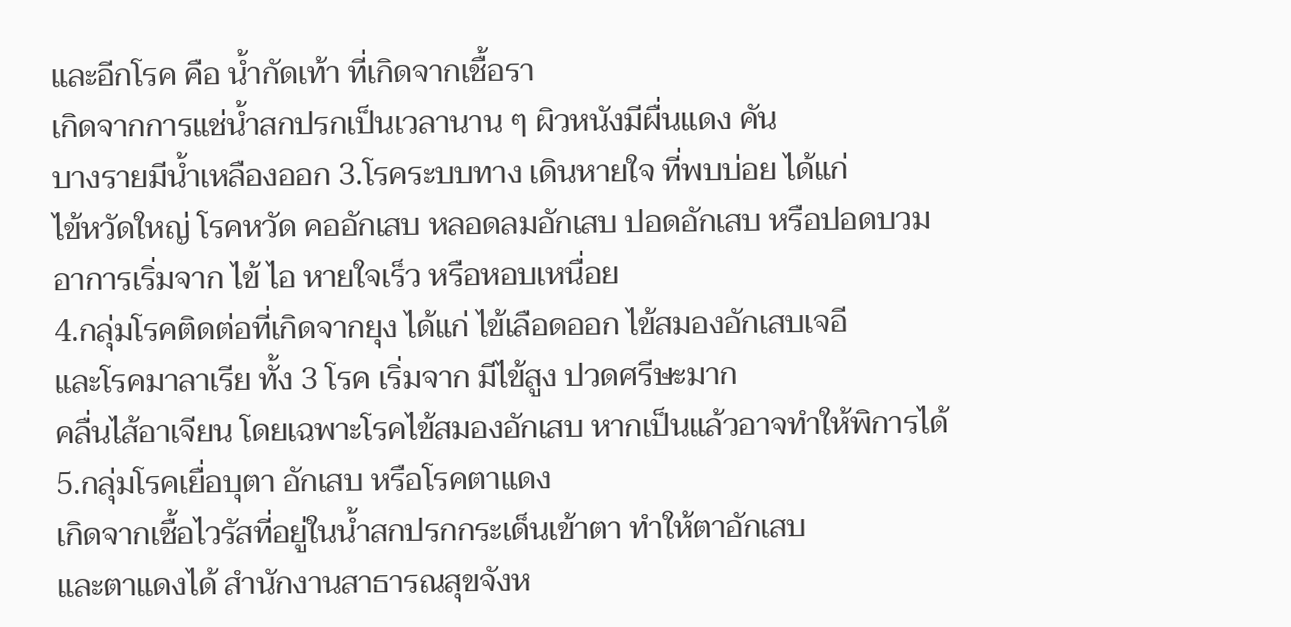และอีกโรค คือ น้ำกัดเท้า ที่เกิดจากเชื้อรา
เกิดจากการแช่น้ำสกปรกเป็นเวลานาน ๆ ผิวหนังมีผื่นแดง คัน
บางรายมีน้ำเหลืองออก 3.โรคระบบทาง เดินหายใจ ที่พบบ่อย ได้แก่
ไข้หวัดใหญ่ โรคหวัด คออักเสบ หลอดลมอักเสบ ปอดอักเสบ หรือปอดบวม
อาการเริ่มจาก ไข้ ไอ หายใจเร็ว หรือหอบเหนื่อย
4.กลุ่มโรคติดต่อที่เกิดจากยุง ได้แก่ ไข้เลือดออก ไข้สมองอักเสบเจอี
และโรคมาลาเรีย ทั้ง 3 โรค เริ่มจาก มีไข้สูง ปวดศรีษะมาก
คลื่นไส้อาเจียน โดยเฉพาะโรคไข้สมองอักเสบ หากเป็นแล้วอาจทำให้พิการได้
5.กลุ่มโรคเยื่อบุตา อักเสบ หรือโรคตาแดง
เกิดจากเชื้อไวรัสที่อยู่ในน้ำสกปรกกระเด็นเข้าตา ทำให้ตาอักเสบ
และตาแดงได้ สำนักงานสาธารณสุขจังห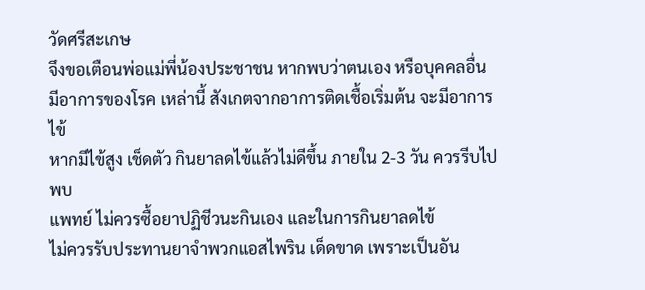วัดศรีสะเกษ
จึงขอเตือนพ่อแม่พี่น้องประชาชน หากพบว่าตนเอง หรือบุคคลอื่น
มีอาการของโรค เหล่านี้ สังเกตจากอาการติดเชื้อเริ่มต้น จะมีอาการไข้
หากมีไข้สูง เช็ดตัว กินยาลดไข้แล้วไม่ดีขึ้น ภายใน 2-3 วัน ควรรีบไปพบ
แพทย์ ไม่ควรซื้อยาปฏิชีวนะกินเอง และในการกินยาลดไข้
ไม่ควรรับประทานยาจำพวกแอสไพริน เด็ดขาด เพราะเป็นอัน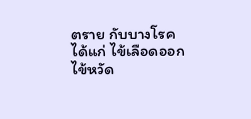ตราย กับบางโรค
ได้แก่ ไข้เลือดออก ไข้หวัด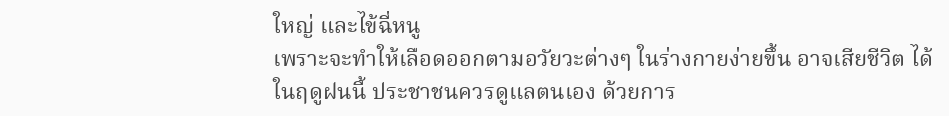ใหญ่ และไข้ฉี่หนู
เพราะจะทำให้เลือดออกตามอวัยวะต่างๆ ในร่างกายง่ายขึ้น อาจเสียชีวิต ได้
ในฤดูฝนนี้ ประชาชนควรดูแลตนเอง ด้วยการ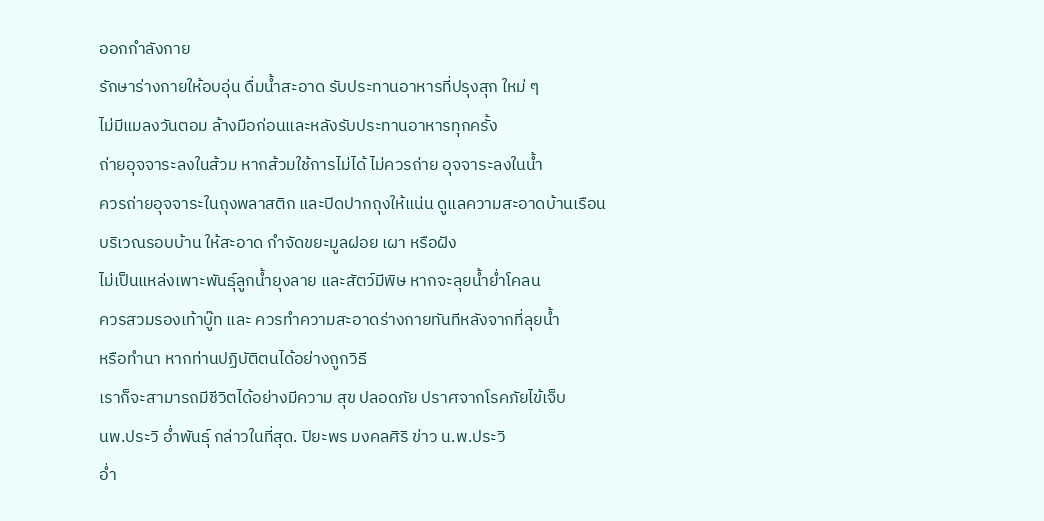ออกกำลังกาย
รักษาร่างกายให้อบอุ่น ดื่มน้ำสะอาด รับประทานอาหารที่ปรุงสุก ใหม่ ๆ
ไม่มีแมลงวันตอม ล้างมือก่อนและหลังรับประทานอาหารทุกครั้ง
ถ่ายอุจจาระลงในส้วม หากส้วมใช้การไม่ได้ ไม่ควรถ่าย อุจจาระลงในน้ำ
ควรถ่ายอุจจาระในถุงพลาสติก และปิดปากถุงให้แน่น ดูแลความสะอาดบ้านเรือน
บริเวณรอบบ้าน ให้สะอาด กำจัดขยะมูลฝอย เผา หรือฝัง
ไม่เป็นแหล่งเพาะพันธุ์ลูกน้ำยุงลาย และสัตว์มีพิษ หากจะลุยน้ำย่ำโคลน
ควรสวมรองเท้าบู๊ท และ ควรทำความสะอาดร่างกายทันทีหลังจากที่ลุยน้ำ
หรือทำนา หากท่านปฏิบัติตนได้อย่างถูกวิธี
เราก็จะสามารถมีชีวิตได้อย่างมีความ สุข ปลอดภัย ปราศจากโรคภัยไข้เจ็บ
นพ.ประวิ อ่ำพันธุ์ กล่าวในที่สุด. ปิยะพร มงคลศิริ ข่าว น.พ.ประวิ
อ่ำ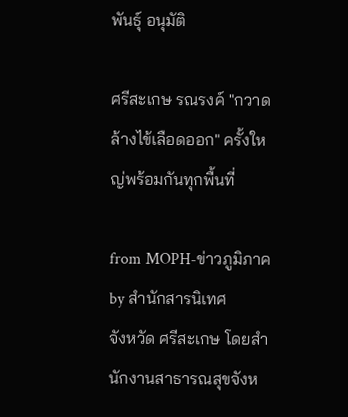พันธุ์ อนุมัติ

ศรีสะเกษ รณรงค์ "กวาดล้างไข้เลือดออก" ครั้งใหญ่พร้อมกันทุกพื้นที่

from MOPH-ข่าวภูมิภาค by สำนักสารนิเทศ
จังหวัด ศรีสะเกษ โดยสำนักงานสาธารณสุขจังห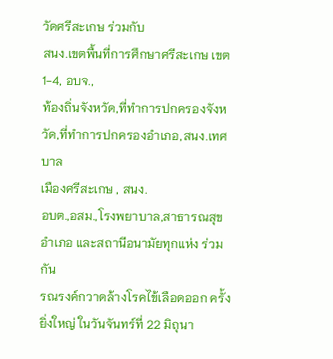วัดศรีสะเกษ ร่วมกับ
สนง.เขตพื้นที่การศึกษาศรีสะเกษ เขต 1-4, อบจ.,
ท้องถิ่นจังหวัด,ที่ทำการปกครองจังหวัด,ที่ทำการปกครองอำเภอ,สนง.เทศบาล
เมืองศรีสะเกษ , สนง.
อบต.,อสม.,โรงพยาบาล,สาธารณสุขอำเภอ และสถานีอนามัยทุกแห่ง ร่วมกัน
รณรงค์กวาดล้างโรคไข้เลือดออก ครั้งยิ่งใหญ่ ในวันจันทร์ที่ 22 มิถุนา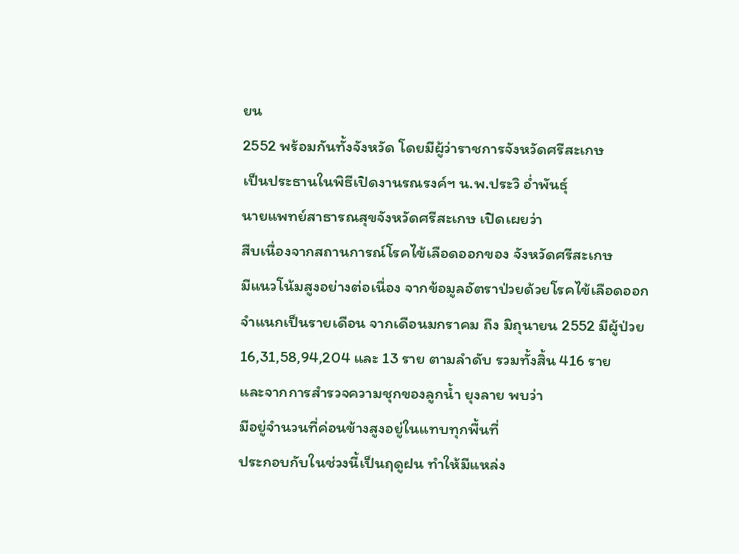ยน
2552 พร้อมกันทั้งจังหวัด โดยมีผู้ว่าราชการจังหวัดศรีสะเกษ
เป็นประธานในพิธีเปิดงานรณรงค์ฯ น.พ.ประวิ อ่ำพันธุ์
นายแพทย์สาธารณสุขจังหวัดศรีสะเกษ เปิดเผยว่า
สืบเนื่องจากสถานการณ์โรคไข้เลือดออกของ จังหวัดศรีสะเกษ
มีแนวโน้มสูงอย่างต่อเนื่อง จากข้อมูลอัตราป่วยด้วยโรคไข้เลือดออก
จำแนกเป็นรายเดือน จากเดือนมกราคม ถึง มิถุนายน 2552 มีผู้ป่วย
16,31,58,94,204 และ 13 ราย ตามลำดับ รวมทั้งสิ้น 416 ราย
และจากการสำรวจความชุกของลูกน้ำ ยุงลาย พบว่า
มีอยู่จำนวนที่ค่อนข้างสูงอยู่ในแทบทุกพื้นที่
ประกอบกับในช่วงนี้เป็นฤดูฝน ทำให้มีแหล่ง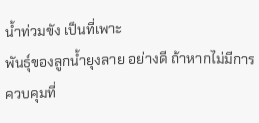น้ำท่วมขัง เป็นที่เพาะ
พันธุ์ของลูกน้ำยุงลาย อย่างดี ถ้าหากไม่มีการควบคุมที่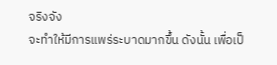จริงจัง
จะทำให้มีการแพร่ระบาดมากขึ้น ดังนั้น เพื่อเป็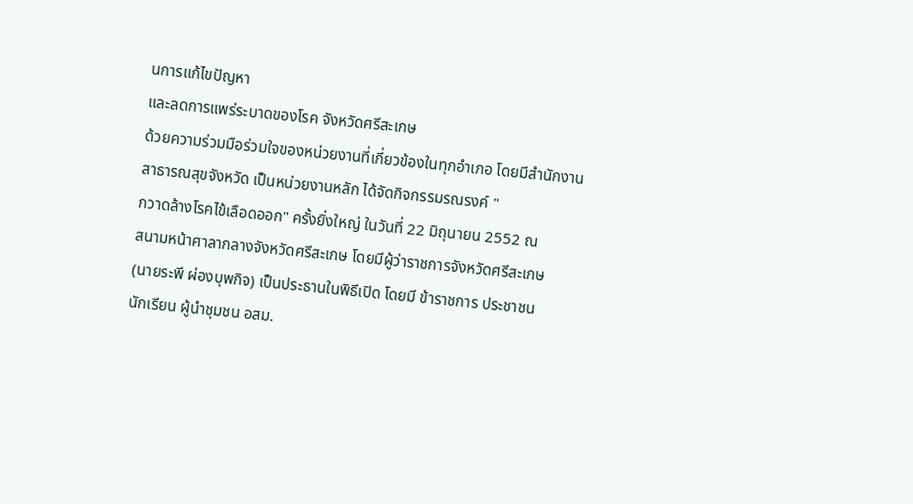นการแก้ไขปัญหา
และลดการแพร่ระบาดของโรค จังหวัดศรีสะเกษ
ด้วยความร่วมมือร่วมใจของหน่วยงานที่เกี่ยวข้องในทุกอำเภอ โดยมีสำนักงาน
สาธารณสุขจังหวัด เป็นหน่วยงานหลัก ได้จัดกิจกรรมรณรงค์ "
กวาดล้างโรคไข้เลือดออก" ครั้งยิ่งใหญ่ ในวันที่ 22 มิถุนายน 2552 ณ
สนามหน้าศาลากลางจังหวัดศรีสะเกษ โดยมีผู้ว่าราชการจังหวัดศรีสะเกษ
(นายระพี ผ่องบุพกิจ) เป็นประธานในพิธีเปิด โดยมี ข้าราชการ ประชาชน
นักเรียน ผู้นำชุมชน อสม.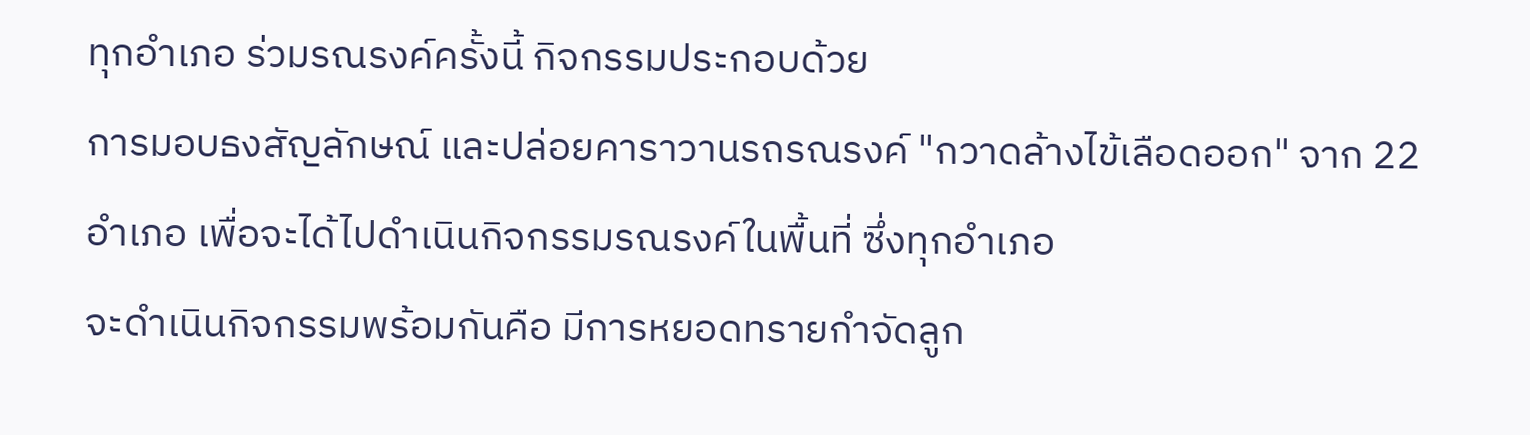ทุกอำเภอ ร่วมรณรงค์ครั้งนี้ กิจกรรมประกอบด้วย
การมอบธงสัญลักษณ์ และปล่อยคาราวานรถรณรงค์ "กวาดล้างไข้เลือดออก" จาก 22
อำเภอ เพื่อจะได้ไปดำเนินกิจกรรมรณรงค์ในพื้นที่ ซึ่งทุกอำเภอ
จะดำเนินกิจกรรมพร้อมกันคือ มีการหยอดทรายกำจัดลูก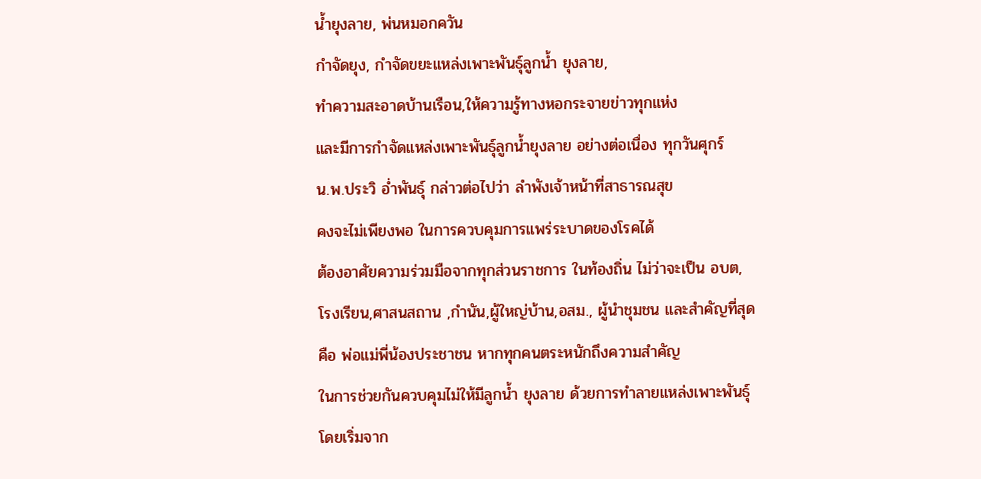น้ำยุงลาย, พ่นหมอกควัน
กำจัดยุง, กำจัดขยะแหล่งเพาะพันธุ์ลูกน้ำ ยุงลาย,
ทำความสะอาดบ้านเรือน,ให้ความรู้ทางหอกระจายข่าวทุกแห่ง
และมีการกำจัดแหล่งเพาะพันธุ์ลูกน้ำยุงลาย อย่างต่อเนื่อง ทุกวันศุกร์
น.พ.ประวิ อ่ำพันธุ์ กล่าวต่อไปว่า ลำพังเจ้าหน้าที่สาธารณสุข
คงจะไม่เพียงพอ ในการควบคุมการแพร่ระบาดของโรคได้
ต้องอาศัยความร่วมมือจากทุกส่วนราชการ ในท้องถิ่น ไม่ว่าจะเป็น อบต,
โรงเรียน,ศาสนสถาน ,กำนัน,ผู้ใหญ่บ้าน,อสม., ผู้นำชุมชน และสำคัญที่สุด
คือ พ่อแม่พี่น้องประชาชน หากทุกคนตระหนักถึงความสำคัญ
ในการช่วยกันควบคุมไม่ให้มีลูกน้ำ ยุงลาย ด้วยการทำลายแหล่งเพาะพันธุ์
โดยเริ่มจาก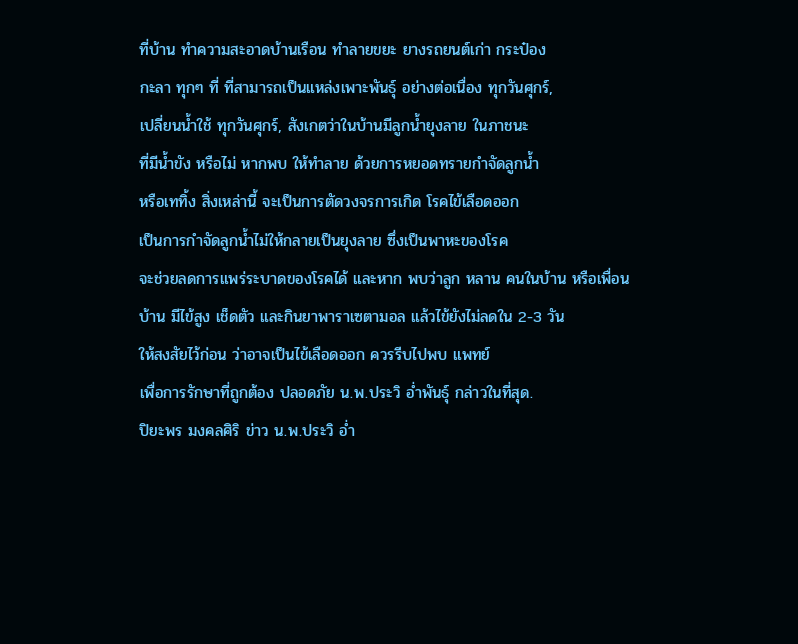ที่บ้าน ทำความสะอาดบ้านเรือน ทำลายขยะ ยางรถยนต์เก่า กระป๋อง
กะลา ทุกๆ ที่ ที่สามารถเป็นแหล่งเพาะพันธุ์ อย่างต่อเนื่อง ทุกวันศุกร์,
เปลี่ยนน้ำใช้ ทุกวันศุกร์, สังเกตว่าในบ้านมีลูกน้ำยุงลาย ในภาชนะ
ที่มีน้ำขัง หรือไม่ หากพบ ให้ทำลาย ด้วยการหยอดทรายกำจัดลูกน้ำ
หรือเททิ้ง สิ่งเหล่านี้ จะเป็นการตัดวงจรการเกิด โรคไข้เลือดออก
เป็นการกำจัดลูกน้ำไม่ให้กลายเป็นยุงลาย ซึ่งเป็นพาหะของโรค
จะช่วยลดการแพร่ระบาดของโรคได้ และหาก พบว่าลูก หลาน คนในบ้าน หรือเพื่อน
บ้าน มีไข้สูง เช็ดตัว และกินยาพาราเซตามอล แล้วไข้ยังไม่ลดใน 2-3 วัน
ให้สงสัยไว้ก่อน ว่าอาจเป็นไข้เลือดออก ควรรีบไปพบ แพทย์
เพื่อการรักษาที่ถูกต้อง ปลอดภัย น.พ.ประวิ อ่ำพันธุ์ กล่าวในที่สุด.
ปิยะพร มงคลศิริ ข่าว น.พ.ประวิ อ่ำ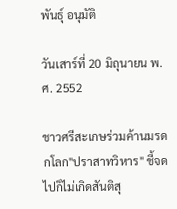พันธุ์ อนุมัติ

วันเสาร์ที่ 20 มิถุนายน พ.ศ. 2552

ชาวศรีสะเกษร่วมค้านมรดกโลก"ปราสาทวิหาร" ชี้จดไปก็ไม่เกิดสันติสุ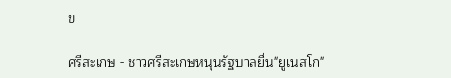ข

ศรีสะเกษ - ชาวศรีสะเกษหนุนรัฐบาลยื่น"ยูเนสโก"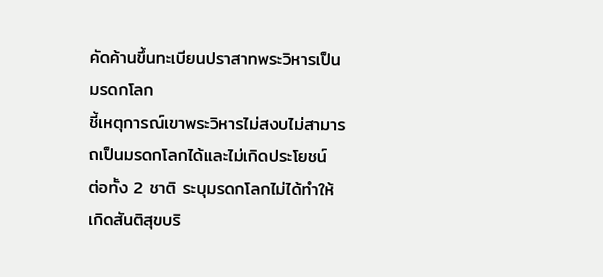คัดค้านขึ้นทะเบียนปราสาทพระวิหารเป็นมรดกโลก
ชี้เหตุการณ์เขาพระวิหารไม่สงบไม่สามารถเป็นมรดกโลกได้และไม่เกิดประโยชน์
ต่อทั้ง 2 ชาติ ระบุมรดกโลกไม่ได้ทำให้เกิดสันติสุขบริ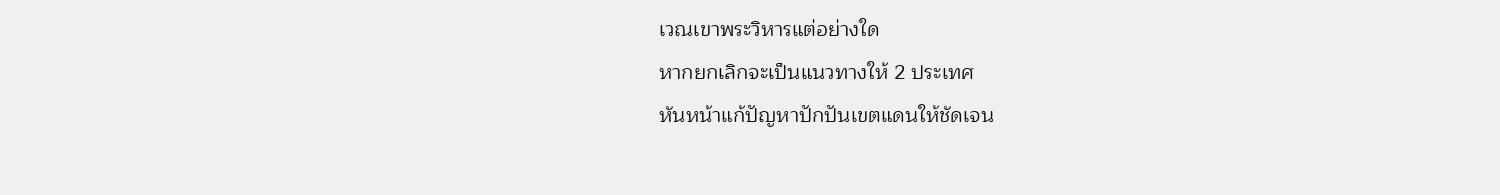เวณเขาพระวิหารแต่อย่างใด
หากยกเลิกจะเป็นแนวทางให้ 2 ประเทศ
หันหน้าแก้ปัญหาปักปันเขตแดนให้ชัดเจน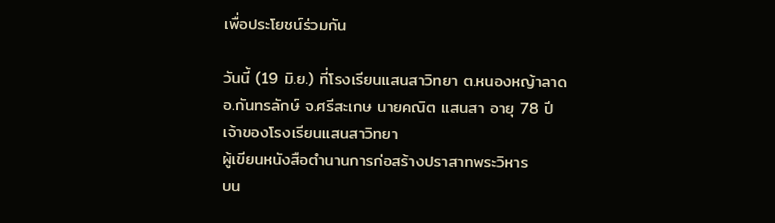เพื่อประโยชน์ร่วมกัน

วันนี้ (19 มิ.ย.) ที่โรงเรียนแสนสาวิทยา ต.หนองหญ้าลาด
อ.กันทรลักษ์ จ.ศรีสะเกษ นายคณิต แสนสา อายุ 78 ปี
เจ้าของโรงเรียนแสนสาวิทยา
ผู้เขียนหนังสือตำนานการก่อสร้างปราสาทพระวิหาร
บน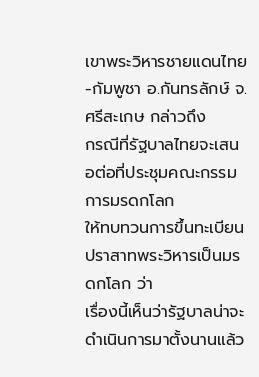เขาพระวิหารชายแดนไทย-กัมพูชา อ.กันทรลักษ์ จ.ศรีสะเกษ กล่าวถึง
กรณีที่รัฐบาลไทยจะเสนอต่อที่ประชุมคณะกรรมการมรดกโลก
ให้ทบทวนการขึ้นทะเบียนปราสาทพระวิหารเป็นมรดกโลก ว่า
เรื่องนี้เห็นว่ารัฐบาลน่าจะดำเนินการมาตั้งนานแล้ว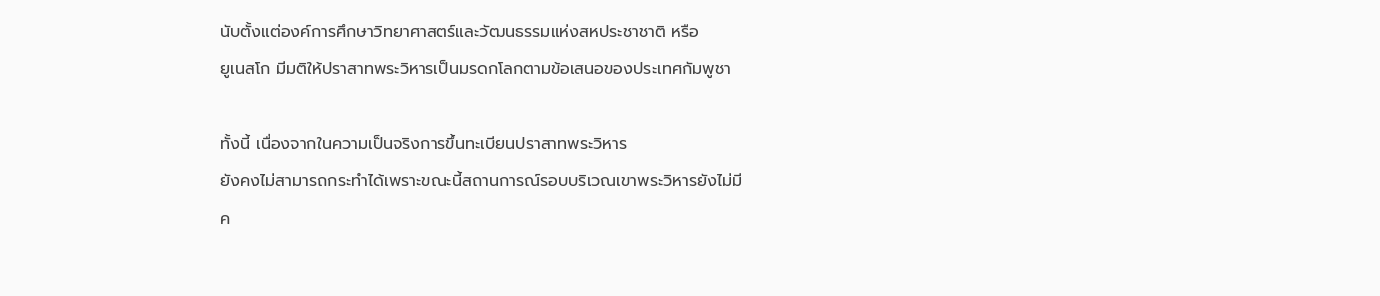นับตั้งแต่องค์การศึกษาวิทยาศาสตร์และวัฒนธรรมแห่งสหประชาชาติ หรือ
ยูเนสโก มีมติให้ปราสาทพระวิหารเป็นมรดกโลกตามข้อเสนอของประเทศกัมพูชา

ทั้งนี้ เนื่องจากในความเป็นจริงการขึ้นทะเบียนปราสาทพระวิหาร
ยังคงไม่สามารถกระทำได้เพราะขณะนี้สถานการณ์รอบบริเวณเขาพระวิหารยังไม่มี
ค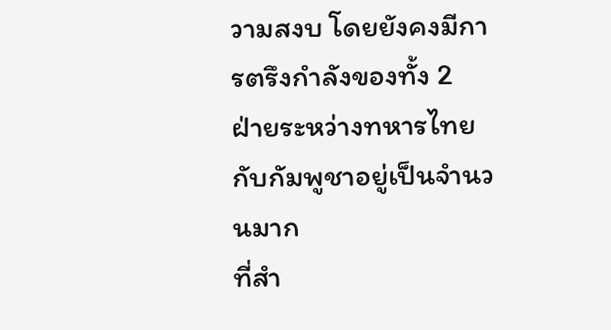วามสงบ โดยยังคงมีการตรึงกำลังของทั้ง 2
ฝ่ายระหว่างทหารไทยกับกัมพูชาอยู่เป็นจำนวนมาก
ที่สำ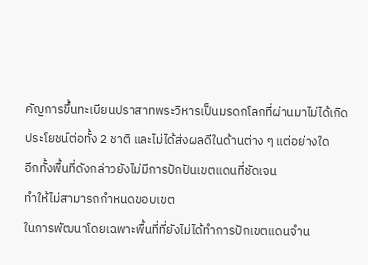คัญการขึ้นทะเบียนปราสาทพระวิหารเป็นมรดกโลกที่ผ่านมาไม่ได้เกิด
ประโยชน์ต่อทั้ง 2 ชาติ และไม่ได้ส่งผลดีในด้านต่าง ๆ แต่อย่างใด
อีกทั้งพื้นที่ดังกล่าวยังไม่มีการปักปันเขตแดนที่ชัดเจน
ทำให้ไม่สามารถกำหนดขอบเขต
ในการพัฒนาโดยเฉพาะพื้นที่ที่ยังไม่ได้ทำการปักเขตแดนจำน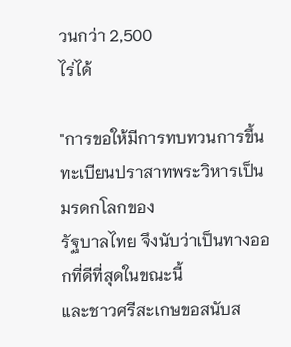วนกว่า 2,500
ไร่ได้

"การขอให้มีการทบทวนการขึ้นทะเบียนปราสาทพระวิหารเป็นมรดกโลกของ
รัฐบาลไทย จึงนับว่าเป็นทางออกที่ดีที่สุดในขณะนี้
และชาวศรีสะเกษขอสนับส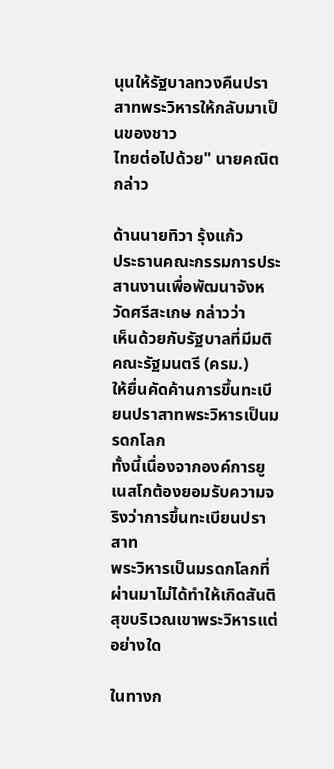นุนให้รัฐบาลทวงคืนปราสาทพระวิหารให้กลับมาเป็นของชาว
ไทยต่อไปด้วย" นายคณิตกล่าว

ด้านนายทิวา รุ้งแก้ว
ประธานคณะกรรมการประสานงานเพื่อพัฒนาจังหวัดศรีสะเกษ กล่าวว่า
เห็นด้วยกับรัฐบาลที่มีมติคณะรัฐมนตรี (ครม.)
ให้ยื่นคัดค้านการขึ้นทะเบียนปราสาทพระวิหารเป็นมรดกโลก
ทั้งนี้เนื่องจากองค์การยูเนสโกต้องยอมรับความจริงว่าการขึ้นทะเบียนปราสาท
พระวิหารเป็นมรดกโลกที่ผ่านมาไม่ได้ทำให้เกิดสันติสุขบริเวณเขาพระวิหารแต่
อย่างใด

ในทางก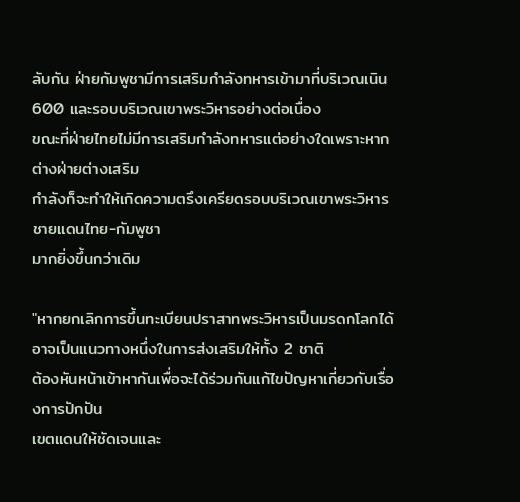ลับกัน ฝ่ายกัมพูชามีการเสริมกำลังทหารเข้ามาที่บริเวณเนิน
600 และรอบบริเวณเขาพระวิหารอย่างต่อเนื่อง
ขณะที่ฝ่ายไทยไม่มีการเสริมกำลังทหารแต่อย่างใดเพราะหากต่างฝ่ายต่างเสริม
กำลังก็จะทำให้เกิดความตรึงเครียดรอบบริเวณเขาพระวิหารชายแดนไทย-กัมพูชา
มากยิ่งขึ้นกว่าเดิม

"หากยกเลิกการขึ้นทะเบียนปราสาทพระวิหารเป็นมรดกโลกได้
อาจเป็นแนวทางหนึ่งในการส่งเสริมให้ทั้ง 2 ชาติ
ต้องหันหน้าเข้าหากันเพื่อจะได้ร่วมกันแก้ไขปัญหาเกี่ยวกับเรื่องการปักปัน
เขตแดนให้ชัดเจนและ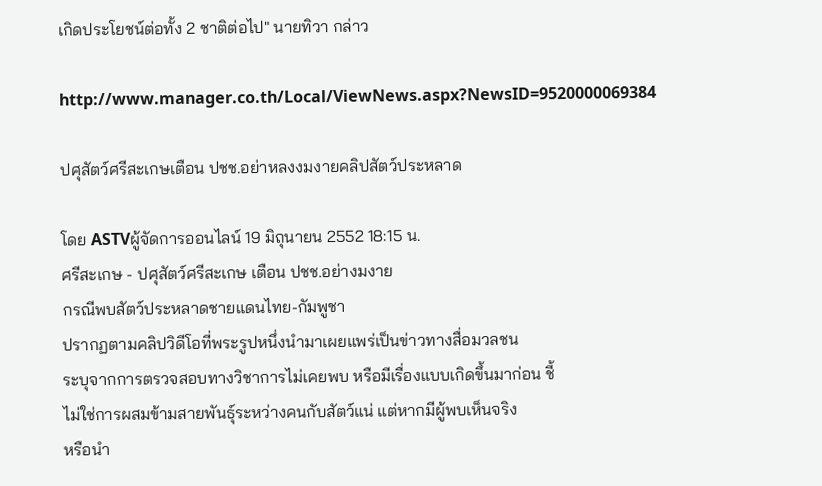เกิดประโยชน์ต่อทั้ง 2 ชาติต่อไป" นายทิวา กล่าว

http://www.manager.co.th/Local/ViewNews.aspx?NewsID=9520000069384

ปศุสัตว์ศรีสะเกษเตือน ปชช.อย่าหลงงมงายคลิปสัตว์ประหลาด

โดย ASTVผู้จัดการออนไลน์ 19 มิถุนายน 2552 18:15 น.
ศรีสะเกษ - ปศุสัตว์ศรีสะเกษ เตือน ปชช.อย่างมงาย
กรณีพบสัตว์ประหลาดชายแดนไทย-กัมพูชา
ปรากฏตามคลิปวิดีโอที่พระรูปหนึ่งนำมาเผยแพร่เป็นข่าวทางสื่อมวลชน
ระบุจากการตรวจสอบทางวิชาการไม่เคยพบ หรือมีเรื่องแบบเกิดขึ้นมาก่อน ชี้
ไม่ใช่การผสมข้ามสายพันธุ์ระหว่างคนกับสัตว์แน่ แต่หากมีผู้พบเห็นจริง
หรือนำ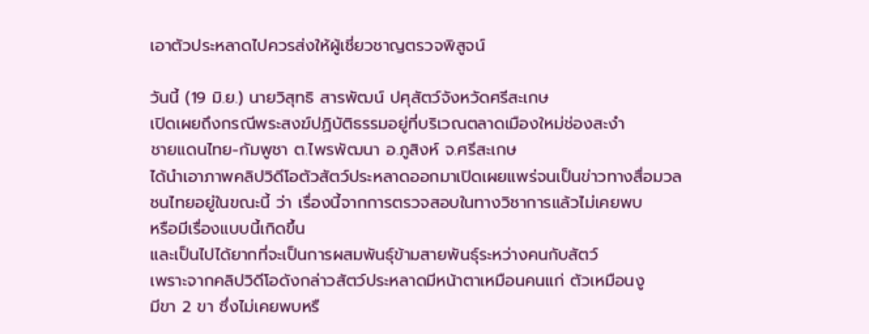เอาตัวประหลาดไปควรส่งให้ผู้เชี่ยวชาญตรวจพิสูจน์

วันนี้ (19 มิ.ย.) นายวิสุทธิ สารพัฒน์ ปศุสัตว์จังหวัดศรีสะเกษ
เปิดเผยถึงกรณีพระสงฆ์ปฏิบัติธรรมอยู่ที่บริเวณตลาดเมืองใหม่ช่องสะงำ
ชายแดนไทย-กัมพูชา ต.ไพรพัฒนา อ.ภูสิงห์ จ.ศรีสะเกษ
ได้นำเอาภาพคลิปวิดีโอตัวสัตว์ประหลาดออกมาเปิดเผยแพร่จนเป็นข่าวทางสื่อมวล
ชนไทยอยู่ในขณะนี้ ว่า เรื่องนี้จากการตรวจสอบในทางวิชาการแล้วไม่เคยพบ
หรือมีเรื่องแบบนี้เกิดขึ้น
และเป็นไปได้ยากที่จะเป็นการผสมพันธุ์ข้ามสายพันธุ์ระหว่างคนกับสัตว์
เพราะจากคลิปวิดีโอดังกล่าวสัตว์ประหลาดมีหน้าตาเหมือนคนแก่ ตัวเหมือนงู
มีขา 2 ขา ซึ่งไม่เคยพบหรื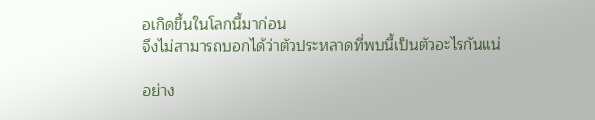อเกิดขึ้นในโลกนี้มาก่อน
จึงไม่สามารถบอกได้ว่าตัวประหลาดที่พบนี้เป็นตัวอะไรกันแน่

อย่าง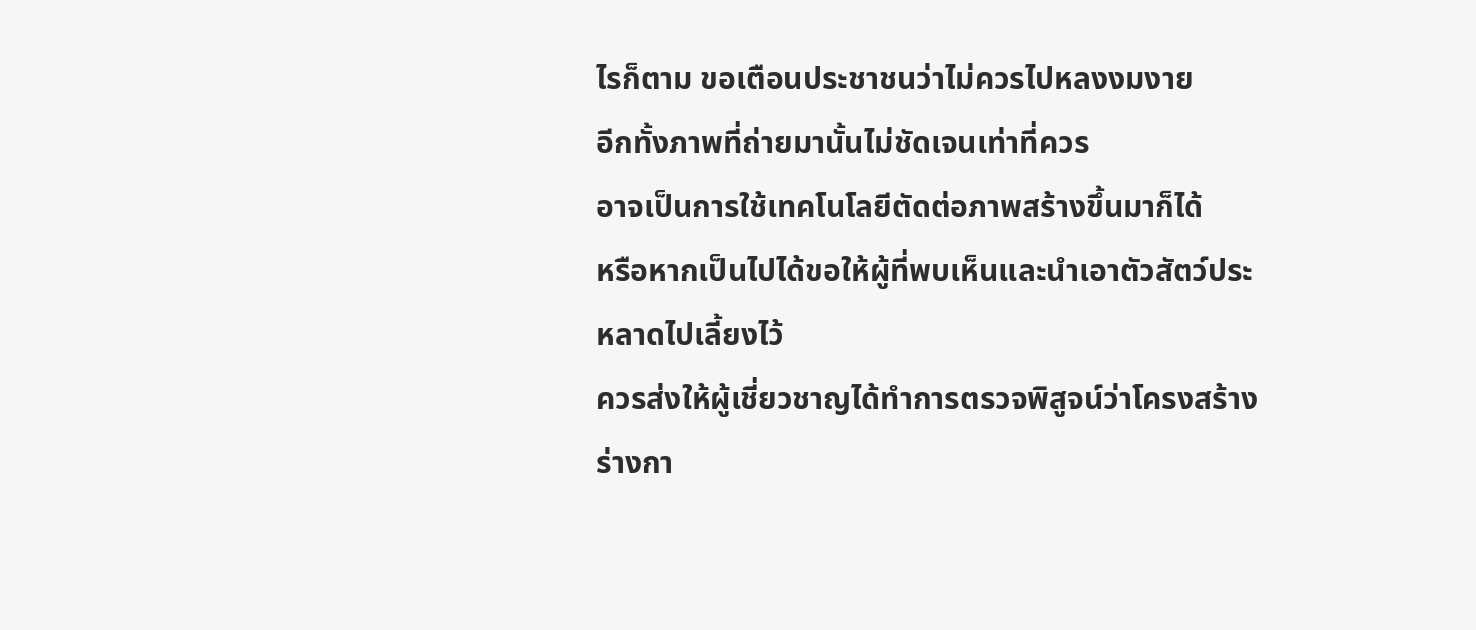ไรก็ตาม ขอเตือนประชาชนว่าไม่ควรไปหลงงมงาย
อีกทั้งภาพที่ถ่ายมานั้นไม่ชัดเจนเท่าที่ควร
อาจเป็นการใช้เทคโนโลยีตัดต่อภาพสร้างขึ้นมาก็ได้
หรือหากเป็นไปได้ขอให้ผู้ที่พบเห็นและนำเอาตัวสัตว์ประหลาดไปเลี้ยงไว้
ควรส่งให้ผู้เชี่ยวชาญได้ทำการตรวจพิสูจน์ว่าโครงสร้างร่างกา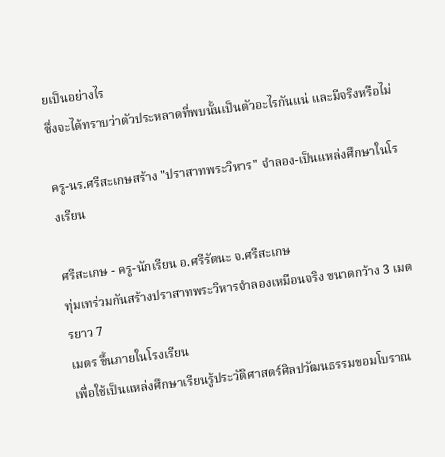ยเป็นอย่างไร
ซึ่งจะได้ทราบว่าตัวประหลาดที่พบนั้นเป็นตัวอะไรกันแน่ และมีจริงหรือไม่

ครู-นร.ศรีสะเกษสร้าง "ปราสาทพระวิหาร" จำลอง-เป็นแหล่งศึกษาในโรงเรียน

ศรีสะเกษ - ครู-นักเรียน อ.ศรีรัตนะ จ.ศรีสะเกษ
ทุ่มเทร่วมกันสร้างปราสาทพระวิหารจำลองเหมือนจริง ขนาดกว้าง 3 เมตรยาว 7
เมตร ขึ้นภายในโรงเรียน
เพื่อใช้เป็นแหล่งศึกษาเรียนรู้ประวัติศาสตร์ศิลปวัฒนธรรมขอมโบราณ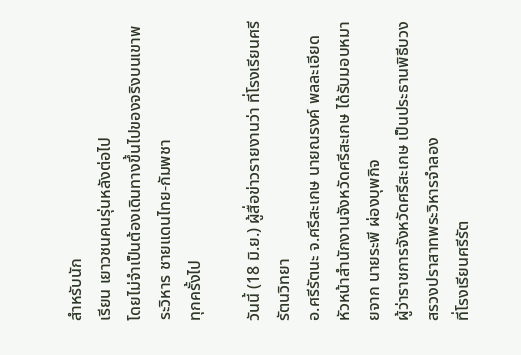สำหรับนัก
เรียน เยาวชนคนรุ่นหลังต่อไป
โดยไม่จำเป็นต้องเดินทางขึ้นไปของจริงบนเขาพระวิหาร ชายแดนไทย-กัมพชา
ทุกครั้งไป

วันนี้ (18 มิ.ย.) ผู้สื่อข่าวรายงานว่า ที่โรงเรียนศรีรัตนวิทยา
อ.ศรีรัตนะ จ.ศรีสะเกษ นายณรงค์ พลละเอียด
หัวหน้าสำนักงานจังหวัดศรีสะเกษ ได้รับมอบหมายจาก นายระพี ผ่องบุพกิจ
ผู้ว่าราชการจังหวัดศรีสะเกษ เป็นประธานพิธีบวงสรวงปราสาทพระวิหารจำลอง
ที่โรงเรียนศรีรัต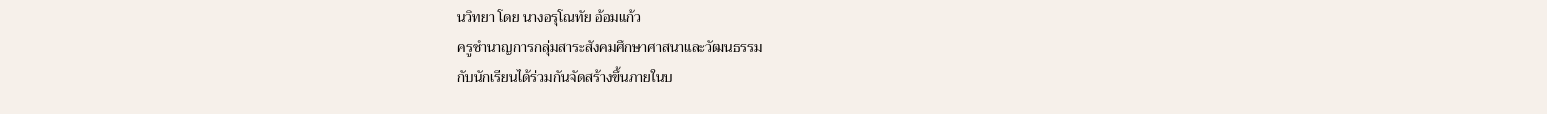นวิทยา โดย นางอรุโณทัย อ้อมแก้ว
ครูชำนาญการกลุ่มสาระสังคมศึกษาศาสนาและวัฒนธรรม
กับนักเรียนได้ร่วมกันจัดสร้างขึ้นภายในบ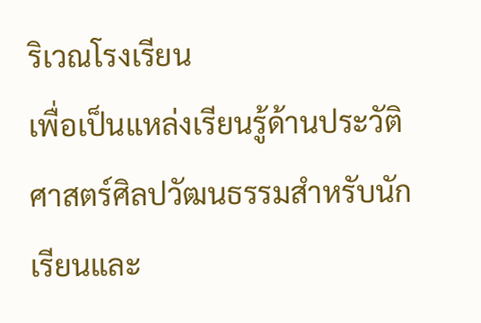ริเวณโรงเรียน
เพื่อเป็นแหล่งเรียนรู้ด้านประวัติศาสตร์ศิลปวัฒนธรรมสำหรับนักเรียนและ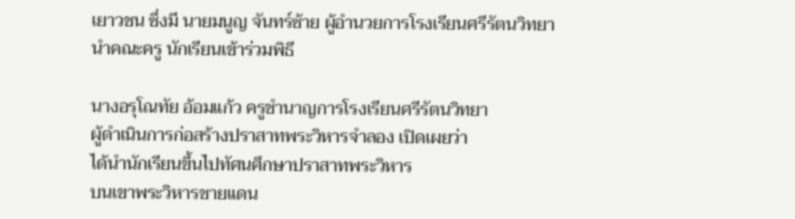เยาวชน ซึ่งมี นายมนูญ จันทร์ซ้าย ผู้อำนวยการโรงเรียนศรีรัตนวิทยา
นำคณะครู นักเรียนเข้าร่วมพิธี

นางอรุโณทัย อ้อมแก้ว ครูชำนาญการโรงเรียนศรีรัตนวิทยา
ผู้ดำเนินการก่อสร้างปราสาทพระวิหารจำลอง เปิดเผยว่า
ได้นำนักเรียนขึ้นไปทัศนศึกษาปราสาทพระวิหาร
บนเขาพระวิหารชายแดน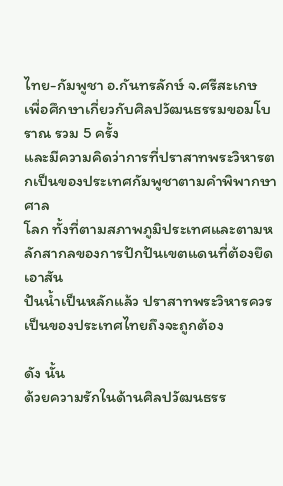ไทย-กัมพูชา อ.กันทรลักษ์ จ.ศรีสะเกษ
เพื่อศึกษาเกี่ยวกับศิลปวัฒนธรรมขอมโบราณ รวม 5 ครั้ง
และมีความคิดว่าการที่ปราสาทพระวิหารตกเป็นของประเทศกัมพูชาตามคำพิพากษาศาล
โลก ทั้งที่ตามสภาพภูมิประเทศและตามหลักสากลของการปักปันเขตแดนที่ต้องยึดเอาสัน
ปันน้ำเป็นหลักแล้ว ปราสาทพระวิหารควรเป็นของประเทศไทยถึงจะถูกต้อง

ดัง นั้น
ด้วยความรักในด้านศิลปวัฒนธรร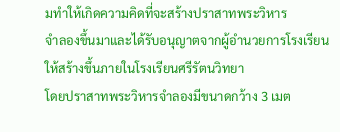มทำให้เกิดความคิดที่จะสร้างปราสาทพระวิหาร
จำลองขึ้นมาและได้รับอนุญาตจากผู้อำนวยการโรงเรียน
ให้สร้างขึ้นภายในโรงเรียนศรีรัตนวิทยา
โดยปราสาทพระวิหารจำลองมีขนาดกว้าง 3 เมต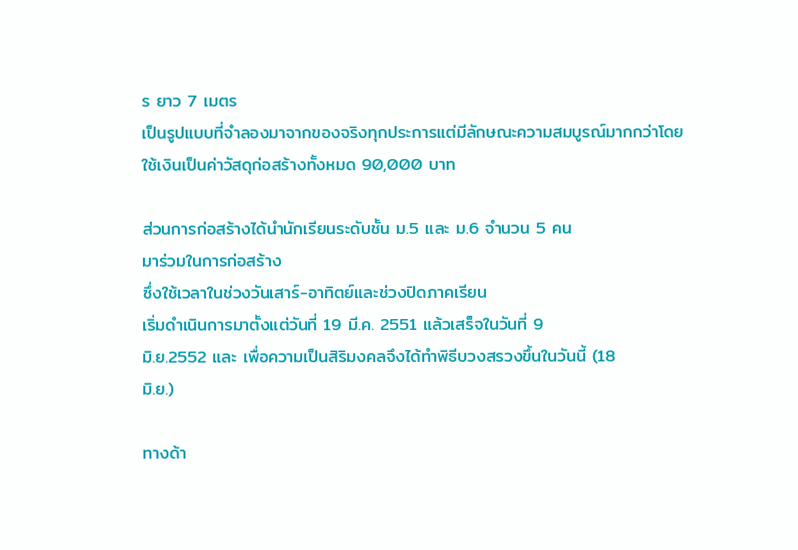ร ยาว 7 เมตร
เป็นรูปแบบที่จำลองมาจากของจริงทุกประการแต่มีลักษณะความสมบูรณ์มากกว่าโดย
ใช้เงินเป็นค่าวัสดุก่อสร้างทั้งหมด 90,000 บาท

ส่วนการก่อสร้างได้นำนักเรียนระดับชั้น ม.5 และ ม.6 จำนวน 5 คน
มาร่วมในการก่อสร้าง
ซึ่งใช้เวลาในช่วงวันเสาร์-อาทิตย์และช่วงปิดภาคเรียน
เริ่มดำเนินการมาตั้งแต่วันที่ 19 มี.ค. 2551 แล้วเสร็จในวันที่ 9
มิ.ย.2552 และ เพื่อความเป็นสิริมงคลจึงได้ทำพิธีบวงสรวงขึ้นในวันนี้ (18
มิ.ย.)

ทางด้า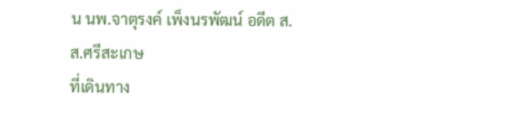น นพ.จาตุรงค์ เพ็งนรพัฒน์ อดีต ส.ส.ศรีสะเกษ
ที่เดินทาง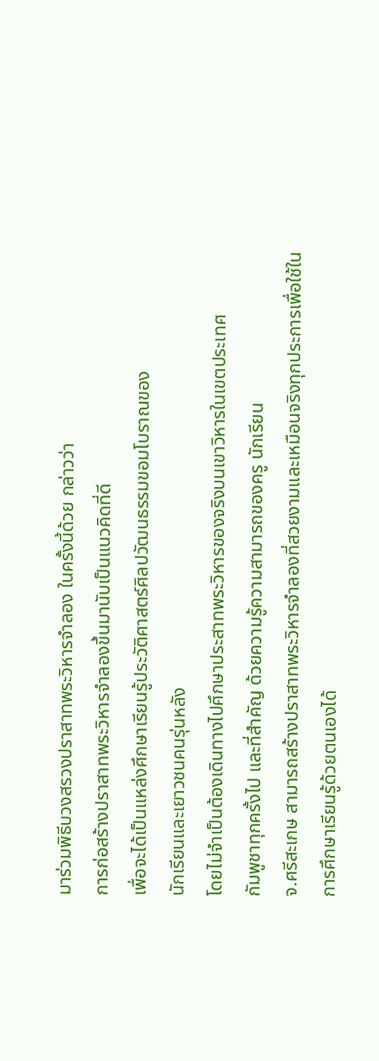มาร่วมพิธีบวงสรวงปราสาทพระวิหารจำลอง ในครั้งนี้ด้วย กล่าวว่า
การก่อสร้างปราสาทพระวิหารจำลองขึ้นมานับเป็นแนวคิดที่ดี
เพื่อจะได้เป็นแหล่งศึกษาเรียนรู้ประวัติศาสตร์ศิลปวัฒนธรรมขอมโบราณของ
นักเรียนและเยาวชนคนรุ่นหลัง
โดยไม่จำเป็นต้องเดินทางไปศึกษาประสาทพระวิหารของจริงบนเขาวิหารในเขตประเทศ
กัมพูชาทุกครั้งไป และที่สำคัญ ด้วยความรู้ความสามารถของครู นักเรียน
จ.ศรีสะเกษ สามารถสร้างปราสาทพระวิหารจำลองที่สวยงามและเหมือนจริงทุกประการเพื่อใช้ใน
การศึกษาเรียนรู้ด้วยตนเองได้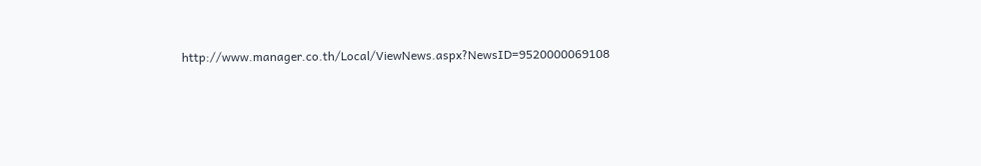http://www.manager.co.th/Local/ViewNews.aspx?NewsID=9520000069108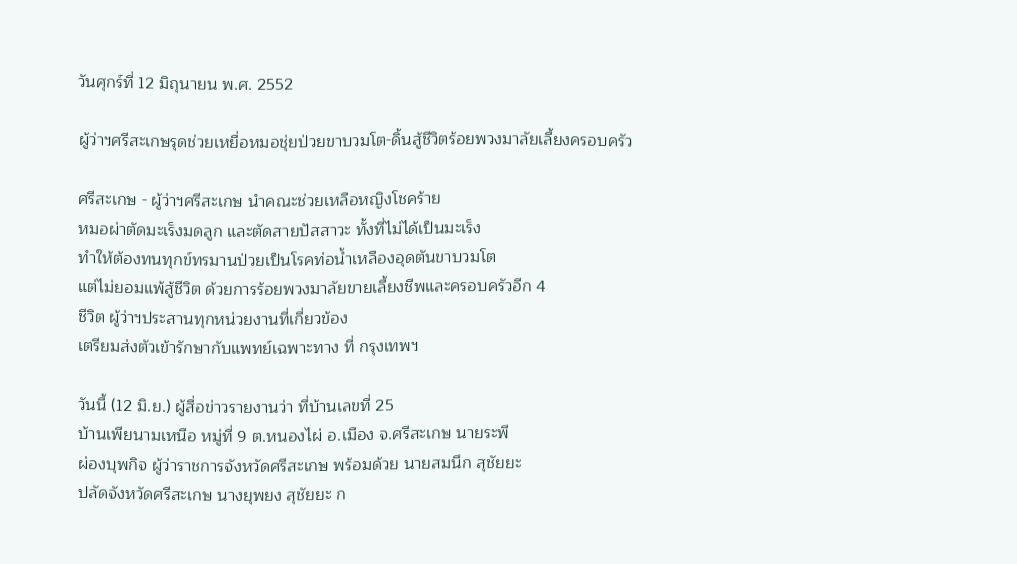วันศุกร์ที่ 12 มิถุนายน พ.ศ. 2552

ผู้ว่าฯศรีสะเกษรุดช่วยเหยื่อหมอชุ่ยป่วยขาบวมโต-ดิ้นสู้ชีวิตร้อยพวงมาลัยเลี้ยงครอบครัว

ศรีสะเกษ - ผู้ว่าฯศรีสะเกษ นำคณะช่วยเหลือหญิงโชคร้าย
หมอผ่าตัดมะเร็งมดลูก และตัดสายปัสสาวะ ทั้งที่ไม่ได้เป็นมะเร็ง
ทำให้ต้องทนทุกข์ทรมานป่วยเป็นโรคท่อน้ำเหลืองอุดตันขาบวมโต
แต่ไม่ยอมแพ้สู้ชีวิต ด้วยการร้อยพวงมาลัยขายเลี้ยงชีพและครอบครัวอีก 4
ชีวิต ผู้ว่าฯประสานทุกหน่วยงานที่เกี่ยวข้อง
เตรียมส่งตัวเข้ารักษากับแพทย์เฉพาะทาง ที่ กรุงเทพฯ

วันนี้ (12 มิ.ย.) ผู้สื่อข่าวรายงานว่า ที่บ้านเลขที่ 25
บ้านเพียนามเหนือ หมู่ที่ 9 ต.หนองไผ่ อ.เมือง จ.ศรีสะเกษ นายระพี
ผ่องบุพกิจ ผู้ว่าราชการจังหวัดศรีสะเกษ พร้อมด้วย นายสมนึก สุชัยยะ
ปลัดจังหวัดศรีสะเกษ นางยุพยง สุชัยยะ ก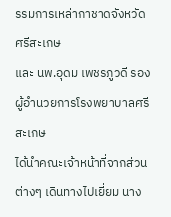รรมการเหล่ากาชาดจังหวัดศรีสะเกษ
และ นพ.อุดม เพชรภูวดี รอง ผู้อำนวยการโรงพยาบาลศรีสะเกษ
ได้นำคณะเจ้าหน้าที่จากส่วนต่างๆ เดินทางไปเยี่ยม นาง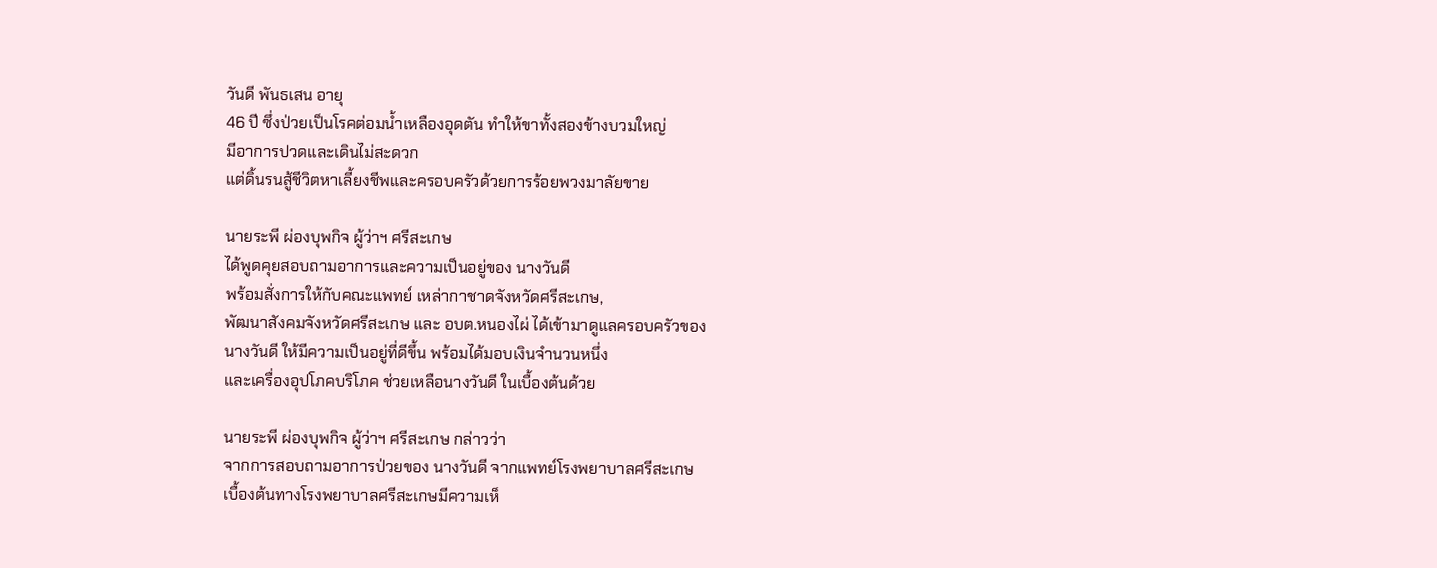วันดี พันธเสน อายุ
46 ปี ซึ่งป่วยเป็นโรคต่อมน้ำเหลืองอุดตัน ทำให้ขาทั้งสองข้างบวมใหญ่
มีอาการปวดและเดินไม่สะดวก
แต่ดิ้นรนสู้ชีวิตหาเลี้ยงชีพและครอบครัวด้วยการร้อยพวงมาลัยขาย

นายระพี ผ่องบุพกิจ ผู้ว่าฯ ศรีสะเกษ
ได้พูดคุยสอบถามอาการและความเป็นอยู่ของ นางวันดี
พร้อมสั่งการให้กับคณะแพทย์ เหล่ากาชาดจังหวัดศรีสะเกษ,
พัฒนาสังคมจังหวัดศรีสะเกษ และ อบต.หนองไผ่ ได้เข้ามาดูแลครอบครัวของ
นางวันดี ให้มีความเป็นอยู่ที่ดีขึ้น พร้อมได้มอบเงินจำนวนหนึ่ง
และเครื่องอุปโภคบริโภค ช่วยเหลือนางวันดี ในเบื้องต้นด้วย

นายระพี ผ่องบุพกิจ ผู้ว่าฯ ศรีสะเกษ กล่าวว่า
จากการสอบถามอาการป่วยของ นางวันดี จากแพทย์โรงพยาบาลศรีสะเกษ
เบื้องต้นทางโรงพยาบาลศรีสะเกษมีความเห็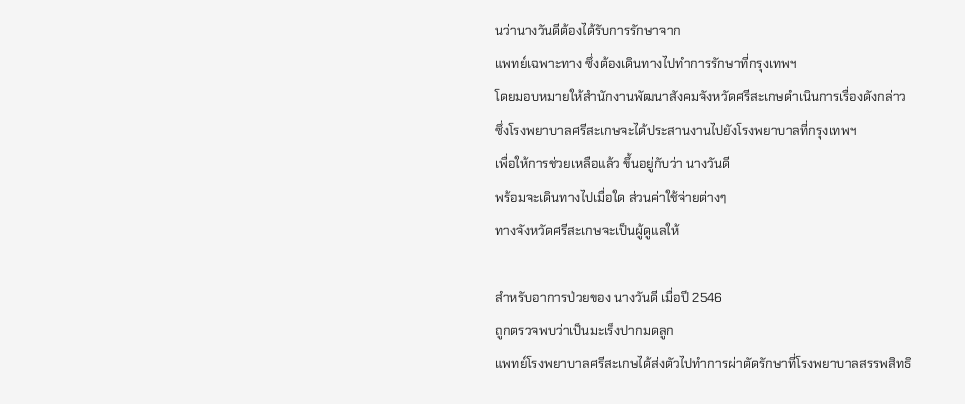นว่านางวันดีต้องได้รับการรักษาจาก
แพทย์เฉพาะทาง ซึ่งต้องเดินทางไปทำการรักษาที่กรุงเทพฯ
โดยมอบหมายให้สำนักงานพัฒนาสังคมจังหวัดศรีสะเกษดำเนินการเรื่องดังกล่าว
ซึ่งโรงพยาบาลศรีสะเกษจะได้ประสานงานไปยังโรงพยาบาลที่กรุงเทพฯ
เพื่อให้การช่วยเหลือแล้ว ขึ้นอยู่กับว่า นางวันดี
พร้อมจะเดินทางไปเมื่อใด ส่วนค่าใช้จ่ายต่างๆ
ทางจังหวัดศรีสะเกษจะเป็นผู้ดูแลให้

สำหรับอาการป่วยของ นางวันดี เมื่อปี 2546
ถูกตรวจพบว่าเป็นมะเร็งปากมดลูก
แพทย์โรงพยาบาลศรีสะเกษได้ส่งตัวไปทำการผ่าตัดรักษาที่โรงพยาบาลสรรพสิทธิ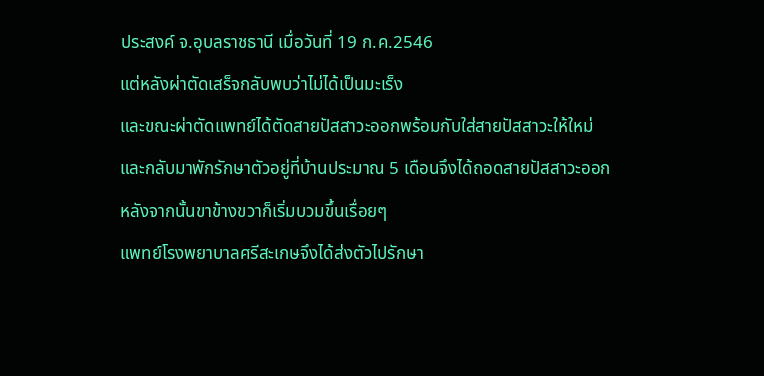ประสงค์ จ.อุบลราชธานี เมื่อวันที่ 19 ก.ค.2546
แต่หลังผ่าตัดเสร็จกลับพบว่าไม่ได้เป็นมะเร็ง
และขณะผ่าตัดแพทย์ได้ตัดสายปัสสาวะออกพร้อมกับใส่สายปัสสาวะให้ใหม่
และกลับมาพักรักษาตัวอยู่ที่บ้านประมาณ 5 เดือนจึงได้ถอดสายปัสสาวะออก
หลังจากนั้นขาข้างขวาก็เริ่มบวมขึ้นเรื่อยๆ
แพทย์โรงพยาบาลศรีสะเกษจึงได้ส่งตัวไปรักษา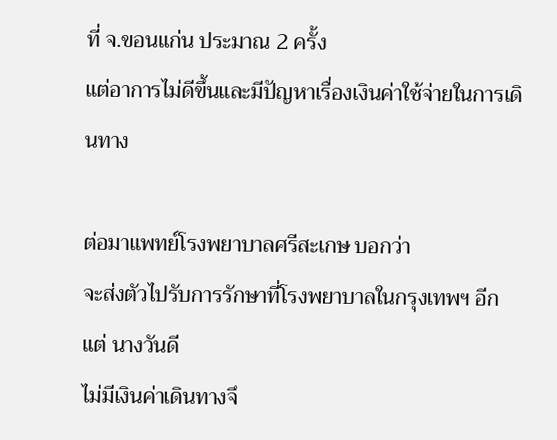ที่ จ.ขอนแก่น ประมาณ 2 ครั้ง
แต่อาการไม่ดีขึ้นและมีปัญหาเรื่องเงินค่าใช้จ่ายในการเดินทาง

ต่อมาแพทย์โรงพยาบาลศรีสะเกษ บอกว่า
จะส่งตัวไปรับการรักษาที่โรงพยาบาลในกรุงเทพฯ อีก แต่ นางวันดี
ไม่มีเงินค่าเดินทางจึ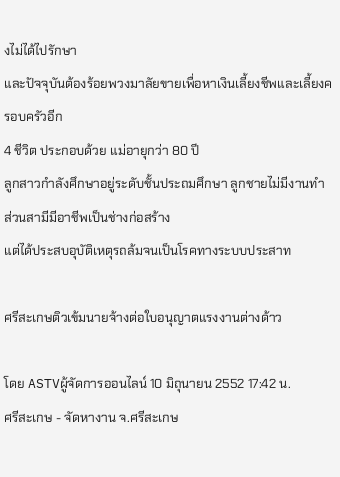งไม่ได้ไปรักษา
และปัจจุบันต้องร้อยพวงมาลัยขายเพื่อหาเงินเลี้ยงชีพและเลี้ยงครอบครัวอีก
4 ชีวิต ประกอบด้วย แม่อายุกว่า 80 ปี
ลูกสาวกำลังศึกษาอยู่ระดับชั้นประถมศึกษา ลูกชายไม่มีงานทำ
ส่วนสามีมีอาชีพเป็นช่างก่อสร้าง
แต่ได้ประสบอุบัติเหตุรถล้มจนเป็นโรคทางระบบประสาท

ศรีสะเกษติวเข้มนายจ้างต่อใบอนุญาตแรงงานต่างด้าว

โดย ASTVผู้จัดการออนไลน์ 10 มิถุนายน 2552 17:42 น.
ศรีสะเกษ - จัดหางาน จ.ศรีสะเกษ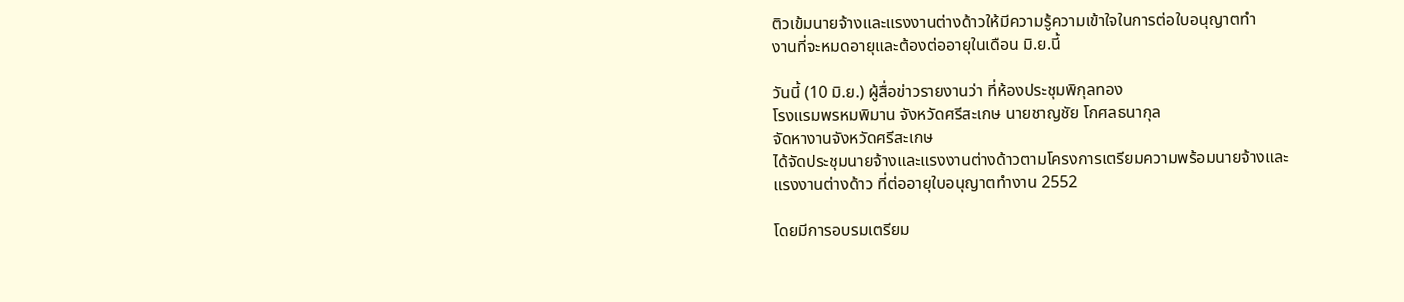ติวเข้มนายจ้างและแรงงานต่างด้าวให้มีความรู้ความเข้าใจในการต่อใบอนุญาตทำ
งานที่จะหมดอายุและต้องต่ออายุในเดือน มิ.ย.นี้

วันนี้ (10 มิ.ย.) ผู้สื่อข่าวรายงานว่า ที่ห้องประชุมพิกุลทอง
โรงแรมพรหมพิมาน จังหวัดศรีสะเกษ นายชาญชัย โกศลธนากุล
จัดหางานจังหวัดศรีสะเกษ
ได้จัดประชุมนายจ้างและแรงงานต่างด้าวตามโครงการเตรียมความพร้อมนายจ้างและ
แรงงานต่างด้าว ที่ต่ออายุใบอนุญาตทำงาน 2552

โดยมีการอบรมเตรียม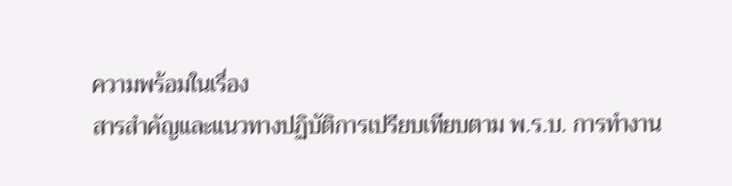ความพร้อมในเรื่อง
สารสำคัญและแนวทางปฏิบัติการเปรียบเทียบตาม พ.ร.บ. การทำงาน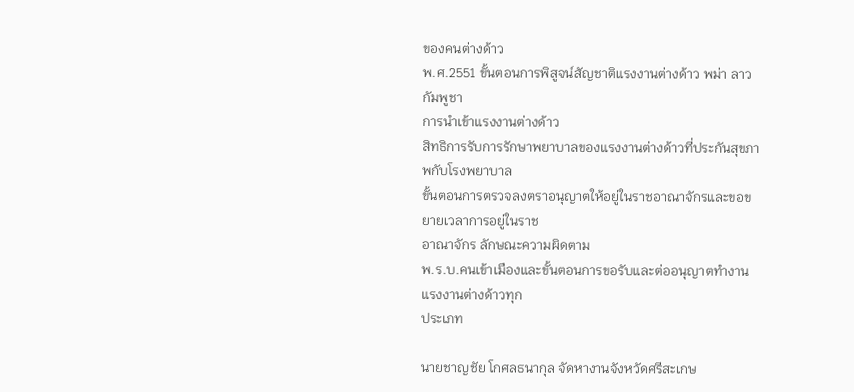ของคนต่างด้าว
พ.ศ.2551 ขั้นตอนการพิสูจน์สัญชาติแรงงานต่างด้าว พม่า ลาว กัมพูชา
การนำเข้าแรงงานต่างด้าว
สิทธิการรับการรักษาพยาบาลของแรงงานต่างด้าวที่ประกันสุขภาพกับโรงพยาบาล
ขั้นตอนการตรวจลงตราอนุญาตให้อยู่ในราชอาณาจักรและขอขยายเวลาการอยู่ในราช
อาณาจักร ลักษณะความผิดตาม
พ.ร.บ.คนเข้าเมืองและขั้นตอนการขอรับและต่ออนุญาตทำงานแรงงานต่างด้าวทุก
ประเภท

นายชาญชัย โกศลธนากุล จัดหางานจังหวัดศรีสะเกษ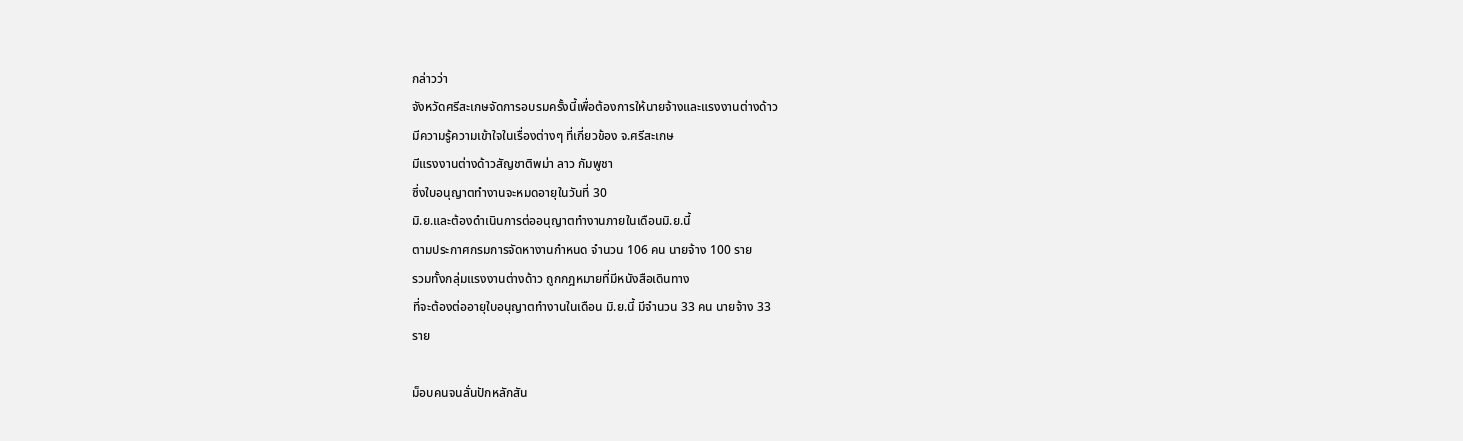กล่าวว่า
จังหวัดศรีสะเกษจัดการอบรมครั้งนี้เพื่อต้องการให้นายจ้างและแรงงานต่างด้าว
มีความรู้ความเข้าใจในเรื่องต่างๆ ที่เกี่ยวข้อง จ.ศรีสะเกษ
มีแรงงานต่างด้าวสัญชาติพม่า ลาว กัมพูชา
ซึ่งใบอนุญาตทำงานจะหมดอายุในวันที่ 30
มิ.ย.และต้องดำเนินการต่ออนุญาตทำงานภายในเดือนมิ.ย.นี้
ตามประกาศกรมการจัดหางานกำหนด จำนวน 106 คน นายจ้าง 100 ราย
รวมทั้งกลุ่มแรงงานต่างด้าว ถูกกฎหมายที่มีหนังสือเดินทาง
ที่จะต้องต่ออายุใบอนุญาตทำงานในเดือน มิ.ย.นี้ มีจำนวน 33 คน นายจ้าง 33
ราย

ม็อบคนจนลั่นปักหลักสัน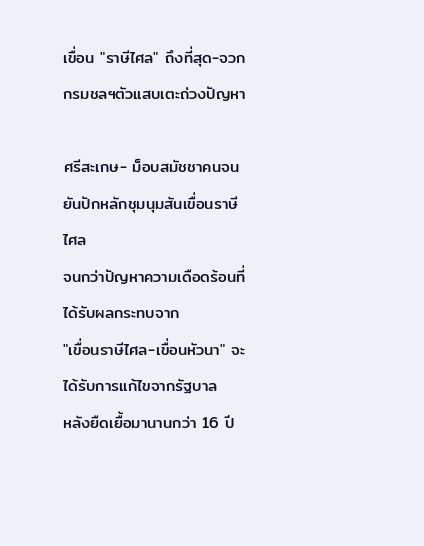เขื่อน "ราษีไศล" ถึงที่สุด-จวกกรมชลฯตัวแสบเตะถ่วงปัญหา

ศรีสะเกษ- ม็อบสมัชชาคนจนยันปักหลักชุมนุมสันเขื่อนราษีไศล
จนกว่าปัญหาความเดือดร้อนที่ได้รับผลกระทบจาก
"เขื่อนราษีไศล-เขื่อนหัวนา" จะได้รับการแก้ไขจากรัฐบาล
หลังยืดเยื้อมานานกว่า 16 ปี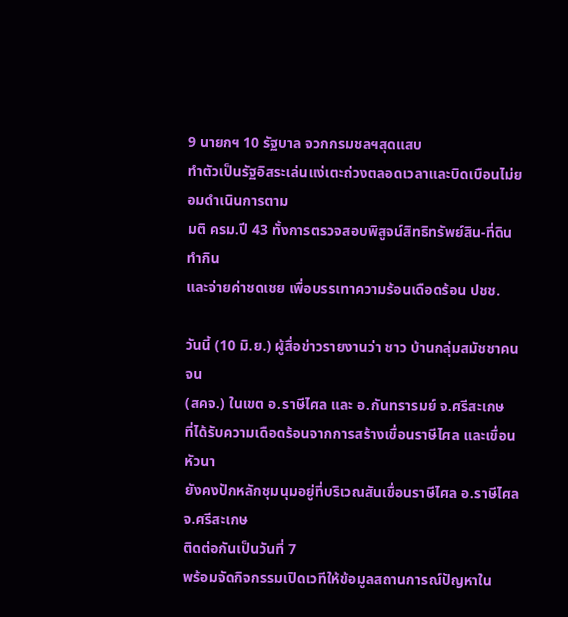9 นายกฯ 10 รัฐบาล จวกกรมชลฯสุดแสบ
ทำตัวเป็นรัฐอิสระเล่นแง่เตะถ่วงตลอดเวลาและบิดเบือนไม่ยอมดำเนินการตาม
มติ ครม.ปี 43 ทั้งการตรวจสอบพิสูจน์สิทธิทรัพย์สิน-ที่ดินทำกิน
และจ่ายค่าชดเชย เพื่อบรรเทาความร้อนเดือดร้อน ปชช.

วันนี้ (10 มิ.ย.) ผู้สื่อข่าวรายงานว่า ชาว บ้านกลุ่มสมัชชาคนจน
(สคจ.) ในเขต อ.ราษีไศล และ อ.กันทรารมย์ จ.ศรีสะเกษ
ที่ได้รับความเดือดร้อนจากการสร้างเขื่อนราษีไศล และเขื่อนหัวนา
ยังคงปักหลักชุมนุมอยู่ที่บริเวณสันเขื่อนราษีไศล อ.ราษีไศล จ.ศรีสะเกษ
ติดต่อกันเป็นวันที่ 7
พร้อมจัดกิจกรรมเปิดเวทีให้ข้อมูลสถานการณ์ปัญหาใน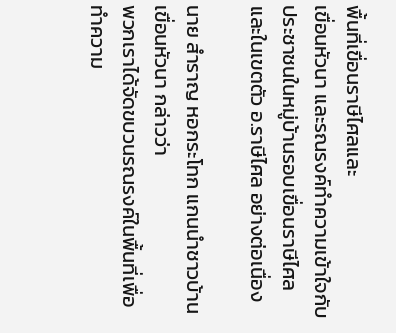พื้นที่เขื่อนราษีไศลและ
เขื่อนหัวนา และรณรงค์ทำความเข้าใจกับประชาชนในหมู่บ้านรอบเขื่อนราษีไศล
และในเขตตัว อ.ราษีไศล อย่างต่อเนื่อง

นาย สำราญ หอกระโทก แกนนำชาวบ้านเขื่อนหัวนา กล่าวว่า
พวกเราได้จัดขบวนรณรงค์ในพื้นที่เพื่อทำความ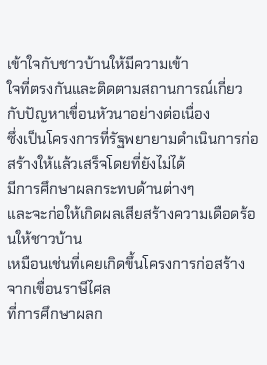เข้าใจกับชาวบ้านให้มีความเข้า
ใจที่ตรงกันและติดตามสถานการณ์เกี่ยวกับปัญหาเขื่อนหัวนาอย่างต่อเนื่อง
ซึ่งเป็นโครงการที่รัฐพยายามดำเนินการก่อสร้างให้แล้วเสร็จโดยที่ยังไม่ได้
มีการศึกษาผลกระทบด้านต่างๆ
และจะก่อให้เกิดผลเสียสร้างความเดือดร้อนให้ชาวบ้าน
เหมือนเช่นที่เคยเกิดขึ้นโครงการก่อสร้างจากเขื่อนราษีไศล
ที่การศึกษาผลก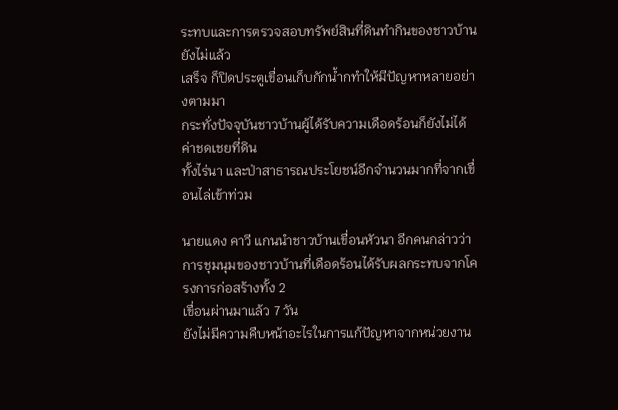ระทบและการตรวจสอบทรัพย์สินที่ดินทำกินของชาวบ้านยังไม่แล้ว
เสร็จ ก็ปิดประตูเขื่อนเก็บกักน้ำกทำให้มีปัญหาหลายอย่างตามมา
กระทั่งปัจจุบันชาวบ้านผู้ได้รับความเดือดร้อนก็ยังไม่ได้ค่าชดเชยที่ดิน
ทั้งไร่นา และป่าสาธารณประโยชน์อีกจำนวนมากที่จากเขื่อนไล่เข้าท่วม

นายแดง คาวี แกนนำชาวบ้านเขื่อนหัวนา อีกคนกล่าวว่า
การชุมนุมของชาวบ้านที่เดือดร้อนได้รับผลกระทบจากโครงการก่อสร้างทั้ง 2
เขื่อนผ่านมาแล้ว 7 วัน
ยังไม่มีความคืบหน้าอะไรในการแก้ปัญหาจากหน่วยงาน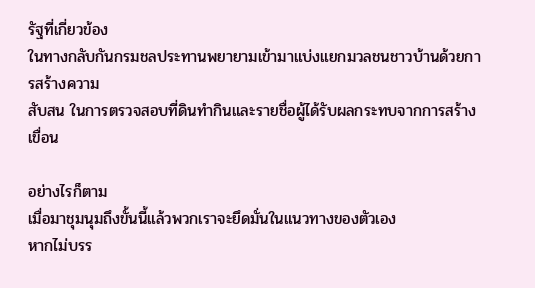รัฐที่เกี่ยวข้อง
ในทางกลับกันกรมชลประทานพยายามเข้ามาแบ่งแยกมวลชนชาวบ้านด้วยการสร้างความ
สับสน ในการตรวจสอบที่ดินทำกินและรายชื่อผู้ได้รับผลกระทบจากการสร้างเขื่อน

อย่างไรก็ตาม
เมื่อมาชุมนุมถึงขั้นนี้แล้วพวกเราจะยึดมั่นในแนวทางของตัวเอง
หากไม่บรร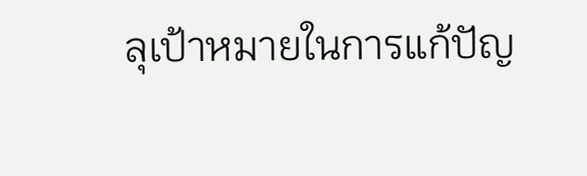ลุเป้าหมายในการแก้ปัญ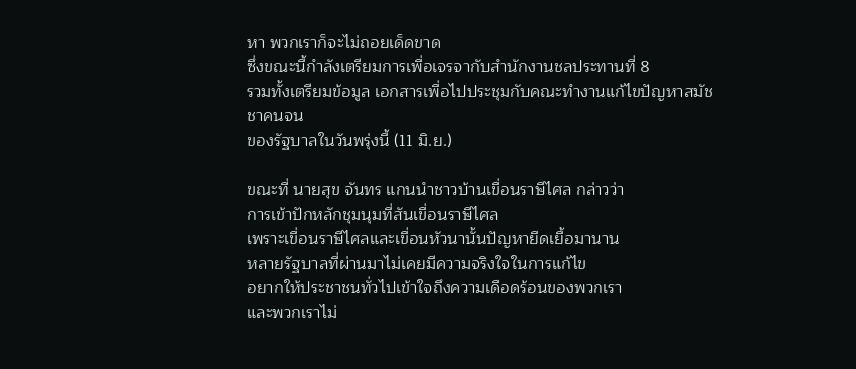หา พวกเราก็จะไม่ถอยเด็ดขาด
ซึ่งขณะนี้กำลังเตรียมการเพื่อเจรจากับสำนักงานชลประทานที่ 8
รวมทั้งเตรียมข้อมูล เอกสารเพื่อไปประชุมกับคณะทำงานแก้ไขปัญหาสมัชชาคนจน
ของรัฐบาลในวันพรุ่งนี้ (11 มิ.ย.)

ขณะที่ นายสุข จันทร แกนนำชาวบ้านเขื่อนราษีไศล กล่าวว่า
การเข้าปักหลักชุมนุมที่สันเขื่อนราษีไศล
เพราะเขื่อนราษีไศลและเขื่อนหัวนานั้นปัญหายืดเยื้อมานาน
หลายรัฐบาลที่ผ่านมาไม่เคยมีความจริงใจในการแก้ไข
อยากให้ประชาชนทั่วไปเข้าใจถึงความเดือดร้อนของพวกเรา
และพวกเราไม่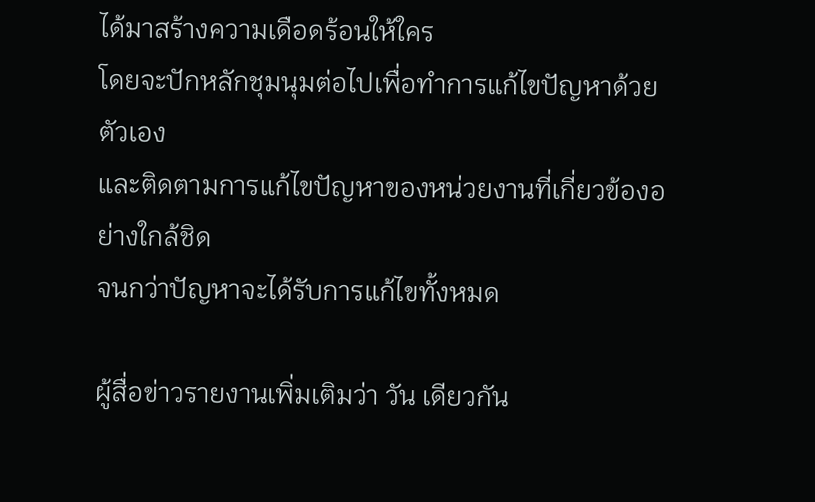ได้มาสร้างความเดือดร้อนให้ใคร
โดยจะปักหลักชุมนุมต่อไปเพื่อทำการแก้ไขปัญหาด้วยตัวเอง
และติดตามการแก้ไขปัญหาของหน่วยงานที่เกี่ยวข้องอย่างใกล้ชิด
จนกว่าปัญหาจะได้รับการแก้ไขทั้งหมด

ผู้สื่อข่าวรายงานเพิ่มเติมว่า วัน เดียวกัน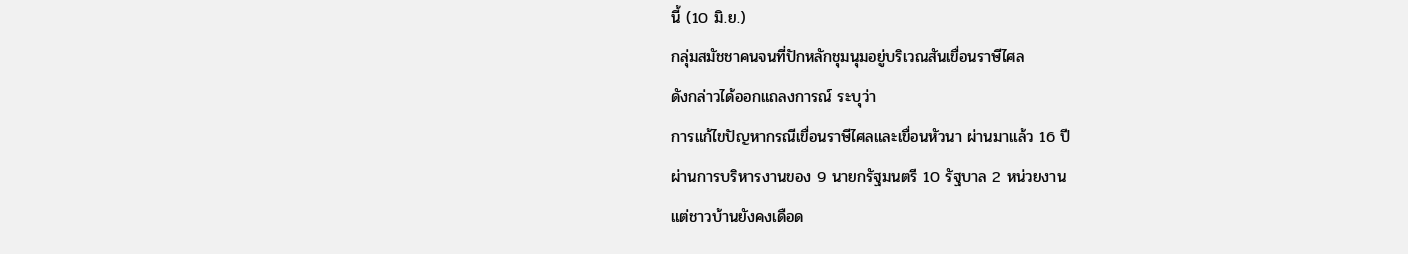นี้ (10 มิ.ย.)
กลุ่มสมัชชาคนจนที่ปักหลักชุมนุมอยู่บริเวณสันเขื่อนราษีไศล
ดังกล่าวได้ออกแถลงการณ์ ระบุว่า
การแก้ไขปัญหากรณีเขื่อนราษีไศลและเขื่อนหัวนา ผ่านมาแล้ว 16 ปี
ผ่านการบริหารงานของ 9 นายกรัฐมนตรี 10 รัฐบาล 2 หน่วยงาน
แต่ชาวบ้านยังคงเดือด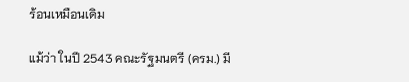ร้อนเหมือนเดิม

แม้ว่า ในปี 2543 คณะรัฐมนตรี (ครม.) มี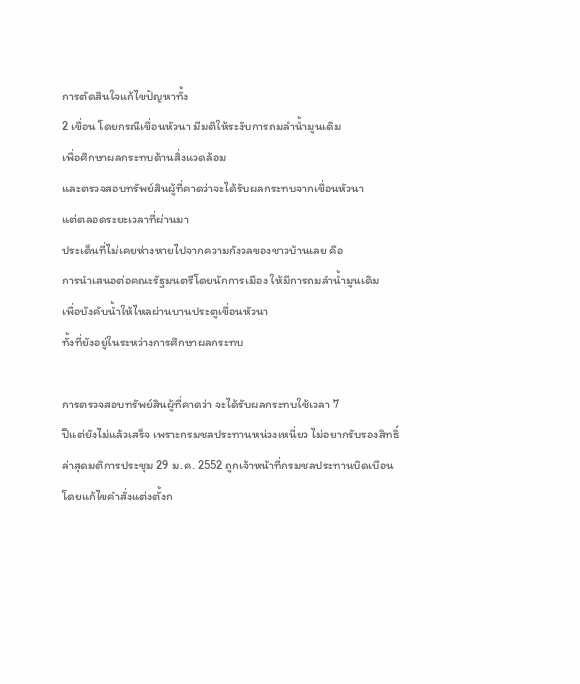การตัดสินใจแก้ไขปัญหาทั้ง
2 เขื่อน โดยกรณีเขื่อนหัวนา มีมติให้ระงับการถมลำน้ำมูนเดิม
เพื่อศึกษาผลกระทบด้านสิ่งแวดล้อม
และตรวจสอบทรัพย์สินผู้ที่คาดว่าจะได้รับผลกระทบจากเขื่อนหัวนา
แต่ตลอดระยะเวลาที่ผ่านมา
ประเด็นที่ไม่เคยห่างหายไปจากความกังวลของชาวบ้านเลย คือ
การนำเสนอต่อคณะรัฐมนตรีโดยนักการเมือง ให้มีการถมลำน้ำมูนเดิม
เพื่อบังคับน้ำให้ไหลผ่านบานประตูเขื่อนหัวนา
ทั้งที่ยังอยู่ในระหว่างการศึกษาผลกระทบ

การตรวจสอบทรัพย์สินผู้ที่คาดว่า จะได้รับผลกระทบใช้เวลา 7
ปีแต่ยังไม่แล้วเสร็จ เพราะกรมชลประทานหน่วงเหนี่ยว ไม่อยากรับรองสิทธิ์
ล่าสุดมติการประชุม 29 ม.ค. 2552 ถูกเจ้าหน้าที่กรมชลประทานบิดเบือน
โดยแก้ไขคำสั่งแต่งตั้งก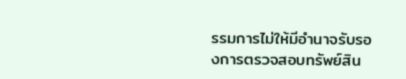รรมการไม่ให้มีอำนาจรับรองการตรวจสอบทรัพย์สิน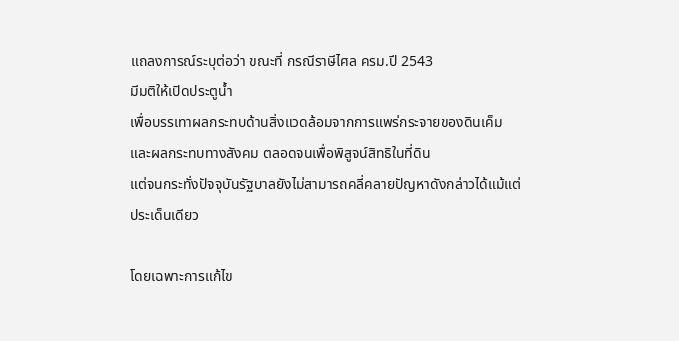แถลงการณ์ระบุต่อว่า ขณะที่ กรณีราษีไศล ครม.ปี 2543
มีมติให้เปิดประตูน้ำ
เพื่อบรรเทาผลกระทบด้านสิ่งแวดล้อมจากการแพร่กระจายของดินเค็ม
และผลกระทบทางสังคม ตลอดจนเพื่อพิสูจน์สิทธิในที่ดิน
แต่จนกระทั่งปัจจุบันรัฐบาลยังไม่สามารถคลี่คลายปัญหาดังกล่าวได้แม้แต่
ประเด็นเดียว

โดยเฉพาะการแก้ไข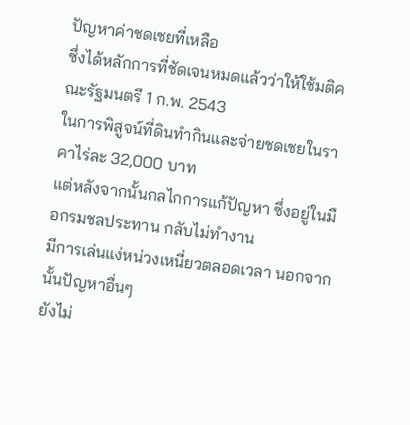ปัญหาค่าชดเชยที่เหลือ
ซึ่งได้หลักการที่ชัดเจนหมดแล้วว่าให้ใช้มติคณะรัฐมนตรี 1 ก.พ. 2543
ในการพิสูจน์ที่ดินทำกินและจ่ายชดเชยในราคาไร่ละ 32,000 บาท
แต่หลังจากนั้นกลไกการแก้ปัญหา ซึ่งอยู่ในมือกรมชลประทาน กลับไม่ทำงาน
มีการเล่นแง่หน่วงเหนี่ยวตลอดเวลา นอกจากนั้นปัญหาอื่นๆ
ยังไม่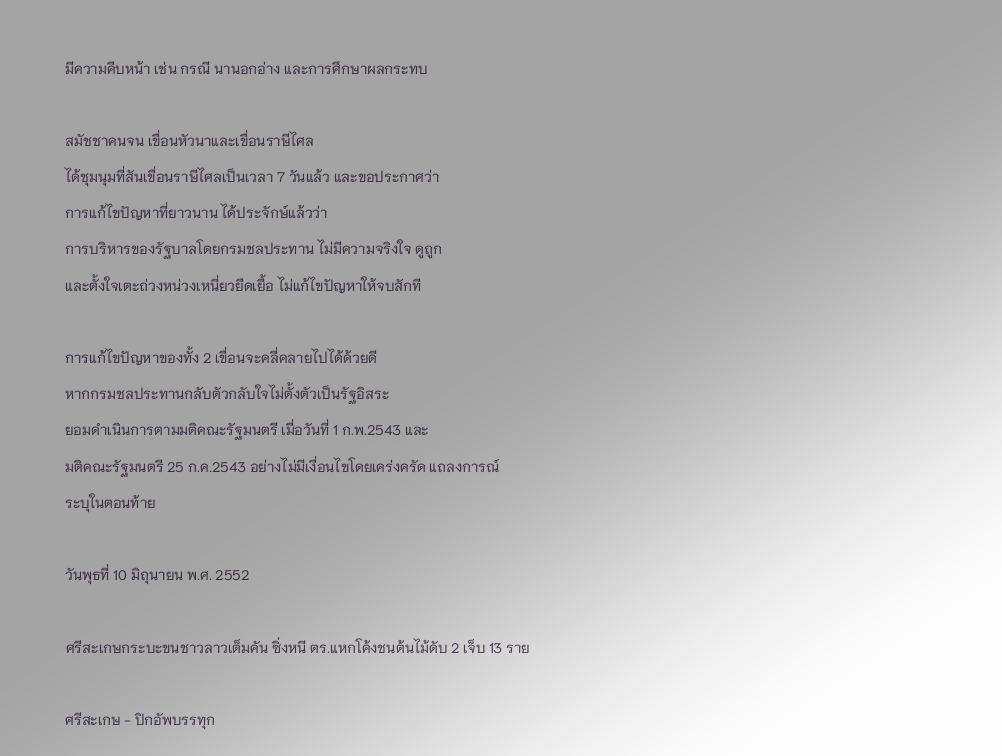มีความคืบหน้า เช่น กรณี นานอกอ่าง และการศึกษาผลกระทบ

สมัชชาคนจน เขื่อนหัวนาและเขื่อนราษีไศล
ได้ชุมนุมที่สันเขื่อนราษีไศลเป็นเวลา 7 วันแล้ว และขอประกาศว่า
การแก้ไขปัญหาที่ยาวนาน ได้ประจักษ์แล้วว่า
การบริหารของรัฐบาลโดยกรมชลประทาน ไม่มีความจริงใจ ดูถูก
และตั้งใจเตะถ่วงหน่วงเหนี่ยวยืดเยื้อ ไม่แก้ไขปัญหาให้จบสักที

การแก้ไขปัญหาของทั้ง 2 เขื่อนจะคลี่คลายไปได้ด้วยดี
หากกรมชลประทานกลับตัวกลับใจไม่ตั้งตัวเป็นรัฐอิสระ
ยอมดำเนินการตามมติคณะรัฐมนตรี เมื่อวันที่ 1 ก.พ.2543 และ
มติคณะรัฐมนตรี 25 ก.ค.2543 อย่างไม่มีเงื่อนไขโดยเคร่งครัด แถลงการณ์
ระบุในตอนท้าย

วันพุธที่ 10 มิถุนายน พ.ศ. 2552

ศรีสะเกษกระบะขนชาวลาวเต็มคัน ซิ่งหนี ตร.แหกโค้งชนต้นไม้ดับ 2 เจ็บ 13 ราย

ศรีสะเกษ - ปิกอัพบรรทุก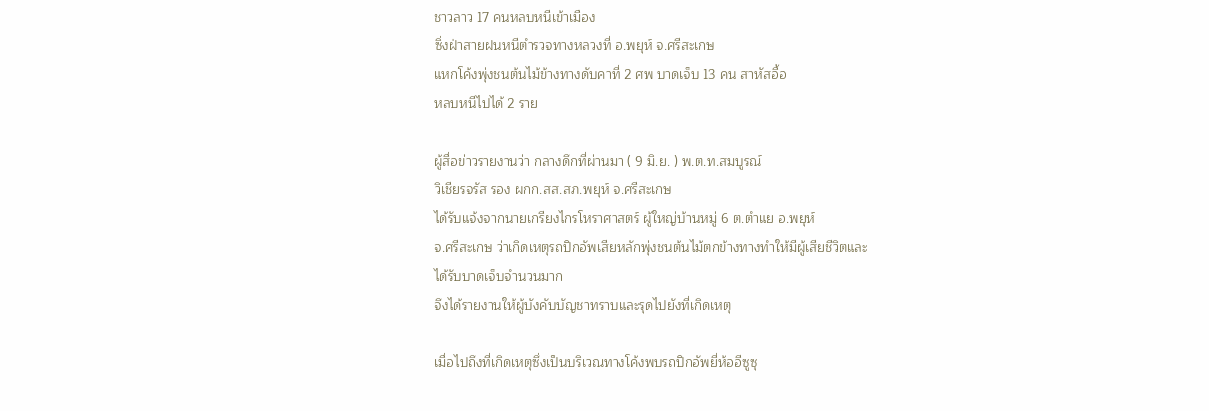ชาวลาว 17 คนหลบหนีเข้าเมือง
ซิ่งฝ่าสายฝนหนีตำรวจทางหลวงที่ อ.พยุห์ จ.ศรีสะเกษ
แหกโค้งพุ่งชนต้นไม้ข้างทางดับคาที่ 2 ศพ บาดเจ็บ 13 คน สาหัสอื้อ
หลบหนีไปได้ 2 ราย

ผู้สื่อข่าวรายงานว่า กลางดึกที่ผ่านมา ( 9 มิ.ย. ) พ.ต.ท.สมบูรณ์
วิเชียรจรัส รอง ผกก.สส.สภ.พยุห์ จ.ศรีสะเกษ
ได้รับแจ้งจากนายเกรียงไกรโหราศาสตร์ ผู้ใหญ่บ้านหมู่ 6 ต.ตำแย อ.พยุห์
จ.ศรีสะเกษ ว่าเกิดเหตุรถปิกอัพเสียหลักพุ่งชนต้นไม้ตกข้างทางทำให้มีผู้เสียชีวิตและ
ได้รับบาดเจ็บจำนวนมาก
จึงได้รายงานให้ผู้บังคับบัญชาทราบและรุดไปยังที่เกิดเหตุ

เมื่อไปถึงที่เกิดเหตุซึ่งเป็นบริเวณทางโค้งพบรถปิกอัพยี่ห้ออีซูซุ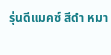รุ่นดีแมคซ์ สีดำ หมา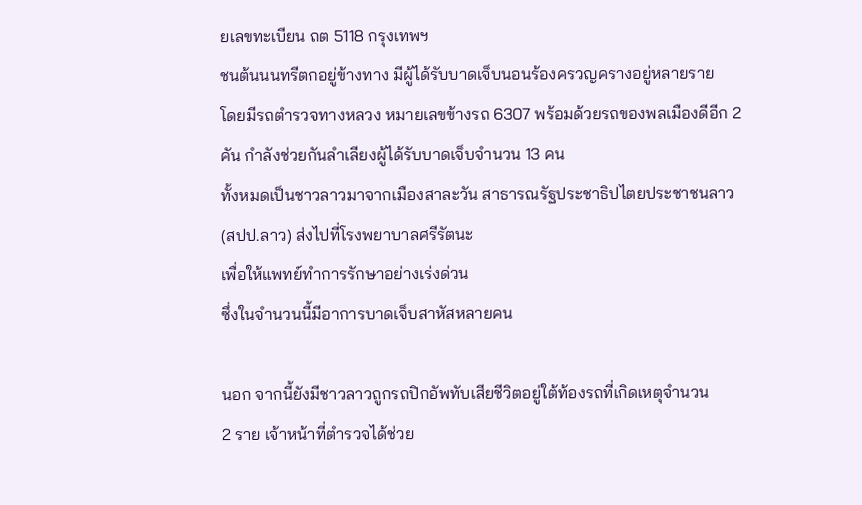ยเลขทะเบียน ถต 5118 กรุงเทพฯ
ชนต้นนนทรีตกอยู่ข้างทาง มีผู้ได้รับบาดเจ็บนอนร้องครวญครางอยู่หลายราย
โดยมีรถตำรวจทางหลวง หมายเลขข้างรถ 6307 พร้อมด้วยรถของพลเมืองดีอีก 2
คัน กำลังช่วยกันลำเลียงผู้ได้รับบาดเจ็บจำนวน 13 คน
ทั้งหมดเป็นชาวลาวมาจากเมืองสาละวัน สาธารณรัฐประชาธิปไตยประชาชนลาว
(สปป.ลาว) ส่งไปที่โรงพยาบาลศรีรัตนะ
เพื่อให้แพทย์ทำการรักษาอย่างเร่งด่วน
ซึ่งในจำนวนนี้มีอาการบาดเจ็บสาหัสหลายคน

นอก จากนี้ยังมีชาวลาวถูกรถปิกอัพทับเสียชีวิตอยู่ใต้ท้องรถที่เกิดเหตุจำนวน
2 ราย เจ้าหน้าที่ตำรวจได้ช่วย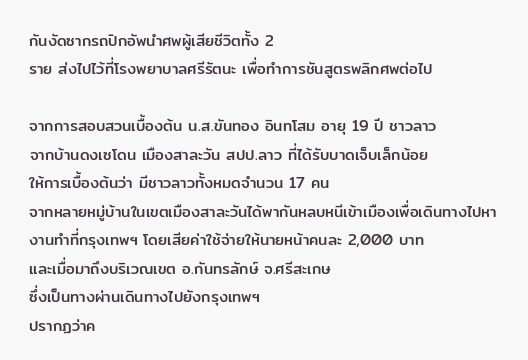กันงัดซากรถปิกอัพนำศพผู้เสียชีวิตทั้ง 2
ราย ส่งไปไว้ที่โรงพยาบาลศรีรัตนะ เพื่อทำการชันสูตรพลิกศพต่อไป

จากการสอบสวนเบื้องต้น น.ส.ขันทอง อินทโสม อายุ 19 ปี ชาวลาว
จากบ้านดงเซโดน เมืองสาละวัน สปป.ลาว ที่ได้รับบาดเจ็บเล็กน้อย
ให้การเบื้องต้นว่า มีชาวลาวทั้งหมดจำนวน 17 คน
จากหลายหมู่บ้านในเขตเมืองสาละวันได้พากันหลบหนีเข้าเมืองเพื่อเดินทางไปหา
งานทำที่กรุงเทพฯ โดยเสียค่าใช้จ่ายให้นายหน้าคนละ 2,000 บาท
และเมื่อมาถึงบริเวณเขต อ.กันทรลักษ์ จ.ศรีสะเกษ
ซึ่งเป็นทางผ่านเดินทางไปยังกรุงเทพฯ
ปรากฏว่าค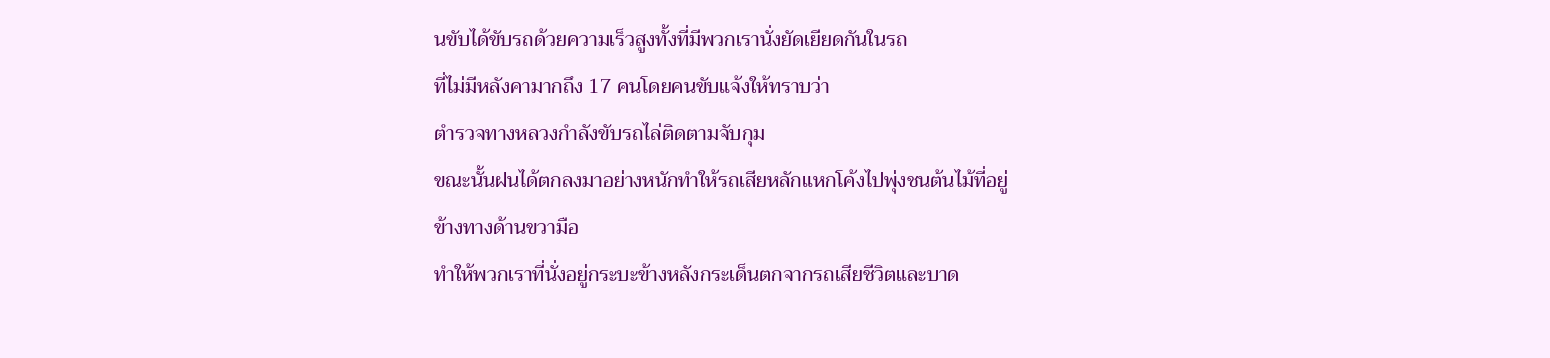นขับได้ขับรถด้วยความเร็วสูงทั้งที่มีพวกเรานั่งยัดเยียดกันในรถ
ที่ไม่มีหลังคามากถึง 17 คนโดยคนขับแจ้งให้ทราบว่า
ตำรวจทางหลวงกำลังขับรถไล่ติดตามจับกุม
ขณะนั้นฝนได้ตกลงมาอย่างหนักทำให้รถเสียหลักแหกโค้งไปพุ่งชนต้นไม้ที่อยู่
ข้างทางด้านขวามือ
ทำให้พวกเราที่นั่งอยู่กระบะข้างหลังกระเด็นตกจากรถเสียชีวิตและบาด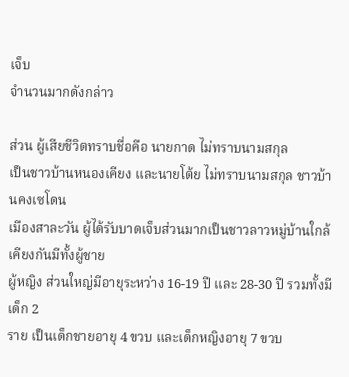เจ็บ
จำนวนมากดังกล่าว

ส่วน ผู้เสียชีวิตทราบชื่อคือ นายกาด ไม่ทราบนามสกุล
เป็นชาวบ้านหนองเคียง และนายโต้ย ไม่ทราบนามสกุล ชาวบ้านคงเซโดน
เมืองสาละวัน ผู้ได้รับบาดเจ็บส่วนมากเป็นชาวลาวหมู่บ้านใกล้เคียงกันมีทั้งผู้ชาย
ผู้หญิง ส่วนใหญ่มีอายุระหว่าง 16-19 ปี และ 28-30 ปี รวมทั้งมีเด็ก 2
ราย เป็นเด็กชายอายุ 4 ขวบ และเด็กหญิงอายุ 7 ขวบ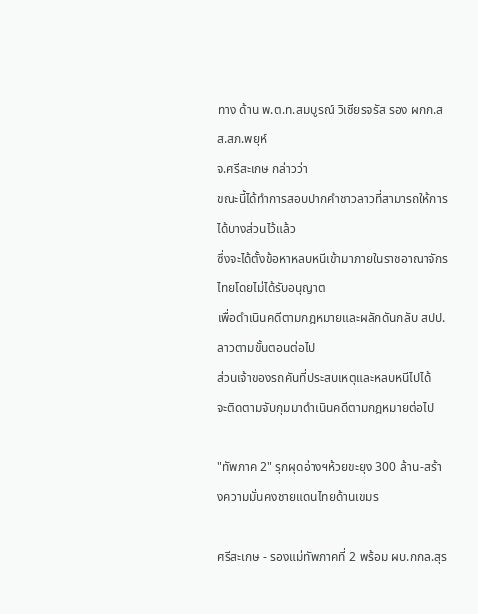ทาง ด้าน พ.ต.ท.สมบูรณ์ วิเชียรจรัส รอง ผกก.สส.สภ.พยุห์
จ.ศรีสะเกษ กล่าวว่า
ขณะนี้ได้ทำการสอบปากคำชาวลาวที่สามารถให้การได้บางส่วนไว้แล้ว
ซึ่งจะได้ตั้งข้อหาหลบหนีเข้ามาภายในราชอาณาจักรไทยโดยไม่ได้รับอนุญาต
เพื่อดำเนินคดีตามกฎหมายและผลักดันกลับ สปป.ลาวตามขั้นตอนต่อไป
ส่วนเจ้าของรถคันที่ประสบเหตุและหลบหนีไปได้
จะติดตามจับกุมมาดำเนินคดีตามกฎหมายต่อไป

"ทัพภาค 2" รุกผุดอ่างฯห้วยขะยุง 300 ล้าน-สร้างความมั่นคงชายแดนไทยด้านเขมร

ศรีสะเกษ - รองแม่ทัพภาคที่ 2 พร้อม ผบ.กกล.สุร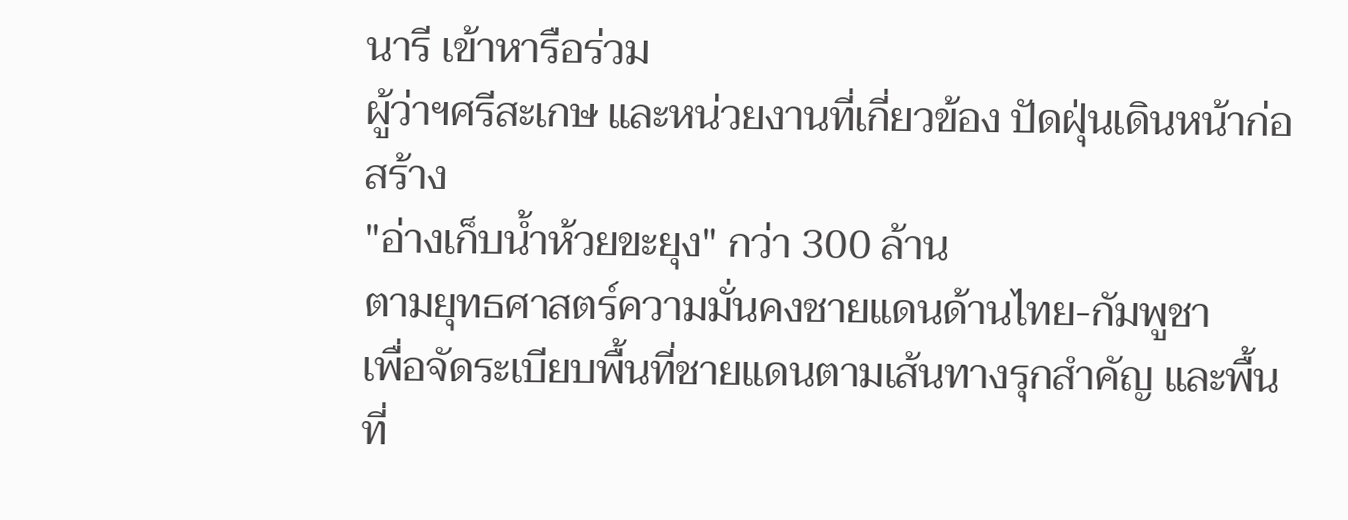นารี เข้าหารือร่วม
ผู้ว่าฯศรีสะเกษ และหน่วยงานที่เกี่ยวข้อง ปัดฝุ่นเดินหน้าก่อสร้าง
"อ่างเก็บน้ำห้วยขะยุง" กว่า 300 ล้าน
ตามยุทธศาสตร์ความมั่นคงชายแดนด้านไทย-กัมพูชา
เพื่อจัดระเบียบพื้นที่ชายแดนตามเส้นทางรุกสำคัญ และพื้นที่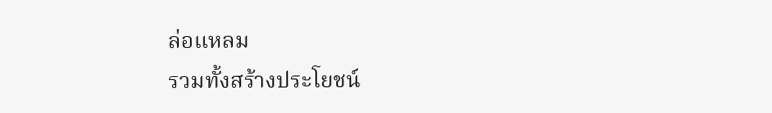ล่อแหลม
รวมทั้งสร้างประโยชน์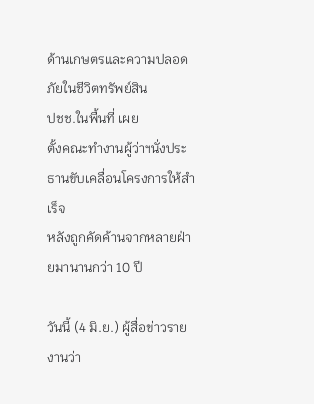ด้านเกษตรและความปลอดภัยในชีวิตทรัพย์สิน
ปชช.ในพื้นที่ เผย
ตั้งคณะทำงานผู้ว่าฯนั่งประธานขับเคลื่อนโครงการให้สำเร็จ
หลังถูกคัดค้านจากหลายฝ่ายมานานกว่า 10 ปี

วันนี้ (4 มิ.ย.) ผู้สื่อข่าวรายงานว่า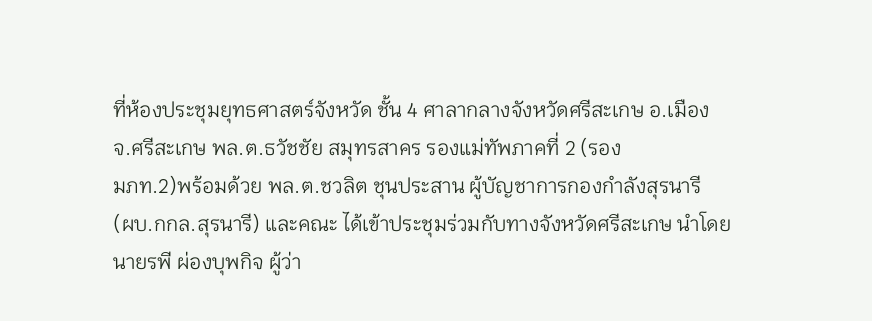ที่ห้องประชุมยุทธศาสตร์จังหวัด ชั้น 4 ศาลากลางจังหวัดศรีสะเกษ อ.เมือง
จ.ศรีสะเกษ พล.ต.ธวัชชัย สมุทรสาคร รองแม่ทัพภาคที่ 2 (รอง
มภท.2)พร้อมด้วย พล.ต.ชวลิต ชุนประสาน ผู้บัญชาการกองกำลังสุรนารี
(ผบ.กกล.สุรนารี) และคณะ ได้เข้าประชุมร่วมกับทางจังหวัดศรีสะเกษ นำโดย
นายรพี ผ่องบุพกิจ ผู้ว่า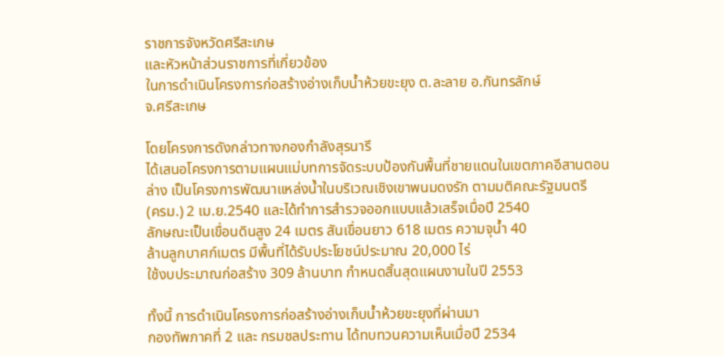ราชการจังหวัดศรีสะเกษ
และหัวหน้าส่วนราชการที่เกี่ยวข้อง
ในการดำเนินโครงการก่อสร้างอ่างเก็บน้ำห้วยขะยุง ต.ละลาย อ.กันทรลักษ์
จ.ศรีสะเกษ

โดยโครงการดังกล่าวทางกองกำลังสุรนารี
ได้เสนอโครงการตามแผนแม่บทการจัดระบบป้องกันพื้นที่ชายแดนในเขตภาคอีสานตอน
ล่าง เป็นโครงการพัฒนาแหล่งน้ำในบริเวณเชิงเขาพนมดงรัก ตามมติคณะรัฐมนตรี
(ครม.) 2 เม.ย.2540 และได้ทำการสำรวจออกแบบแล้วเสร็จเมื่อปี 2540
ลักษณะเป็นเขื่อนดินสูง 24 เมตร สันเขื่อนยาว 618 เมตร ความจุน้ำ 40
ล้านลูกบาศก์เมตร มีพื้นที่ได้รับประโยชน์ประมาณ 20,000 ไร่
ใช้งบประมาณก่อสร้าง 309 ล้านบาท กำหนดสิ้นสุดแผนงานในปี 2553

ทั้งนี้ การดำเนินโครงการก่อสร้างอ่างเก็บน้ำห้วยขะยุงที่ผ่านมา
กองทัพภาคที่ 2 และ กรมชลประทาน ได้ทบทวนความเห็นเมื่อปี 2534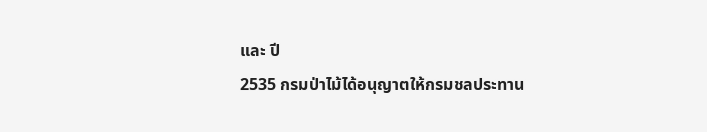และ ปี
2535 กรมป่าไม้ได้อนุญาตให้กรมชลประทาน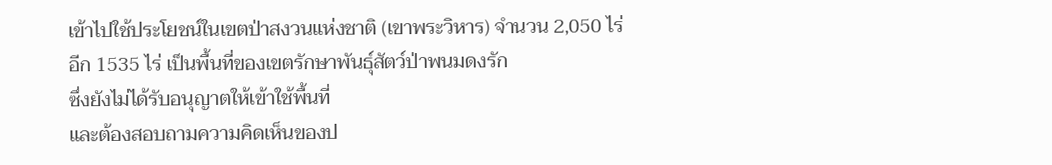เข้าไปใช้ประโยชน์ในเขตป่าสงวนแห่งชาติ (เขาพระวิหาร) จำนวน 2,050 ไร่
อีก 1535 ไร่ เป็นพื้นที่ของเขตรักษาพันธุ์สัตว์ป่าพนมดงรัก
ซึ่งยังไม่ได้รับอนุญาตให้เข้าใช้พื้นที่
และต้องสอบถามความคิดเห็นของป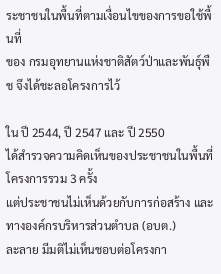ระชาชนในพื้นที่ตามเงื่อนไขของการขอใช้พื้นที่
ของ กรมอุทยานแห่งชาติสัตว์ป่าและพันธุ์พืช จึงได้ชะลอโครงการไว้

ใน ปี 2544, ปี 2547 และ ปี 2550
ได้สำรวจความคิดเห็นของประชาชนในพื้นที่โครงการรวม 3 ครั้ง
แต่ประชาชนไม่เห็นด้วยกับการก่อสร้าง และทางองค์กรบริหารส่วนตำบล (อบต.)
ละลาย มีมติไม่เห็นชอบต่อโครงกา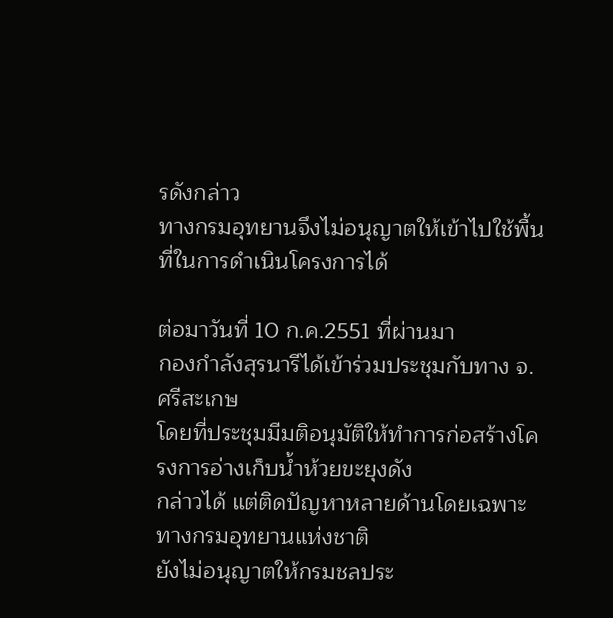รดังกล่าว
ทางกรมอุทยานจึงไม่อนุญาตให้เข้าไปใช้พื้นที่ในการดำเนินโครงการได้

ต่อมาวันที่ 10 ก.ค.2551 ที่ผ่านมา
กองกำลังสุรนารีได้เข้าร่วมประชุมกับทาง จ.ศรีสะเกษ
โดยที่ประชุมมีมติอนุมัติให้ทำการก่อสร้างโครงการอ่างเก็บน้ำห้วยขะยุงดัง
กล่าวได้ แต่ติดปัญหาหลายด้านโดยเฉพาะทางกรมอุทยานแห่งชาติ
ยังไม่อนุญาตให้กรมชลประ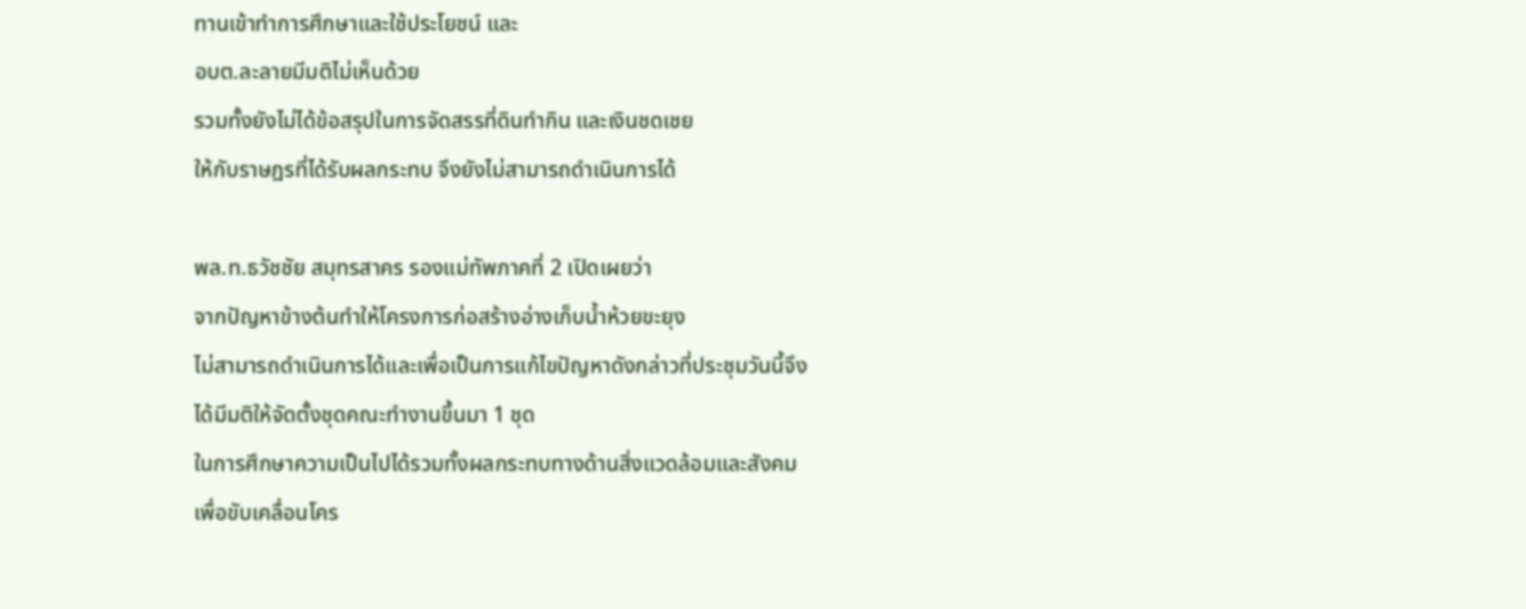ทานเข้าทำการศึกษาและใช้ประโยชน์ และ
อบต.ละลายมีมติไม่เห็นด้วย
รวมทั้งยังไม่ได้ข้อสรุปในการจัดสรรที่ดินทำกิน และเงินชดเชย
ให้กับราษฎรที่ได้รับผลกระทบ จึงยังไม่สามารถดำเนินการได้

พล.ท.ธวัชชัย สมุทรสาคร รองแม่ทัพภาคที่ 2 เปิดเผยว่า
จากปัญหาข้างต้นทำให้โครงการก่อสร้างอ่างเก็บน้ำห้วยขะยุง
ไม่สามารถดำเนินการได้และเพื่อเป็นการแก้ไขปัญหาดังกล่าวที่ประชุมวันนี้จึง
ได้มีมติให้จัดตั้งชุดคณะทำงานขึ้นมา 1 ชุด
ในการศึกษาความเป็นไปได้รวมทั้งผลกระทบทางด้านสิ่งแวดล้อมและสังคม
เพื่อขับเคลื่อนโคร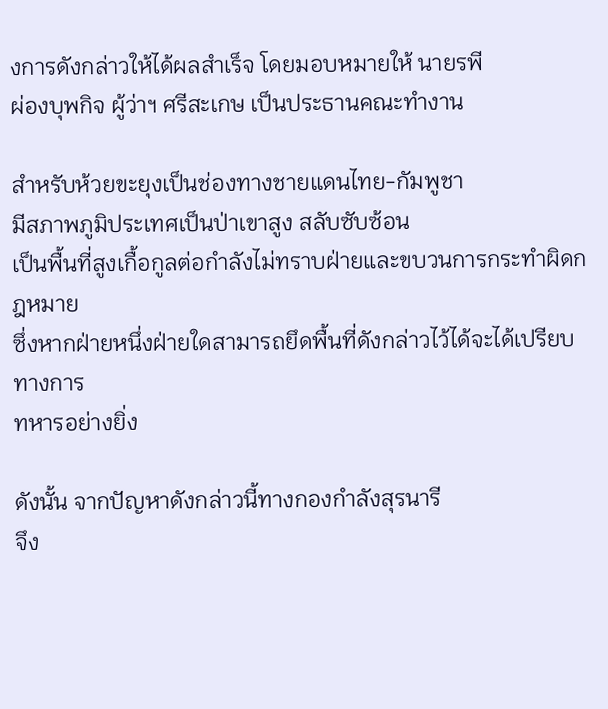งการดังกล่าวให้ได้ผลสำเร็จ โดยมอบหมายให้ นายรพี
ผ่องบุพกิจ ผู้ว่าฯ ศรีสะเกษ เป็นประธานคณะทำงาน

สำหรับห้วยขะยุงเป็นช่องทางชายแดนไทย-กัมพูชา
มีสภาพภูมิประเทศเป็นป่าเขาสูง สลับซับซ้อน
เป็นพื้นที่สูงเกื้อกูลต่อกำลังไม่ทราบฝ่ายและขบวนการกระทำผิดกฎหมาย
ซึ่งหากฝ่ายหนึ่งฝ่ายใดสามารถยึดพื้นที่ดังกล่าวไว้ได้จะได้เปรียบทางการ
ทหารอย่างยิ่ง

ดังนั้น จากปัญหาดังกล่าวนี้ทางกองกำลังสุรนารี
จึง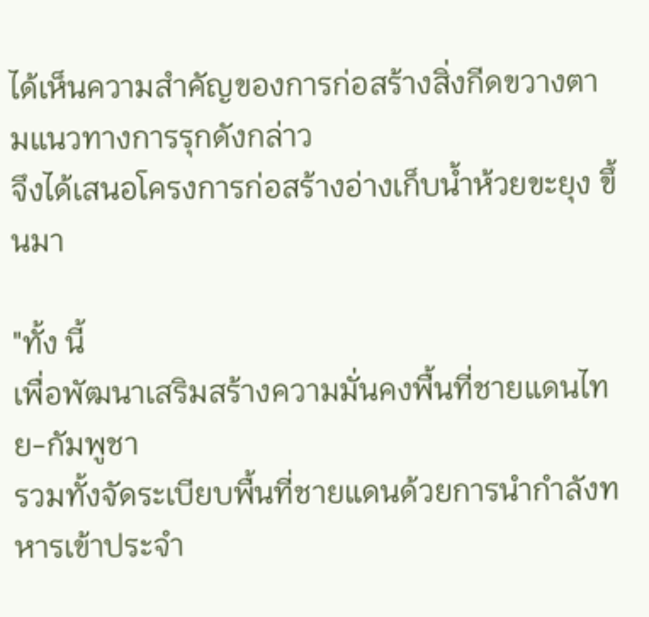ได้เห็นความสำคัญของการก่อสร้างสิ่งกีดขวางตามแนวทางการรุกดังกล่าว
จึงได้เสนอโครงการก่อสร้างอ่างเก็บน้ำห้วยขะยุง ขึ้นมา

"ทั้ง นี้
เพื่อพัฒนาเสริมสร้างความมั่นคงพื้นที่ชายแดนไทย-กัมพูชา
รวมทั้งจัดระเบียบพื้นที่ชายแดนด้วยการนำกำลังทหารเข้าประจำ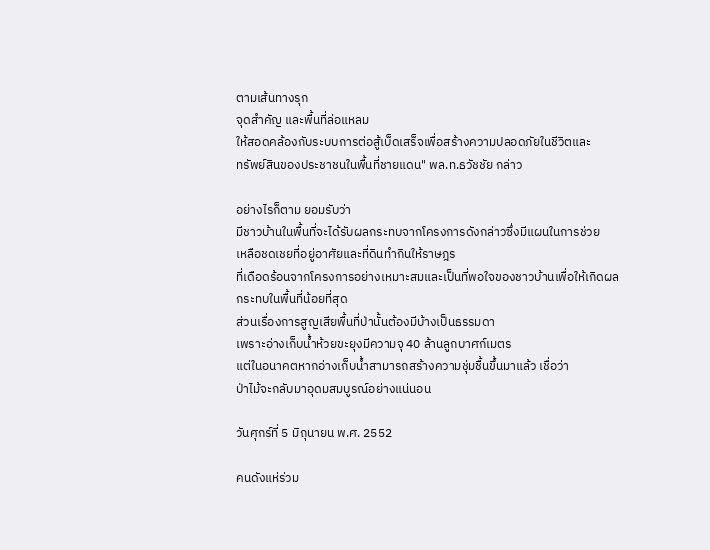ตามเส้นทางรุก
จุดสำคัญ และพื้นที่ล่อแหลม
ให้สอดคล้องกับระบบการต่อสู้เบ็ดเสร็จเพื่อสร้างความปลอดภัยในชีวิตและ
ทรัพย์สินของประชาชนในพื้นที่ชายแดน" พล.ท.ธวัชชัย กล่าว

อย่างไรก็ตาม ยอมรับว่า
มีชาวบ้านในพื้นที่จะได้รับผลกระทบจากโครงการดังกล่าวซึ่งมีแผนในการช่วย
เหลือชดเชยที่อยู่อาศัยและที่ดินทำกินให้ราษฎร
ที่เดือดร้อนจากโครงการอย่างเหมาะสมและเป็นที่พอใจของชาวบ้านเพื่อให้เกิดผล
กระทบในพื้นที่น้อยที่สุด
ส่วนเรื่องการสูญเสียพื้นที่ป่านั้นต้องมีบ้างเป็นธรรมดา
เพราะอ่างเก็บน้ำห้วยขะยุงมีความจุ 40 ล้านลูกบาศก์เมตร
แต่ในอนาคตหากอ่างเก็บน้ำสามารถสร้างความชุ่มชื้นขึ้นมาแล้ว เชื่อว่า
ป่าไม้จะกลับมาอุดมสมบูรณ์อย่างแน่นอน

วันศุกร์ที่ 5 มิถุนายน พ.ศ. 2552

คนดังแห่ร่วม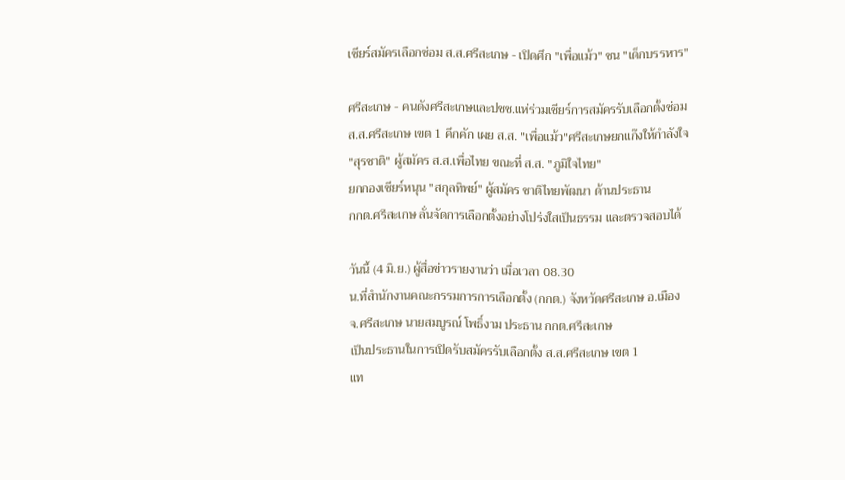เชียร์สมัครเลือกซ่อม ส.ส.ศรีสะเกษ - เปิดศึก "เพื่อแม้ว" ชน "เด็กบรรหาร"

ศรีสะเกษ - คนดังศรีสะเกษและปชช.แห่ร่วมเชียร์การสมัครรับเลือกตั้งซ่อม
ส.ส.ศรีสะเกษ เขต 1 คึกคัก เผย ส.ส. "เพื่อแม้ว"ศรีสะเกษยกแก๊งให้กำลังใจ
"สุรชาติ" ผู้สมัคร ส.ส.เพื่อไทย ขณะที่ ส.ส. "ภูมิใจไทย"
ยกกองเชียร์หนุน "สกุลทิพย์" ผู้สมัคร ชาติไทยพัฒนา ด้านประธาน
กกต.ศรีสะเกษ ลั่นจัดการเลือกตั้งอย่างโปร่งใสเป็นธรรม และตรวจสอบได้

วันนี้ (4 มิ.ย.) ผู้สื่อข่าวรายงานว่า เมื่อเวลา 08.30
น.ที่สำนักงานคณะกรรมการการเลือกตั้ง (กกต.) จังหวัดศรีสะเกษ อ.เมือง
จ.ศรีสะเกษ นายสมบูรณ์ โพธิ์งาม ประธาน กกต.ศรีสะเกษ
เป็นประธานในการเปิดรับสมัครรับเลือกตั้ง ส.ส.ศรีสะเกษ เขต 1
แท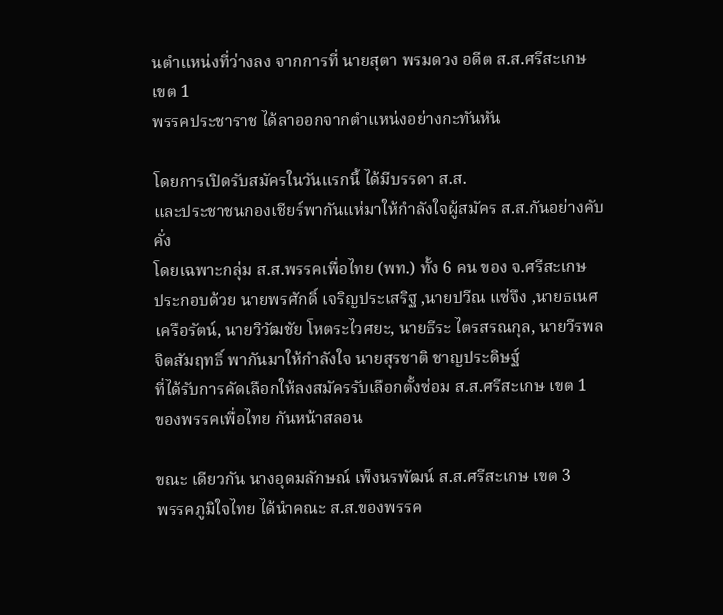นตำแหน่งที่ว่างลง จากการที่ นายสุตา พรมดวง อดีต ส.ส.ศรีสะเกษ เขต 1
พรรคประชาราช ได้ลาออกจากตำแหน่งอย่างกะทันหัน

โดยการเปิดรับสมัครในวันแรกนี้ ได้มีบรรดา ส.ส.
และประชาชนกองเชียร์พากันแห่มาให้กำลังใจผู้สมัคร ส.ส.กันอย่างคับคั่ง
โดยเฉพาะกลุ่ม ส.ส.พรรคเพื่อไทย (พท.) ทั้ง 6 คน ของ จ.ศรีสะเกษ
ประกอบด้วย นายพรศักดิ์ เจริญประเสริฐ ,นายปวีณ แซ่จึง ,นายธเนศ
เครือรัตน์, นายวิวัฒชัย โหตระไวศยะ, นายธีระ ไตรสรณกุล, นายวีรพล
จิตสัมฤทธิ์ พากันมาให้กำลังใจ นายสุรชาติ ชาญประดิษฐ์
ที่ได้รับการคัดเลือกให้ลงสมัครรับเลือกตั้งซ่อม ส.ส.ศรีสะเกษ เขต 1
ของพรรคเพื่อไทย กันหน้าสลอน

ขณะ เดียวกัน นางอุดมลักษณ์ เพ็งนรพัฒน์ ส.ส.ศรีสะเกษ เขต 3
พรรคภูมิใจไทย ได้นำคณะ ส.ส.ของพรรค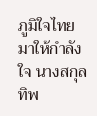ภูมิใจไทย มาให้กำลังใจ นางสกุลทิพ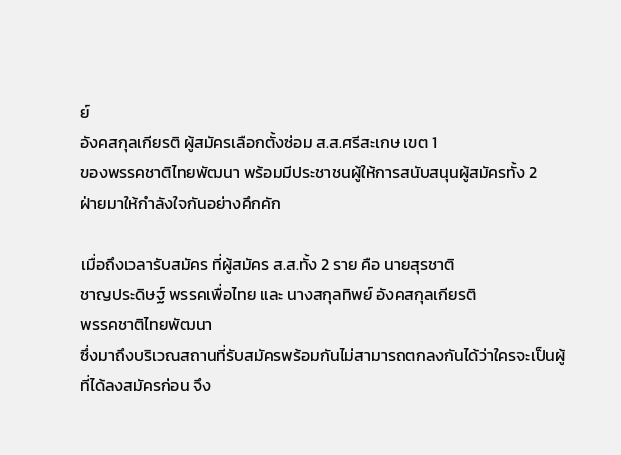ย์
อังคสกุลเกียรติ ผู้สมัครเลือกตั้งซ่อม ส.ส.ศรีสะเกษ เขต 1
ของพรรคชาติไทยพัฒนา พร้อมมีประชาชนผู้ให้การสนับสนุนผู้สมัครทั้ง 2
ฝ่ายมาให้กำลังใจกันอย่างคึกคัก

เมื่อถึงเวลารับสมัคร ที่ผู้สมัคร ส.ส.ทั้ง 2 ราย คือ นายสุรชาติ
ชาญประดิษฐ์ พรรคเพื่อไทย และ นางสกุลทิพย์ อังคสกุลเกียรติ
พรรคชาติไทยพัฒนา
ซึ่งมาถึงบริเวณสถานที่รับสมัครพร้อมกันไม่สามารถตกลงกันได้ว่าใครจะเป็นผู้
ที่ได้ลงสมัครก่อน จึง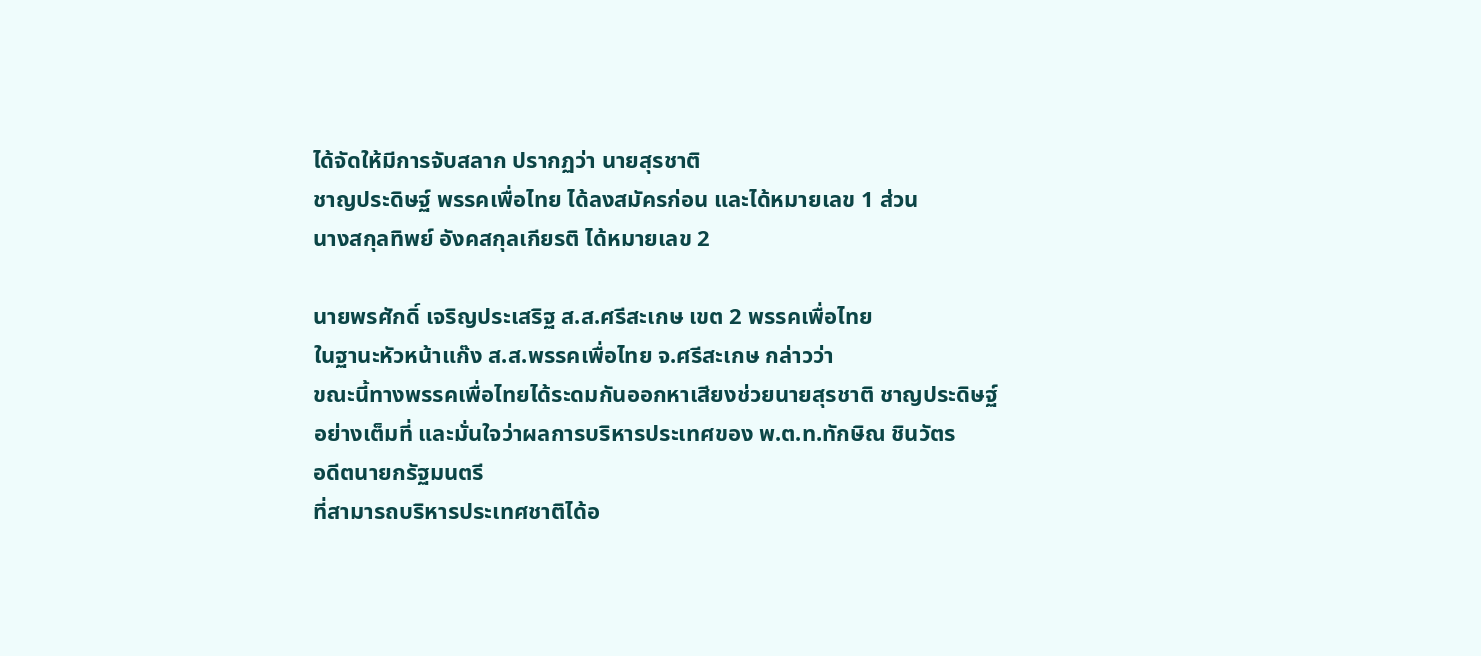ได้จัดให้มีการจับสลาก ปรากฏว่า นายสุรชาติ
ชาญประดิษฐ์ พรรคเพื่อไทย ได้ลงสมัครก่อน และได้หมายเลข 1 ส่วน
นางสกุลทิพย์ อังคสกุลเกียรติ ได้หมายเลข 2

นายพรศักดิ์ เจริญประเสริฐ ส.ส.ศรีสะเกษ เขต 2 พรรคเพื่อไทย
ในฐานะหัวหน้าแก๊ง ส.ส.พรรคเพื่อไทย จ.ศรีสะเกษ กล่าวว่า
ขณะนี้ทางพรรคเพื่อไทยได้ระดมกันออกหาเสียงช่วยนายสุรชาติ ชาญประดิษฐ์
อย่างเต็มที่ และมั่นใจว่าผลการบริหารประเทศของ พ.ต.ท.ทักษิณ ชินวัตร
อดีตนายกรัฐมนตรี
ที่สามารถบริหารประเทศชาติได้อ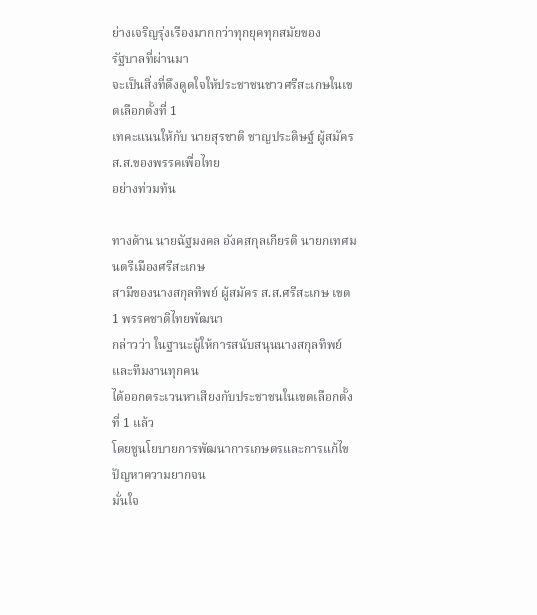ย่างเจริญรุ่งเรืองมากกว่าทุกยุคทุกสมัยของ
รัฐบาลที่ผ่านมา
จะเป็นสิ่งที่ดึงดูดใจให้ประชาชนชาวศรีสะเกษในเขตเลือกตั้งที่ 1
เทคะแนนให้กับ นายสุรชาติ ชาญประดิษฐ์ ผู้สมัคร ส.ส.ของพรรคเพื่อไทย
อย่างท่วมท้น

ทางด้าน นายฉัฐมงคล อังคสกุลเกียรติ นายกเทศมนตรีเมืองศรีสะเกษ
สามีของนางสกุลทิพย์ ผู้สมัคร ส.ส.ศรีสะเกษ เขต 1 พรรคชาติไทยพัฒนา
กล่าวว่า ในฐานะผู้ให้การสนับสนุนนางสกุลทิพย์และทีมงานทุกคน
ได้ออกตระเวนหาเสียงกับประชาชนในเขตเลือกตั้งที่ 1 แล้ว
โดยชูนโยบายการพัฒนาการเกษตรและการแก้ไขปัญหาความยากจน
มั่นใจ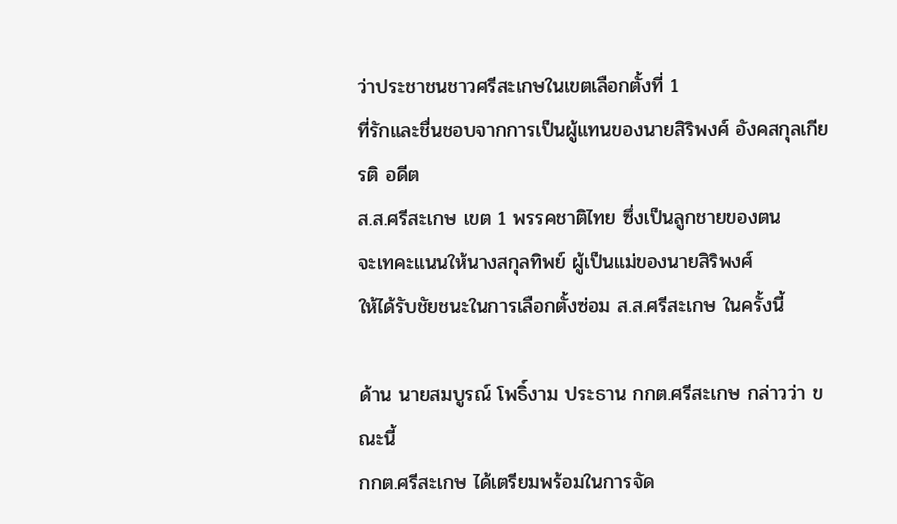ว่าประชาชนชาวศรีสะเกษในเขตเลือกตั้งที่ 1
ที่รักและชื่นชอบจากการเป็นผู้แทนของนายสิริพงศ์ อังคสกุลเกียรติ อดีต
ส.ส.ศรีสะเกษ เขต 1 พรรคชาติไทย ซึ่งเป็นลูกชายของตน
จะเทคะแนนให้นางสกุลทิพย์ ผู้เป็นแม่ของนายสิริพงศ์
ให้ได้รับชัยชนะในการเลือกตั้งซ่อม ส.ส.ศรีสะเกษ ในครั้งนี้

ด้าน นายสมบูรณ์ โพธิ์งาม ประธาน กกต.ศรีสะเกษ กล่าวว่า ขณะนี้
กกต.ศรีสะเกษ ได้เตรียมพร้อมในการจัด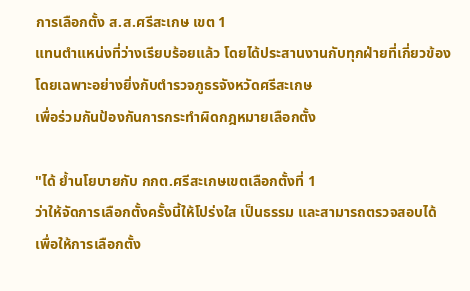การเลือกตั้ง ส.ส.ศรีสะเกษ เขต 1
แทนตำแหน่งที่ว่างเรียบร้อยแล้ว โดยได้ประสานงานกับทุกฝ่ายที่เกี่ยวข้อง
โดยเฉพาะอย่างยิ่งกับตำรวจภูธรจังหวัดศรีสะเกษ
เพื่อร่วมกันป้องกันการกระทำผิดกฎหมายเลือกตั้ง

"ได้ ย้ำนโยบายกับ กกต.ศรีสะเกษเขตเลือกตั้งที่ 1
ว่าให้จัดการเลือกตั้งครั้งนี้ให้โปร่งใส เป็นธรรม และสามารถตรวจสอบได้
เพื่อให้การเลือกตั้ง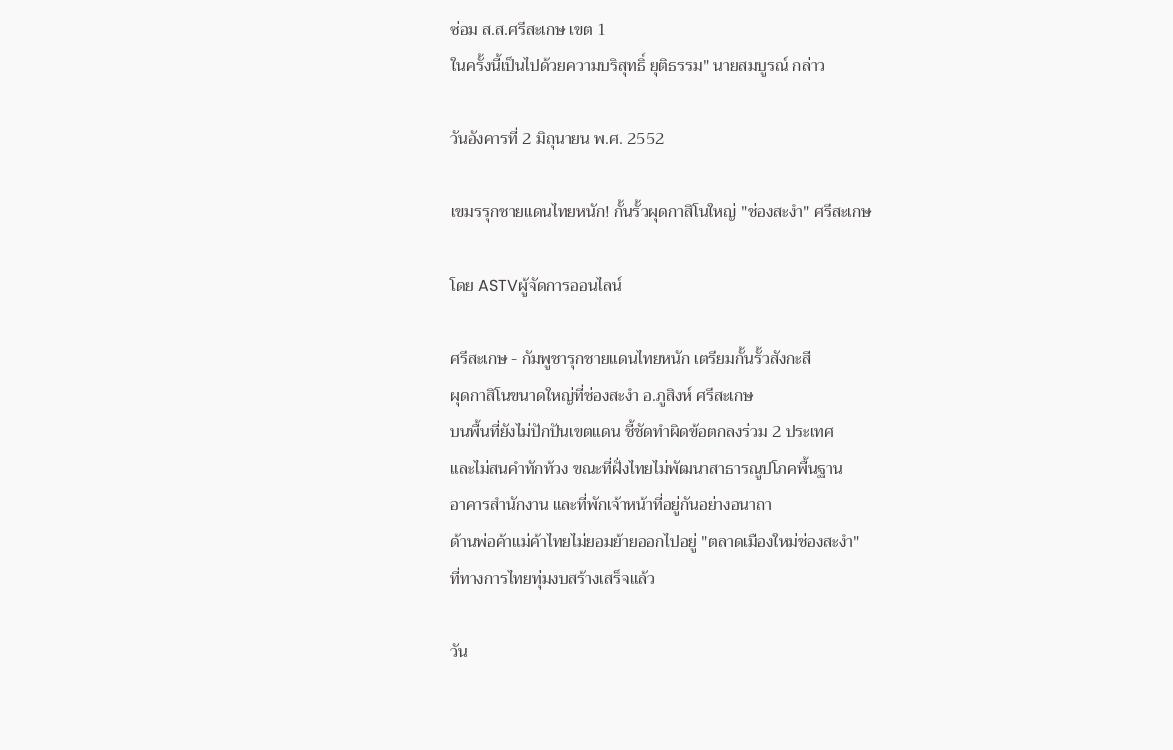ซ่อม ส.ส.ศรีสะเกษ เขต 1
ในครั้งนี้เป็นไปด้วยความบริสุทธิ์ ยุติธรรม" นายสมบูรณ์ กล่าว

วันอังคารที่ 2 มิถุนายน พ.ศ. 2552

เขมรรุกชายแดนไทยหนัก! กั้นรั้วผุดกาสิโนใหญ่ "ช่องสะงำ" ศรีสะเกษ

โดย ASTVผู้จัดการออนไลน์

ศรีสะเกษ - กัมพูชารุกชายแดนไทยหนัก เตรียมกั้นรั้วสังกะสี
ผุดกาสิโนขนาดใหญ่ที่ช่องสะงำ อ.ภูสิงห์ ศรีสะเกษ
บนพื้นที่ยังไม่ปักปันเขตแดน ชี้ชัดทำผิดข้อตกลงร่วม 2 ประเทศ
และไม่สนคำทักท้วง ขณะที่ฝั่งไทยไม่พัฒนาสาธารณูปโภคพื้นฐาน
อาคารสำนักงาน และที่พักเจ้าหน้าที่อยู่กันอย่างอนาถา
ด้านพ่อค้าแม่ค้าไทยไม่ยอมย้ายออกไปอยู่ "ตลาดเมืองใหม่ช่องสะงำ"
ที่ทางการไทยทุ่มงบสร้างเสร็จแล้ว

วัน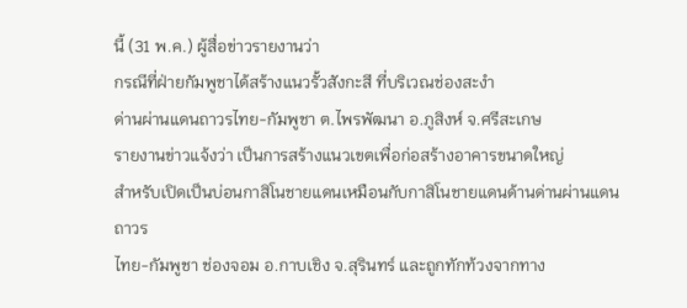นี้ (31 พ.ค.) ผู้สื่อข่าวรายงานว่า
กรณีที่ฝ่ายกัมพูชาได้สร้างแนวรั้วสังกะสี ที่บริเวณช่องสะงำ
ด่านผ่านแดนถาวรไทย-กัมพูชา ต.ไพรพัฒนา อ.ภูสิงห์ จ.ศรีสะเกษ
รายงานข่าวแจ้งว่า เป็นการสร้างแนวเขตเพื่อก่อสร้างอาคารขนาดใหญ่
สำหรับเปิดเป็นบ่อนกาสิโนชายแดนเหมือนกับกาสิโนชายแดนด้านด่านผ่านแดนถาวร
ไทย-กัมพูชา ช่องจอม อ.กาบเชิง จ.สุรินทร์ และถูกทักท้วงจากทาง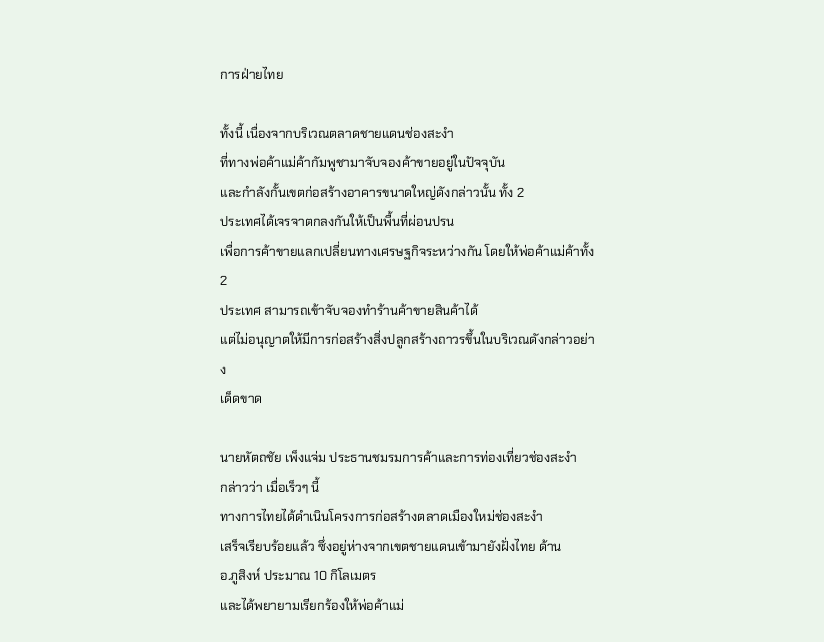การฝ่ายไทย

ทั้งนี้ เนื่องจากบริเวณตลาดชายแดนช่องสะงำ
ที่ทางพ่อค้าแม่ค้ากัมพูชามาจับจองค้าขายอยู่ในปัจจุบัน
และกำลังกั้นเขตก่อสร้างอาคารขนาดใหญ่ดังกล่าวนั้น ทั้ง 2
ประเทศได้เจรจาตกลงกันให้เป็นพื้นที่ผ่อนปรน
เพื่อการค้าขายแลกเปลี่ยนทางเศรษฐกิจระหว่างกัน โดยให้พ่อค้าแม่ค้าทั้ง 2
ประเทศ สามารถเข้าจับจองทำร้านค้าขายสินค้าได้
แต่ไม่อนุญาตให้มีการก่อสร้างสิ่งปลูกสร้างถาวรขึ้นในบริเวณดังกล่าวอย่าง
เด็ดขาด

นายหัตถชัย เพ็งแจ่ม ประธานชมรมการค้าและการท่องเที่ยวช่องสะงำ
กล่าวว่า เมื่อเร็วๆ นี้
ทางการไทยได้ดำเนินโครงการก่อสร้างตลาดเมืองใหม่ช่องสะงำ
เสร็จเรียบร้อยแล้ว ซึ่งอยู่ห่างจากเขตชายแดนเข้ามายังฝั่งไทย ด้าน
อ.ภูสิงห์ ประมาณ 10 กิโลเมตร
และได้พยายามเรียกร้องให้พ่อค้าแม่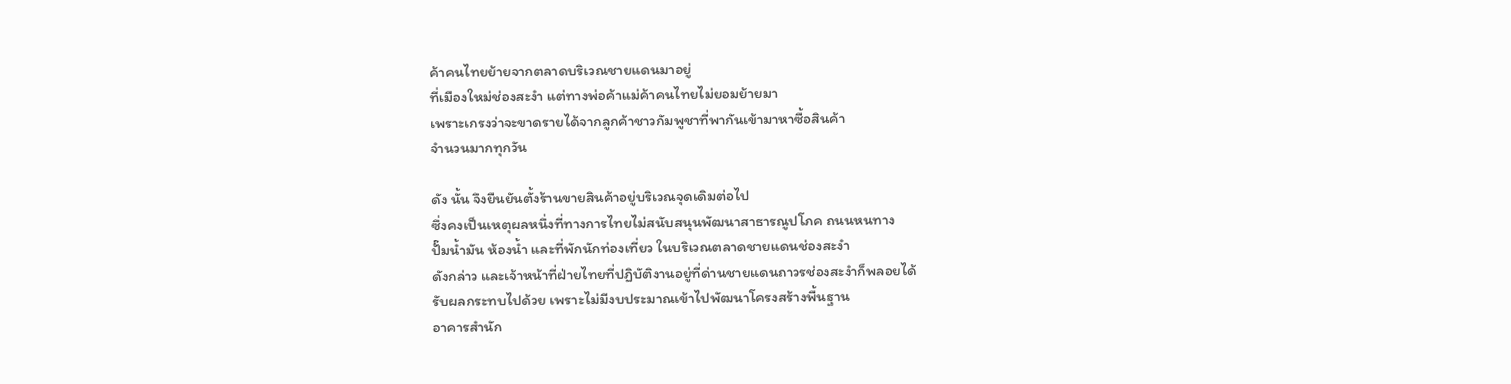ค้าคนไทยย้ายจากตลาดบริเวณชายแดนมาอยู่
ที่เมืองใหม่ช่องสะงำ แต่ทางพ่อค้าแม่ค้าคนไทยไม่ยอมย้ายมา
เพราะเกรงว่าจะขาดรายได้จากลูกค้าชาวกัมพูชาที่พากันเข้ามาหาซื้อสินค้า
จำนวนมากทุกวัน

ดัง นั้น จึงยืนยันตั้งร้านขายสินค้าอยู่บริเวณจุดเดิมต่อไป
ซึ่งคงเป็นเหตุผลหนึ่งที่ทางการไทยไม่สนับสนุนพัฒนาสาธารณูปโภค ถนนหนทาง
ปั๊มน้ำมัน ห้องน้ำ และที่พักนักท่องเที่ยว ในบริเวณตลาดชายแดนช่องสะงำ
ดังกล่าว และเจ้าหน้าที่ฝ่ายไทยที่ปฏิบัติงานอยู่ที่ด่านชายแดนถาวรช่องสะงำก็พลอยได้
รับผลกระทบไปด้วย เพราะไม่มีงบประมาณเข้าไปพัฒนาโครงสร้างพื้นฐาน
อาคารสำนัก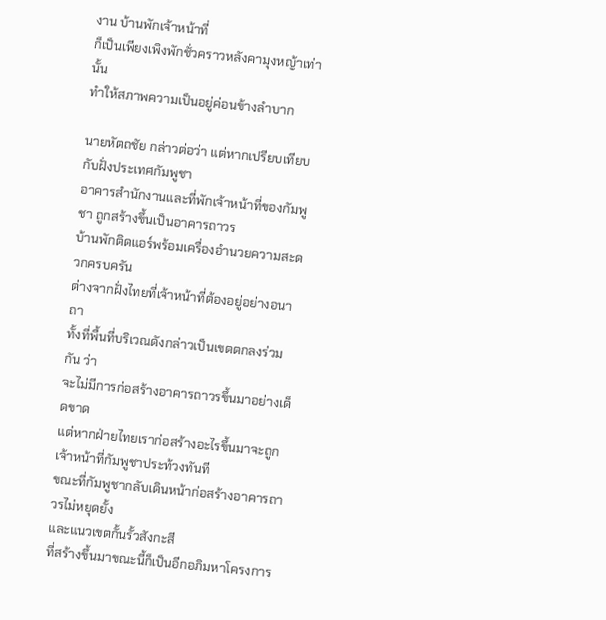งาน บ้านพักเจ้าหน้าที่
ก็เป็นเพียงเพิงพักชั่วคราวหลังคามุงหญ้าเท่านั้น
ทำให้สภาพความเป็นอยู่ค่อนข้างลำบาก

นายหัตถชัย กล่าวต่อว่า แต่หากเปรียบเทียบกับฝั่งประเทศกัมพูชา
อาคารสำนักงานและที่พักเจ้าหน้าที่ของกัมพูชา ถูกสร้างขึ้นเป็นอาคารถาวร
บ้านพักติดแอร์พร้อมเครื่องอำนวยความสะดวกครบครัน
ต่างจากฝั่งไทยที่เจ้าหน้าที่ต้องอยู่อย่างอนาถา
ทั้งที่พื้นที่บริเวณดังกล่าวเป็นเขตตกลงร่วมกัน ว่า
จะไม่มีการก่อสร้างอาคารถาวรขึ้นมาอย่างเด็ดขาด
แต่หากฝ่ายไทยเราก่อสร้างอะไรขึ้นมาจะถูกเจ้าหน้าที่กัมพูชาประท้วงทันที
ขณะที่กัมพูชากลับเดินหน้าก่อสร้างอาคารถาวรไม่หยุดยั้ง
และแนวเขตกั้นรั้วสังกะสี
ที่สร้างขึ้นมาขณะนี้ก็เป็นอีกอภิมหาโครงการ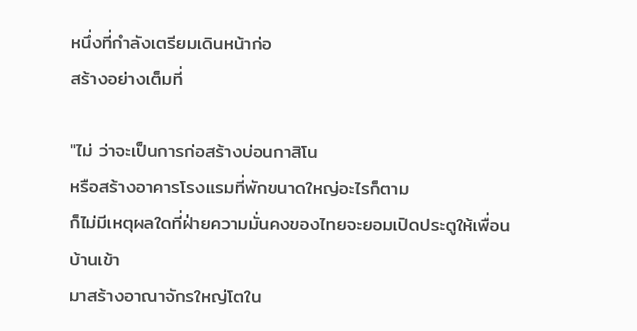หนึ่งที่กำลังเตรียมเดินหน้าก่อ
สร้างอย่างเต็มที่

"ไม่ ว่าจะเป็นการก่อสร้างบ่อนกาสิโน
หรือสร้างอาคารโรงแรมที่พักขนาดใหญ่อะไรก็ตาม
ก็ไม่มีเหตุผลใดที่ฝ่ายความมั่นคงของไทยจะยอมเปิดประตูให้เพื่อนบ้านเข้า
มาสร้างอาณาจักรใหญ่โตใน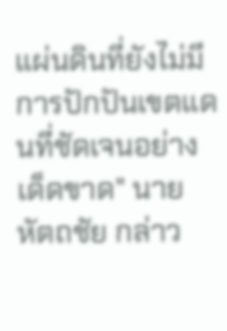แผ่นดินที่ยังไม่มีการปักปันเขตแดนที่ชัดเจนอย่าง
เด็ดขาด" นายหัตถชัย กล่าว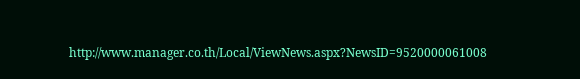http://www.manager.co.th/Local/ViewNews.aspx?NewsID=9520000061008